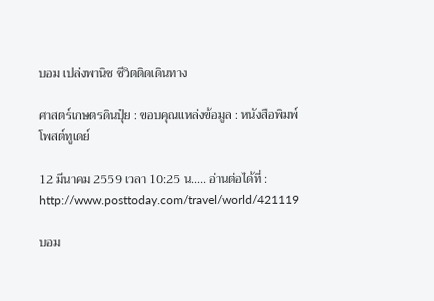บอม เปล่งพานิช ชีวิตติดเดินทาง

ศาสตร์เกษตรดินปุ๋ย : ขอบคุณแหล่งข้อมูล : หนังสือพิมพ์โพสต์ทูเดย์

12 มีนาคม 2559 เวลา 10:25 น….. อ่านต่อได้ที่ : http://www.posttoday.com/travel/world/421119

บอม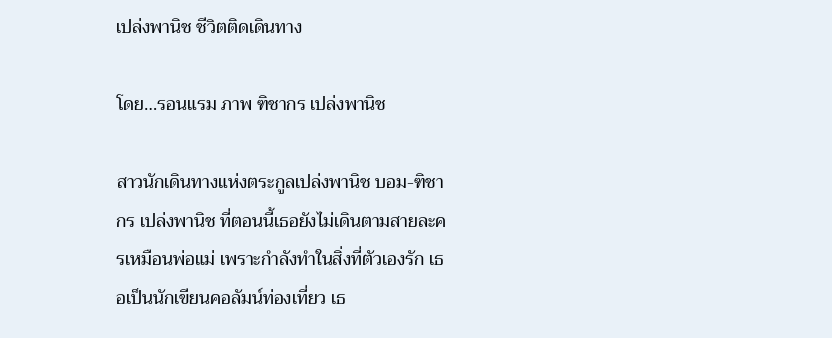เปล่งพานิช ชีวิตติดเดินทาง

โดย…รอนแรม ภาพ ฑิชากร เปล่งพานิช

สาวนักเดินทางแห่งตระกูลเปล่งพานิช บอม-ฑิชากร เปล่งพานิช ที่ตอนนี้เธอยังไม่เดินตามสายละครเหมือนพ่อแม่ เพราะกำลังทำในสิ่งที่ตัวเองรัก เธอเป็นนักเขียนคอลัมน์ท่องเที่ยว เธ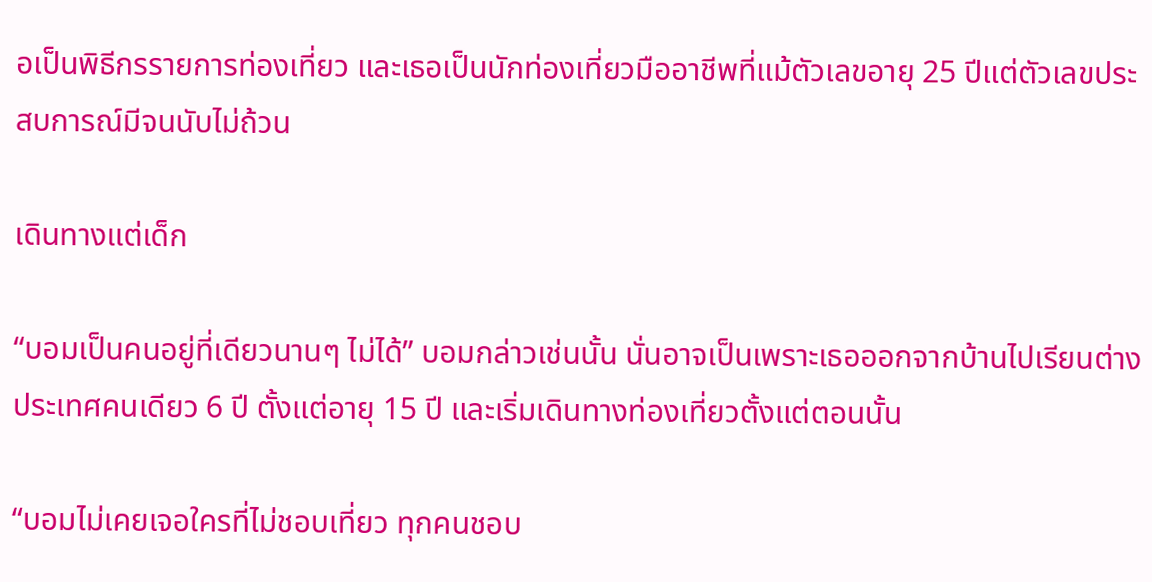อเป็นพิธีกรรายการท่องเที่ยว และเธอเป็นนักท่องเที่ยวมืออาชีพที่แม้ตัวเลขอายุ 25 ปีแต่ตัวเลขประสบการณ์มีจนนับไม่ถ้วน

เดินทางแต่เด็ก

“บอมเป็นคนอยู่ที่เดียวนานๆ ไม่ได้” บอมกล่าวเช่นนั้น นั่นอาจเป็นเพราะเธอออกจากบ้านไปเรียนต่างประเทศคนเดียว 6 ปี ตั้งแต่อายุ 15 ปี และเริ่มเดินทางท่องเที่ยวตั้งแต่ตอนนั้น

“บอมไม่เคยเจอใครที่ไม่ชอบเที่ยว ทุกคนชอบ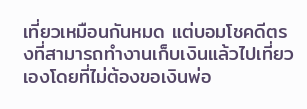เที่ยวเหมือนกันหมด แต่บอมโชคดีตรงที่สามารถทำงานเก็บเงินแล้วไปเที่ยวเองโดยที่ไม่ต้องขอเงินพ่อ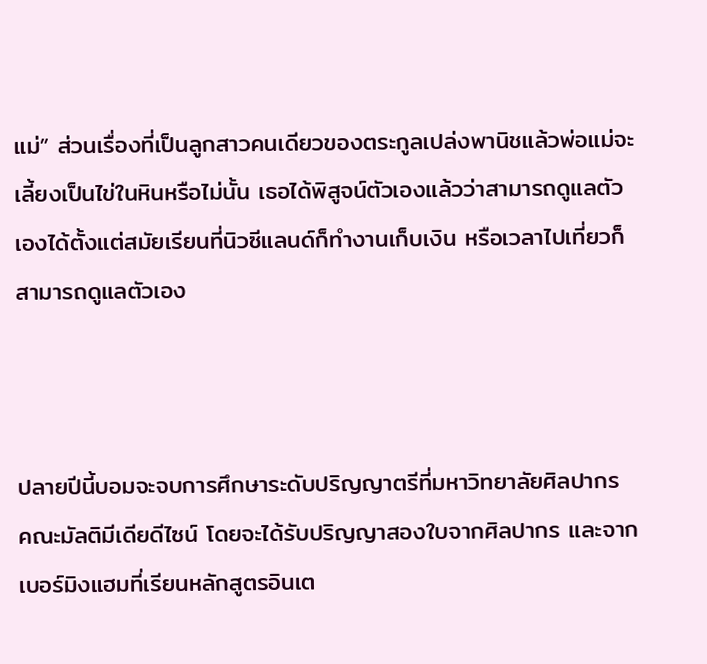แม่” ส่วนเรื่องที่เป็นลูกสาวคนเดียวของตระกูลเปล่งพานิชแล้วพ่อแม่จะเลี้ยงเป็นไข่ในหินหรือไม่นั้น เธอได้พิสูจน์ตัวเองแล้วว่าสามารถดูแลตัวเองได้ตั้งแต่สมัยเรียนที่นิวซีแลนด์ก็ทำงานเก็บเงิน หรือเวลาไปเที่ยวก็สามารถดูแลตัวเอง



ปลายปีนี้บอมจะจบการศึกษาระดับปริญญาตรีที่มหาวิทยาลัยศิลปากร คณะมัลติมีเดียดีไซน์ โดยจะได้รับปริญญาสองใบจากศิลปากร และจากเบอร์มิงแฮมที่เรียนหลักสูตรอินเต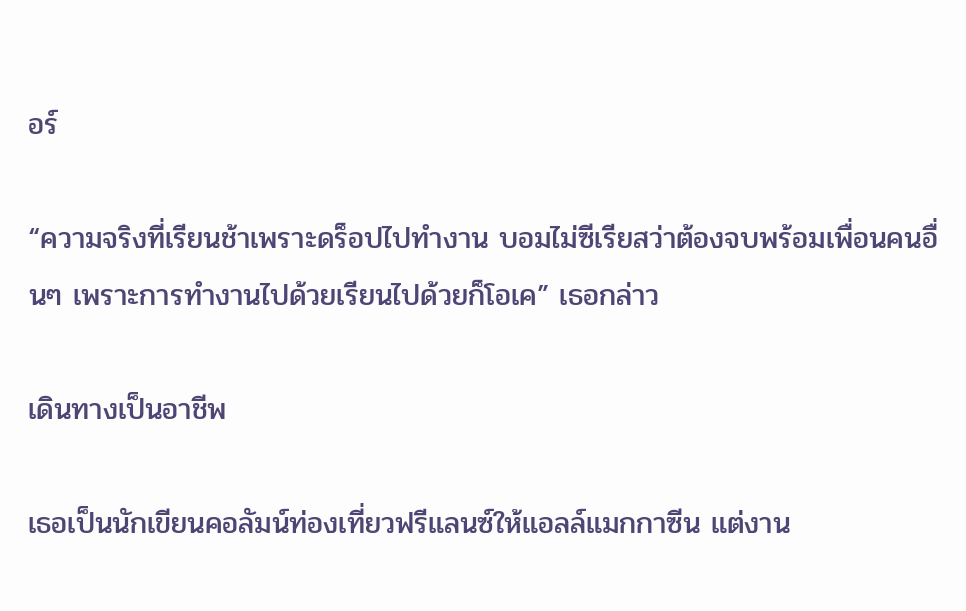อร์

“ความจริงที่เรียนช้าเพราะดร็อปไปทำงาน บอมไม่ซีเรียสว่าต้องจบพร้อมเพื่อนคนอื่นๆ เพราะการทำงานไปด้วยเรียนไปด้วยก็โอเค” เธอกล่าว

เดินทางเป็นอาชีพ

เธอเป็นนักเขียนคอลัมน์ท่องเที่ยวฟรีแลนซ์ให้แอลล์แมกกาซีน แต่งาน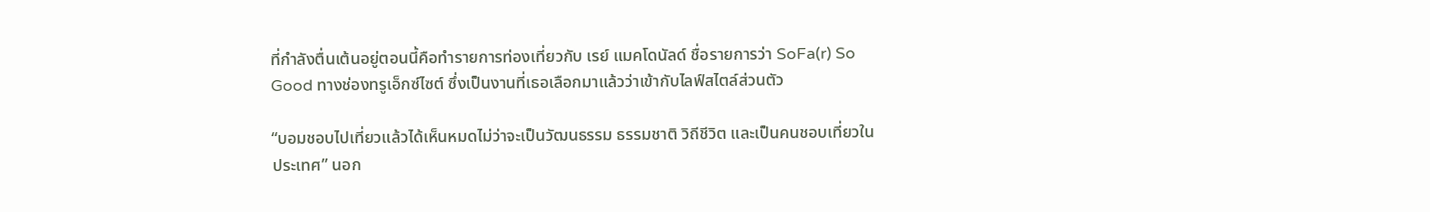ที่กำลังตื่นเต้นอยู่ตอนนี้คือทำรายการท่องเที่ยวกับ เรย์ แมคโดนัลด์ ชื่อรายการว่า SoFa(r) So Good ทางช่องทรูเอ็กซ์ไซต์ ซึ่งเป็นงานที่เธอเลือกมาแล้วว่าเข้ากับไลฟ์สไตล์ส่วนตัว

“บอมชอบไปเที่ยวแล้วได้เห็นหมดไม่ว่าจะเป็นวัฒนธรรม ธรรมชาติ วิถีชีวิต และเป็นคนชอบเที่ยวในประเทศ” นอก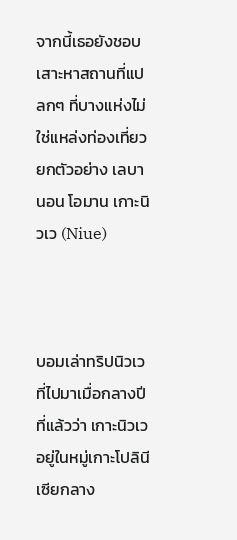จากนี้เธอยังชอบเสาะหาสถานที่แปลกๆ ที่บางแห่งไม่ใช่แหล่งท่องเที่ยว ยกตัวอย่าง เลบานอน โอมาน เกาะนิวเว (Niue)



บอมเล่าทริปนิวเวที่ไปมาเมื่อกลางปีที่แล้วว่า เกาะนิวเวอยู่ในหมู่เกาะโปลินีเซียกลาง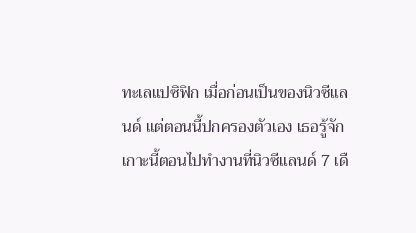ทะเลแปซิฟิก เมื่อก่อนเป็นของนิวซีแลนด์ แต่ตอนนี้ปกครองตัวเอง เธอรู้จักเกาะนี้ตอนไปทำงานที่นิวซีแลนด์ 7 เดื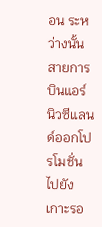อน ระหว่างนั้นสายการบินแอร์นิวซีแลนด์ออกโปรโมชั่นไปยังเกาะรอ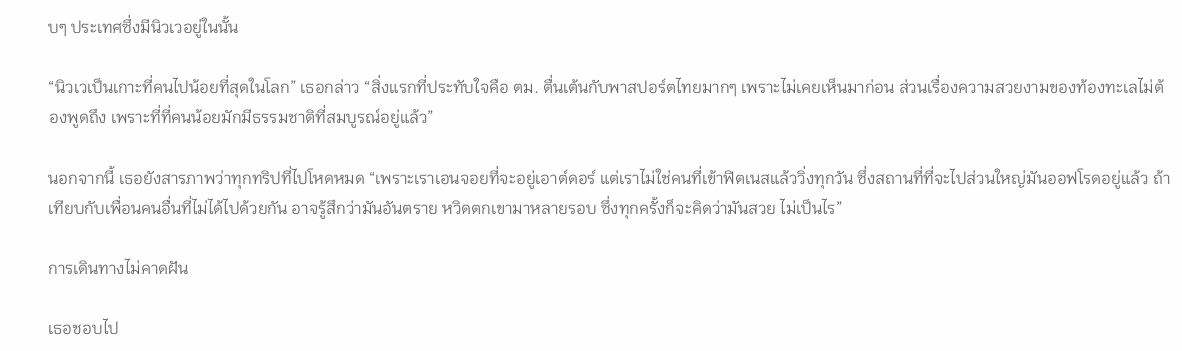บๆ ประเทศซึ่งมีนิวเวอยู่ในนั้น

“นิวเวเป็นเกาะที่คนไปน้อยที่สุดในโลก” เธอกล่าว “สิ่งแรกที่ประทับใจคือ ตม. ตื่นเต้นกับพาสปอร์ตไทยมากๆ เพราะไม่เคยเห็นมาก่อน ส่วนเรื่องความสวยงามของท้องทะเลไม่ต้องพูดถึง เพราะที่ที่คนน้อยมักมีธรรมชาติที่สมบูรณ์อยู่แล้ว”

นอกจากนี้ เธอยังสารภาพว่าทุกทริปที่ไปโหดหมด “เพราะเราเอนจอยที่จะอยู่เอาต์ดอร์ แต่เราไม่ใช่คนที่เข้าฟิตเนสแล้ววิ่งทุกวัน ซึ่งสถานที่ที่จะไปส่วนใหญ่มันออฟโรดอยู่แล้ว ถ้าเทียบกับเพื่อนคนอื่นที่ไม่ได้ไปด้วยกัน อาจรู้สึกว่ามันอันตราย หวิดตกเขามาหลายรอบ ซึ่งทุกครั้งก็จะคิดว่ามันสวย ไม่เป็นไร”

การเดินทางไม่คาดฝัน

เธอชอบไป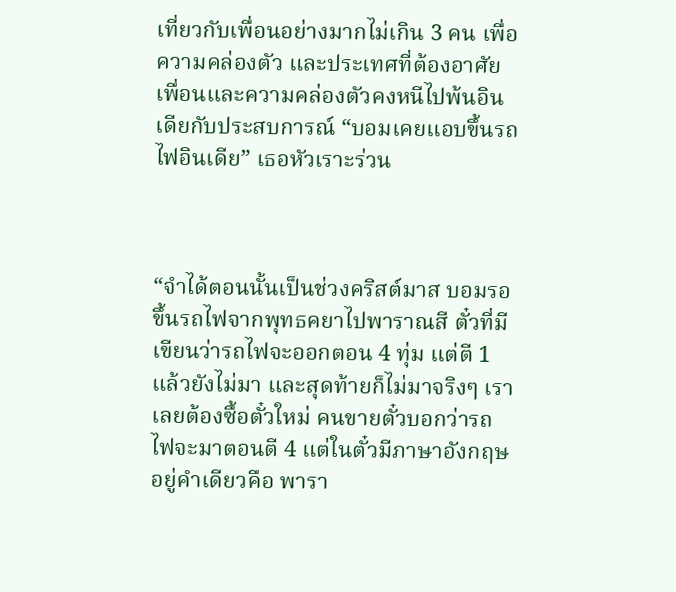เที่ยวกับเพื่อนอย่างมากไม่เกิน 3 คน เพื่อความคล่องตัว และประเทศที่ต้องอาศัยเพื่อนและความคล่องตัวคงหนีไปพ้นอินเดียกับประสบการณ์ “บอมเคยแอบขึ้นรถไฟอินเดีย” เธอหัวเราะร่วน



“จำได้ตอนนั้นเป็นช่วงคริสต์มาส บอมรอขึ้นรถไฟจากพุทธคยาไปพาราณสี ตั๋วที่มีเขียนว่ารถไฟจะออกตอน 4 ทุ่ม แต่ตี 1 แล้วยังไม่มา และสุดท้ายก็ไม่มาจริงๆ เราเลยต้องซื้อตั๋วใหม่ คนขายตั๋วบอกว่ารถไฟจะมาตอนตี 4 แต่ในตั๋วมีภาษาอังกฤษอยู่คำเดียวคือ พารา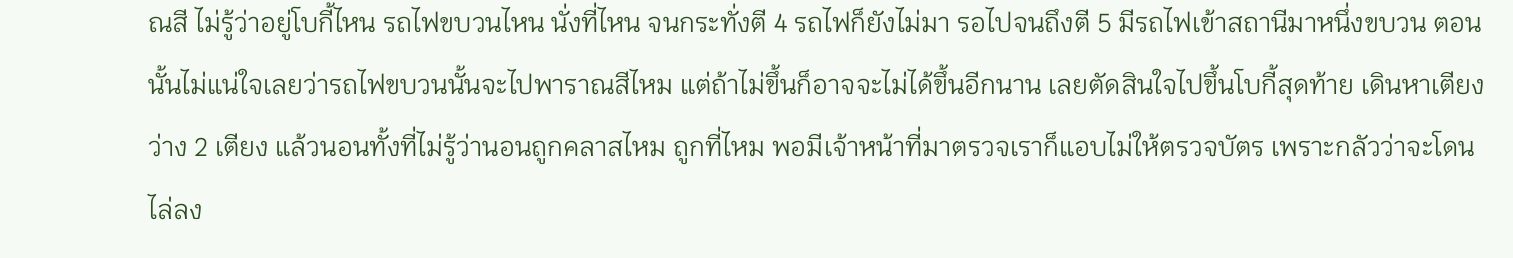ณสี ไม่รู้ว่าอยู่โบกี้ไหน รถไฟขบวนไหน นั่งที่ไหน จนกระทั่งตี 4 รถไฟก็ยังไม่มา รอไปจนถึงตี 5 มีรถไฟเข้าสถานีมาหนึ่งขบวน ตอนนั้นไม่แน่ใจเลยว่ารถไฟขบวนนั้นจะไปพาราณสีไหม แต่ถ้าไม่ขึ้นก็อาจจะไม่ได้ขึ้นอีกนาน เลยตัดสินใจไปขึ้นโบกี้สุดท้าย เดินหาเตียงว่าง 2 เตียง แล้วนอนทั้งที่ไม่รู้ว่านอนถูกคลาสไหม ถูกที่ไหม พอมีเจ้าหน้าที่มาตรวจเราก็แอบไม่ให้ตรวจบัตร เพราะกลัวว่าจะโดนไล่ลง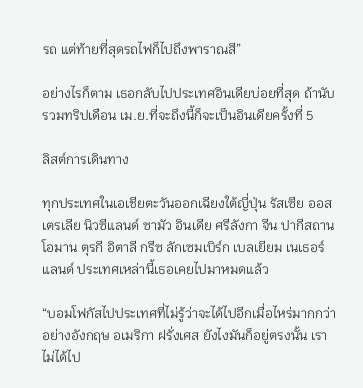รถ แต่ท้ายที่สุดรถไฟก็ไปถึงพาราณสี”

อย่างไรก็ตาม เธอกลับไปประเทศอินเดียบ่อยที่สุด ถ้านับรวมทริปเดือน เม.ย.ที่จะถึงนี้ก็จะเป็นอินเดียครั้งที่ 5

ลิสต์การเดินทาง

ทุกประเทศในเอเชียตะวันออกเฉียงใต้ญี่ปุ่น รัสเซีย ออสเตรเลีย นิวซีแลนด์ ซามัว อินเดีย ศรีลังกา จีน ปากีสถาน โอมาน ตุรกี อิตาลี กรีซ ลักเซมเบิร์ก เบลเยียม เนเธอร์แลนด์ ประเทศเหล่านี้เธอเคยไปมาหมดแล้ว

“บอมโฟกัสไปประเทศที่ไม่รู้ว่าจะได้ไปอีกเมื่อไหร่มากกว่า อย่างอังกฤษ อเมริกา ฝรั่งเศส ยังไงมันก็อยู่ตรงนั้น เราไม่ได้ไป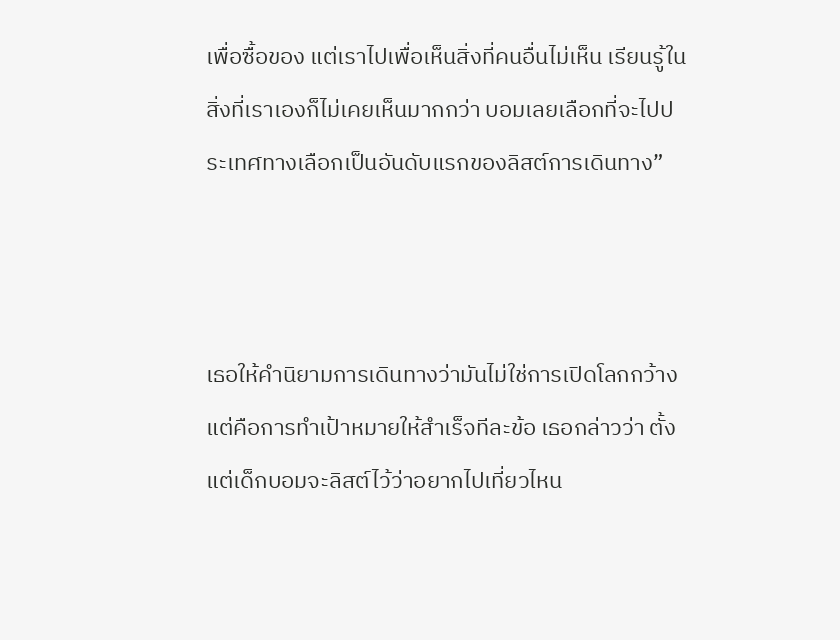เพื่อซื้อของ แต่เราไปเพื่อเห็นสิ่งที่คนอื่นไม่เห็น เรียนรู้ในสิ่งที่เราเองก็ไม่เคยเห็นมากกว่า บอมเลยเลือกที่จะไปประเทศทางเลือกเป็นอันดับแรกของลิสต์การเดินทาง”



เธอให้คำนิยามการเดินทางว่ามันไม่ใช่การเปิดโลกกว้าง แต่คือการทำเป้าหมายให้สำเร็จทีละข้อ เธอกล่าวว่า ตั้งแต่เด็กบอมจะลิสต์ไว้ว่าอยากไปเที่ยวไหน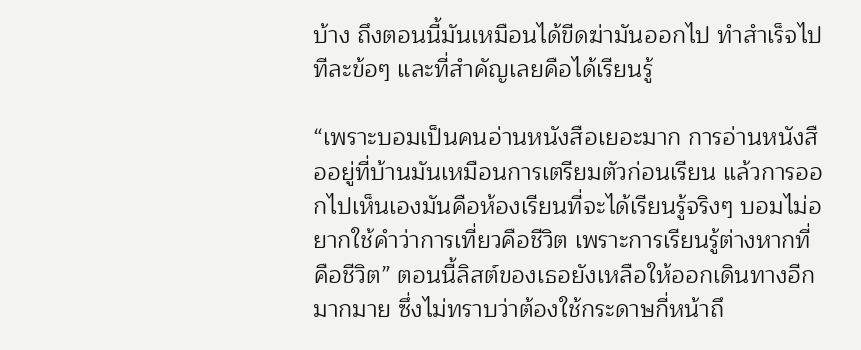บ้าง ถึงตอนนี้มันเหมือนได้ขีดฆ่ามันออกไป ทำสำเร็จไปทีละข้อๆ และที่สำคัญเลยคือได้เรียนรู้

“เพราะบอมเป็นคนอ่านหนังสือเยอะมาก การอ่านหนังสืออยู่ที่บ้านมันเหมือนการเตรียมตัวก่อนเรียน แล้วการออกไปเห็นเองมันคือห้องเรียนที่จะได้เรียนรู้จริงๆ บอมไม่อยากใช้คำว่าการเที่ยวคือชีวิต เพราะการเรียนรู้ต่างหากที่คือชีวิต” ตอนนี้ลิสต์ของเธอยังเหลือให้ออกเดินทางอีกมากมาย ซึ่งไม่ทราบว่าต้องใช้กระดาษกี่หน้าถึ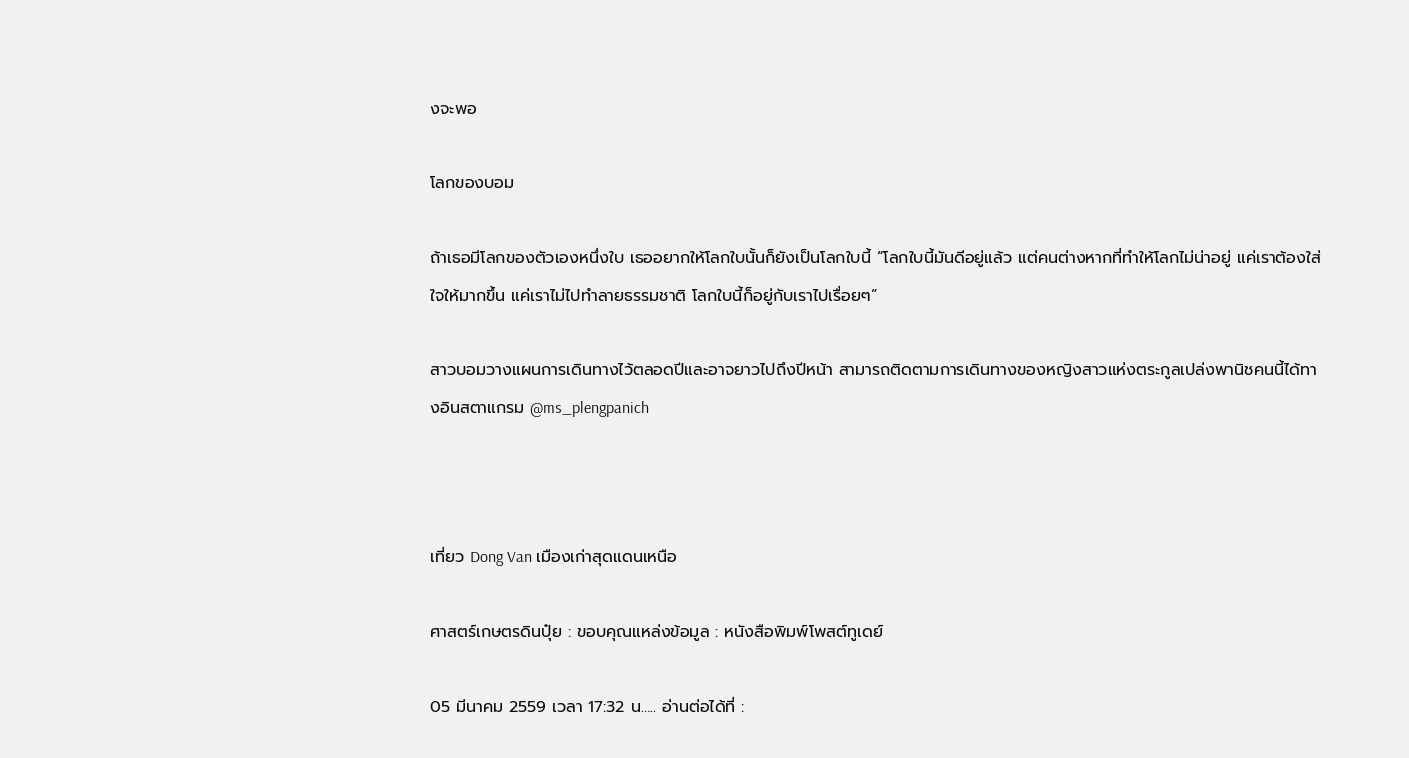งจะพอ

โลกของบอม

ถ้าเธอมีโลกของตัวเองหนึ่งใบ เธออยากให้โลกใบนั้นก็ยังเป็นโลกใบนี้ “โลกใบนี้มันดีอยู่แล้ว แต่คนต่างหากที่ทำให้โลกไม่น่าอยู่ แค่เราต้องใส่ใจให้มากขึ้น แค่เราไม่ไปทำลายธรรมชาติ โลกใบนี้ก็อยู่กับเราไปเรื่อยๆ”

สาวบอมวางแผนการเดินทางไว้ตลอดปีและอาจยาวไปถึงปีหน้า สามารถติดตามการเดินทางของหญิงสาวแห่งตระกูลเปล่งพานิชคนนี้ได้ทางอินสตาแกรม @ms_plengpanich



เที่ยว Dong Van เมืองเก่าสุดแดนเหนือ

ศาสตร์เกษตรดินปุ๋ย : ขอบคุณแหล่งข้อมูล : หนังสือพิมพ์โพสต์ทูเดย์

05 มีนาคม 2559 เวลา 17:32 น….. อ่านต่อได้ที่ :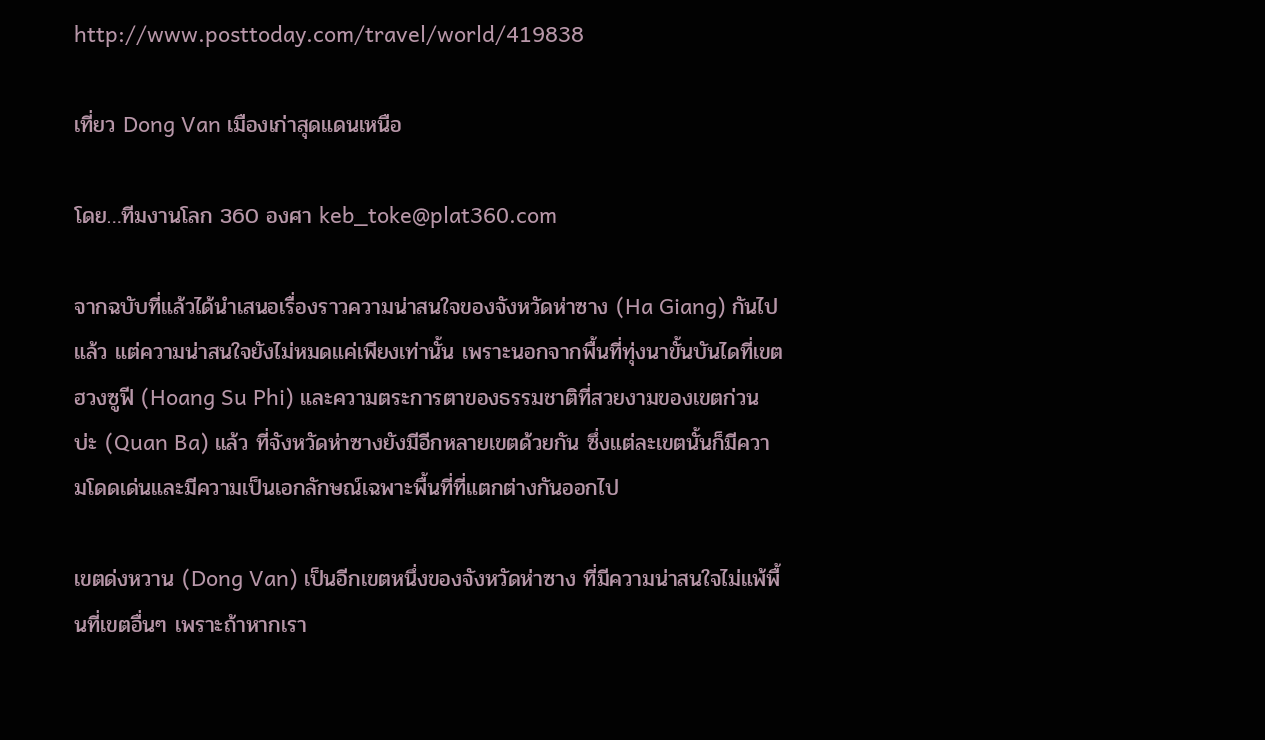http://www.posttoday.com/travel/world/419838

เที่ยว Dong Van เมืองเก่าสุดแดนเหนือ

โดย…ทีมงานโลก 360 องศา keb_toke@plat360.com

จากฉบับที่แล้วได้นำเสนอเรื่องราวความน่าสนใจของจังหวัดห่าซาง (Ha Giang) กันไปแล้ว แต่ความน่าสนใจยังไม่หมดแค่เพียงเท่านั้น เพราะนอกจากพื้นที่ทุ่งนาขั้นบันไดที่เขตฮวงซูฟี (Hoang Su Phi) และความตระการตาของธรรมชาติที่สวยงามของเขตก่วนบ่ะ (Quan Ba) แล้ว ที่จังหวัดห่าซางยังมีอีกหลายเขตด้วยกัน ซึ่งแต่ละเขตนั้นก็มีความโดดเด่นและมีความเป็นเอกลักษณ์เฉพาะพื้นที่ที่แตกต่างกันออกไป

เขตด่งหวาน (Dong Van) เป็นอีกเขตหนึ่งของจังหวัดห่าซาง ที่มีความน่าสนใจไม่แพ้พื้นที่เขตอื่นๆ เพราะถ้าหากเรา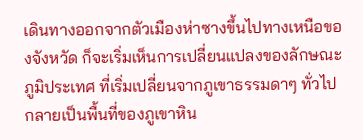เดินทางออกจากตัวเมืองห่าซางขึ้นไปทางเหนือของจังหวัด ก็จะเริ่มเห็นการเปลี่ยนแปลงของลักษณะภูมิประเทศ ที่เริ่มเปลี่ยนจากภูเขาธรรมดาๆ ทั่วไป กลายเป็นพื้นที่ของภูเขาหิน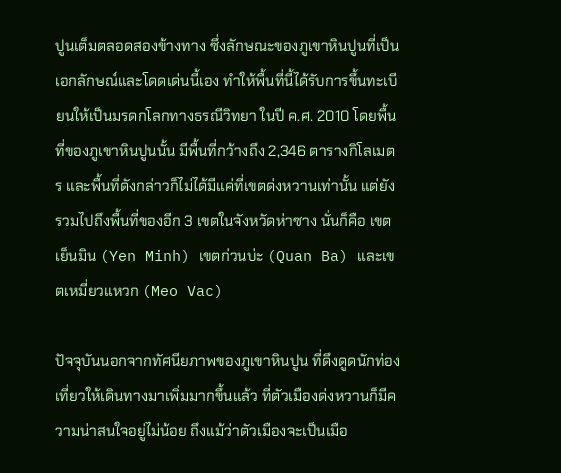ปูนเต็มตลอดสองข้างทาง ซึ่งลักษณะของภูเขาหินปูนที่เป็นเอกลักษณ์และโดดเด่นนี้เอง ทำให้พื้นที่นี้ได้รับการขึ้นทะเบียนให้เป็นมรดกโลกทางธรณีวิทยา ในปี ค.ศ. 2010 โดยพื้นที่ของภูเขาหินปูนนั้น มีพื้นที่กว้างถึง 2,346 ตารางกิโลเมตร และพื้นที่ดังกล่าวก็ไม่ได้มีแค่ที่เขตด่งหวานเท่านั้น แต่ยังรวมไปถึงพื้นที่ของอีก 3 เขตในจังหวัดห่าซาง นั่นก็คือ เขตเย็นมิน (Yen Minh) เขตก่วนบ่ะ (Quan Ba) และเขตเหมี่ยวแหวก (Meo Vac)

ปัจจุบันนอกจากทัศนียภาพของภูเขาหินปูน ที่ดึงดูดนักท่องเที่ยวให้เดินทางมาเพิ่มมากขึ้นแล้ว ที่ตัวเมืองด่งหวานก็มีความน่าสนใจอยู่ไม่น้อย ถึงแม้ว่าตัวเมืองจะเป็นเมือ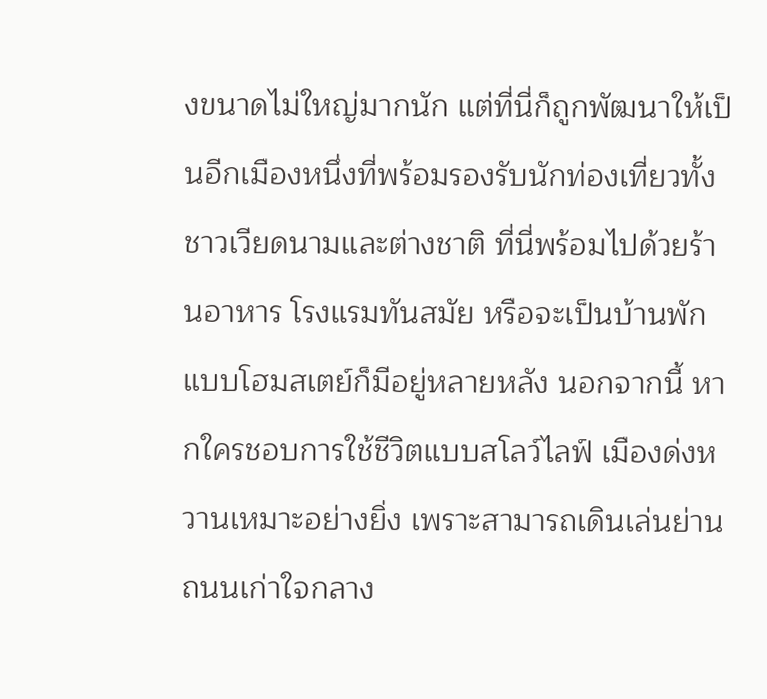งขนาดไม่ใหญ่มากนัก แต่ที่นี่ก็ถูกพัฒนาให้เป็นอีกเมืองหนึ่งที่พร้อมรองรับนักท่องเที่ยวทั้งชาวเวียดนามและต่างชาติ ที่นี่พร้อมไปด้วยร้านอาหาร โรงแรมทันสมัย หรือจะเป็นบ้านพักแบบโฮมสเตย์ก็มีอยู่หลายหลัง นอกจากนี้ หากใครชอบการใช้ชีวิตแบบสโลว์ไลฟ์ เมืองด่งหวานเหมาะอย่างยิ่ง เพราะสามารถเดินเล่นย่านถนนเก่าใจกลาง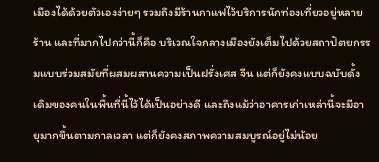เมืองได้ด้วยตัวเองง่ายๆ รวมถึงมีร้านกาแฟไว้บริการนักท่องเที่ยวอยู่หลายร้าน และที่มากไปกว่านี้ก็คือ บริเวณใจกลางเมืองยังเต็มไปด้วยสถาปัตยกรรมแบบร่วมสมัยที่ผสมผสานความเป็นฝรั่งเศส จีน แต่ก็ยังคงแบบฉบับดั้งเดิมของคนในพื้นที่นี้ไว้ได้เป็นอย่างดี และถึงแม้ว่าอาคารเก่าเหล่านี้จะมีอายุมากขึ้นตามกาลเวลา แต่ก็ยังคงสภาพความสมบูรณ์อยู่ไม่น้อย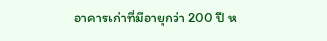อาคารเก่าที่มีอายุกว่า 200 ปี ห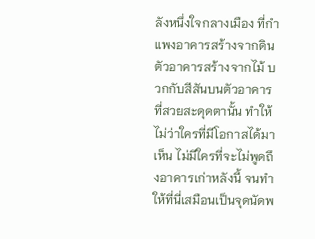ลังหนึ่งใจกลางเมือง ที่กำแพงอาคารสร้างจากดิน ตัวอาคารสร้างจากไม้ บวกกับสีสันบนตัวอาคารที่สวยสะดุดตานั้น ทำให้ไม่ว่าใครที่มีโอกาสได้มาเห็น ไม่มีใครที่จะไม่พูดถึงอาคารเก่าหลังนี้ จนทำให้ที่นี่เสมือนเป็นจุดนัดพ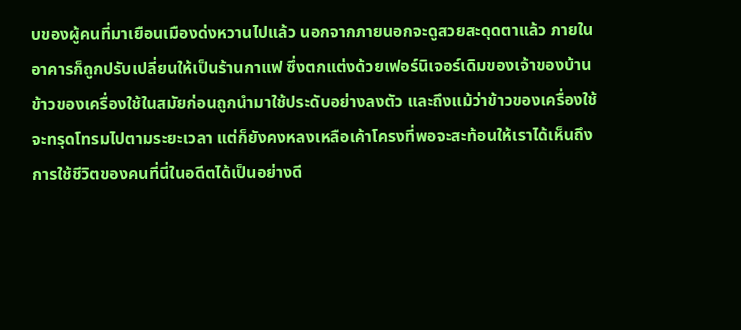บของผู้คนที่มาเยือนเมืองด่งหวานไปแล้ว นอกจากภายนอกจะดูสวยสะดุดตาแล้ว ภายในอาคารก็ถูกปรับเปลี่ยนให้เป็นร้านกาแฟ ซึ่งตกแต่งด้วยเฟอร์นิเจอร์เดิมของเจ้าของบ้าน ข้าวของเครื่องใช้ในสมัยก่อนถูกนำมาใช้ประดับอย่างลงตัว และถึงแม้ว่าข้าวของเครื่องใช้จะทรุดโทรมไปตามระยะเวลา แต่ก็ยังคงหลงเหลือเค้าโครงที่พอจะสะท้อนให้เราได้เห็นถึงการใช้ชีวิตของคนที่นี่ในอดีตได้เป็นอย่างดี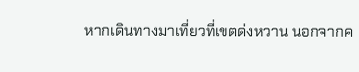หากเดินทางมาเที่ยวที่เขตด่งหวาน นอกจากค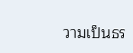วามเป็นธร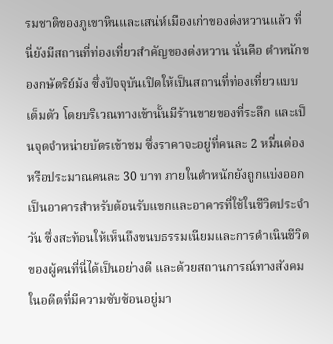รมชาติของภูเขาหินและเสน่ห์เมืองเก่าของด่งหวานแล้ว ที่นี่ยังมีสถานที่ท่องเที่ยวสำคัญของด่งหวาน นั่นคือ ตำหนักของกษัตริย์ม้ง ซึ่งปัจจุบันเปิดให้เป็นสถานที่ท่องเที่ยวแบบเต็มตัว โดยบริเวณทางเข้านั้นมีร้านขายของที่ระลึก และเป็นจุดจำหน่ายบัตรเข้าชม ซึ่งราคาจะอยู่ที่คนละ 2 หมื่นด่อง หรือประมาณคนละ 30 บาท ภายในตำหนักยังถูกแบ่งออกเป็นอาคารสำหรับต้อนรับแขกและอาคารที่ใช้ในชีวิตประจำวัน ซึ่งสะท้อนให้เห็นถึงขนบธรรมเนียมและการดำเนินชีวิตของผู้คนที่นี่ได้เป็นอย่างดี และด้วยสถานการณ์ทางสังคมในอดีตที่มีความซับซ้อนอยู่มา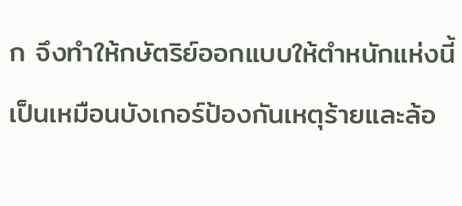ก จึงทำให้กษัตริย์ออกแบบให้ตำหนักแห่งนี้เป็นเหมือนบังเกอร์ป้องกันเหตุร้ายและล้อ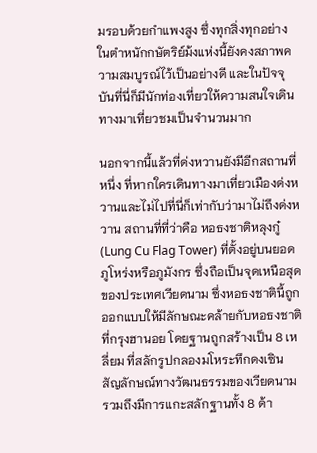มรอบด้วยกำแพงสูง ซึ่งทุกสิ่งทุกอย่างในตำหนักกษัตริย์ม้งแห่งนี้ยังคงสภาพความสมบูรณ์ไว้เป็นอย่างดี และในปัจจุบันที่นี่ก็มีนักท่องเที่ยวให้ความสนใจเดินทางมาเที่ยวชมเป็นจำนวนมาก

นอกจากนี้แล้วที่ด่งหวานยังมีอีกสถานที่หนึ่ง ที่หากใครเดินทางมาเที่ยวเมืองด่งหวานและไม่ไปที่นี่ก็เท่ากับว่ามาไม่ถึงด่งหวาน สถานที่ที่ว่าคือ หอธงชาติหลุงกู๋ (Lung Cu Flag Tower) ที่ตั้งอยู่บนยอดภูโหร่งหรือภูมังกร ซึ่งถือเป็นจุดเหนือสุดของประเทศเวียดนาม ซึ่งหอธงชาตินี้ถูกออกแบบให้มีลักษณะคล้ายกับหอธงชาติที่กรุงฮานอย โดยฐานถูกสร้างเป็น 8 เหลี่ยม ที่สลักรูปกลองมโหระทึกดงเซิน สัญลักษณ์ทางวัฒนธรรมของเวียดนาม รวมถึงมีการแกะสลักฐานทั้ง 8 ด้า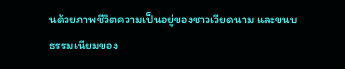นด้วยภาพชีวิตความเป็นอยู่ของชาวเวียดนาม และขนบธรรมเนียมของ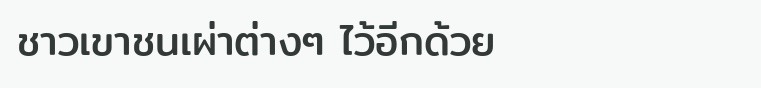ชาวเขาชนเผ่าต่างๆ ไว้อีกด้วย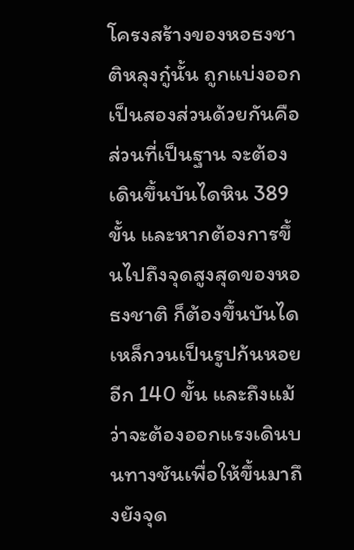โครงสร้างของหอธงชาติหลุงกู๋นั้น ถูกแบ่งออกเป็นสองส่วนด้วยกันคือ ส่วนที่เป็นฐาน จะต้องเดินขึ้นบันไดหิน 389 ขั้น และหากต้องการขึ้นไปถึงจุดสูงสุดของหอธงชาติ ก็ต้องขึ้นบันไดเหล็กวนเป็นรูปก้นหอยอีก 140 ขั้น และถึงแม้ว่าจะต้องออกแรงเดินบนทางชันเพื่อให้ขึ้นมาถึงยังจุด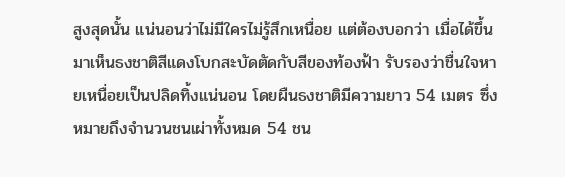สูงสุดนั้น แน่นอนว่าไม่มีใครไม่รู้สึกเหนื่อย แต่ต้องบอกว่า เมื่อได้ขึ้นมาเห็นธงชาติสีแดงโบกสะบัดตัดกับสีของท้องฟ้า รับรองว่าชื่นใจหายเหนื่อยเป็นปลิดทิ้งแน่นอน โดยผืนธงชาติมีความยาว 54 เมตร ซึ่งหมายถึงจำนวนชนเผ่าทั้งหมด 54 ชน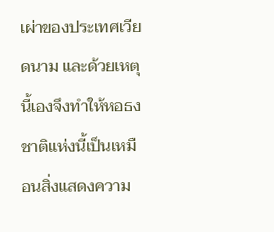เผ่าของประเทศเวียดนาม และด้วยเหตุนี้เองจึงทำให้หอธงชาติแห่งนี้เป็นเหมือนสิ่งแสดงความ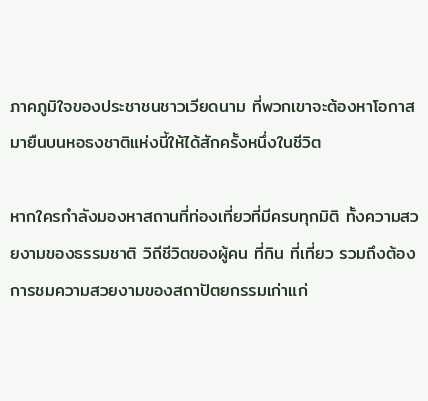ภาคภูมิใจของประชาชนชาวเวียดนาม ที่พวกเขาจะต้องหาโอกาสมายืนบนหอธงชาติแห่งนี้ให้ได้สักครั้งหนึ่งในชีวิต

หากใครกำลังมองหาสถานที่ท่องเที่ยวที่มีครบทุกมิติ ทั้งความสวยงามของธรรมชาติ วิถีชีวิตของผู้คน ที่กิน ที่เที่ยว รวมถึงต้องการชมความสวยงามของสถาปัตยกรรมเก่าแก่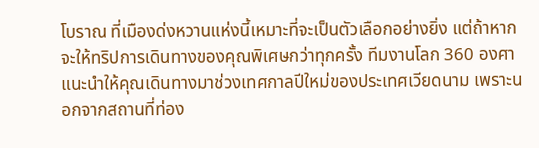โบราณ ที่เมืองด่งหวานแห่งนี้เหมาะที่จะเป็นตัวเลือกอย่างยิ่ง แต่ถ้าหากจะให้ทริปการเดินทางของคุณพิเศษกว่าทุกครั้ง ทีมงานโลก 360 องศา แนะนำให้คุณเดินทางมาช่วงเทศกาลปีใหม่ของประเทศเวียดนาม เพราะนอกจากสถานที่ท่อง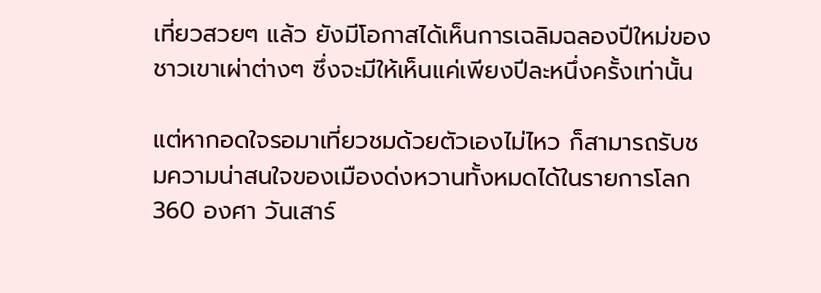เที่ยวสวยๆ แล้ว ยังมีโอกาสได้เห็นการเฉลิมฉลองปีใหม่ของชาวเขาเผ่าต่างๆ ซึ่งจะมีให้เห็นแค่เพียงปีละหนึ่งครั้งเท่านั้น

แต่หากอดใจรอมาเที่ยวชมด้วยตัวเองไม่ไหว ก็สามารถรับชมความน่าสนใจของเมืองด่งหวานทั้งหมดได้ในรายการโลก 360 องศา วันเสาร์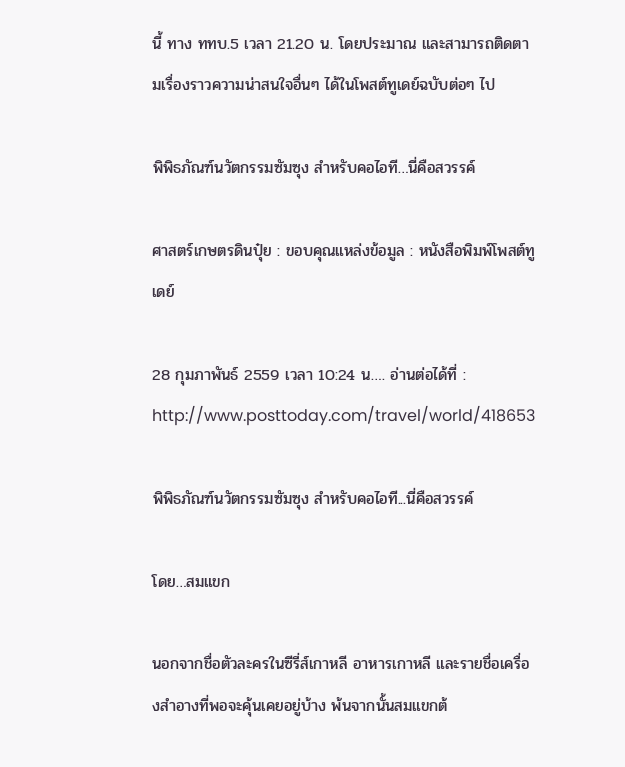นี้ ทาง ททบ.5 เวลา 21.20 น. โดยประมาณ และสามารถติดตามเรื่องราวความน่าสนใจอื่นๆ ได้ในโพสต์ทูเดย์ฉบับต่อๆ ไป

พิพิธภัณฑ์นวัตกรรมซัมซุง สำหรับคอไอที…นี่คือสวรรค์

ศาสตร์เกษตรดินปุ๋ย : ขอบคุณแหล่งข้อมูล : หนังสือพิมพ์โพสต์ทูเดย์

28 กุมภาพันธ์ 2559 เวลา 10:24 น…. อ่านต่อได้ที่ : http://www.posttoday.com/travel/world/418653

พิพิธภัณฑ์นวัตกรรมซัมซุง สำหรับคอไอที...นี่คือสวรรค์

โดย…สมแขก

นอกจากชื่อตัวละครในซีรี่ส์เกาหลี อาหารเกาหลี และรายชื่อเครื่องสำอางที่พอจะคุ้นเคยอยู่บ้าง พ้นจากนั้นสมแขกต้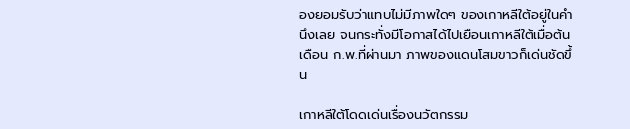องยอมรับว่าแทบไม่มีภาพใดๆ ของเกาหลีใต้อยู่ในคำนึงเลย จนกระทั่งมีโอกาสได้ไปเยือนเกาหลีใต้เมื่อต้นเดือน ก.พ.ที่ผ่านมา ภาพของแดนโสมขาวก็เด่นชัดขึ้น

เกาหลีใต้โดดเด่นเรื่องนวัตกรรม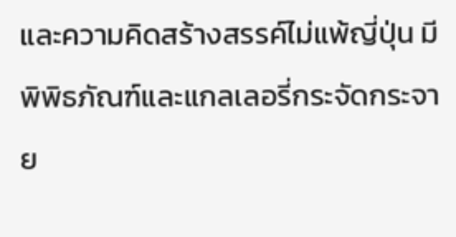และความคิดสร้างสรรค์ไม่แพ้ญี่ปุ่น มีพิพิธภัณฑ์และแกลเลอรี่กระจัดกระจาย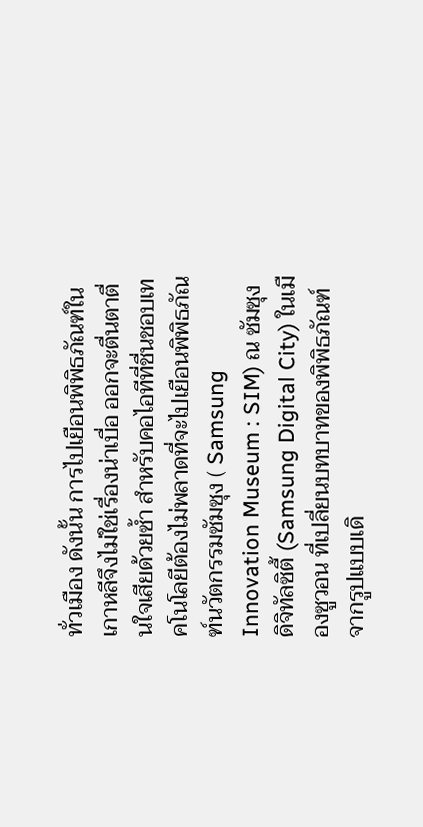ทั่วเมือง ดังนั้น การไปเยือนพิพิธภัณฑ์ในเกาหลีจึงไม่ใช่เรื่องน่าเบื่อ ออกจะตื่นตาตื่นใจเสียด้วยซ้ำ สำหรับคอไอทีที่ชื่นชอบเทคโนโลยีต้องไม่พลาดที่จะไปเยือนพิพิธภัณฑ์นวัตกรรมซัมซุง ( Samsung Innovation Museum : SIM) ณ ซัมซุงดิจิทัลซิตี้ (Samsung Digital City) ในเมืองซูวอน ที่เปลี่ยนบทบาทของพิพิธภัณฑ์จากรูปแบบเดิ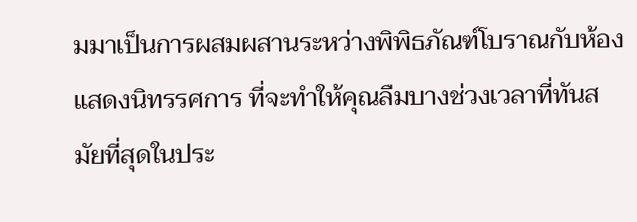มมาเป็นการผสมผสานระหว่างพิพิธภัณฑ์โบราณกับห้องแสดงนิทรรศการ ที่จะทำให้คุณลืมบางช่วงเวลาที่ทันสมัยที่สุดในประ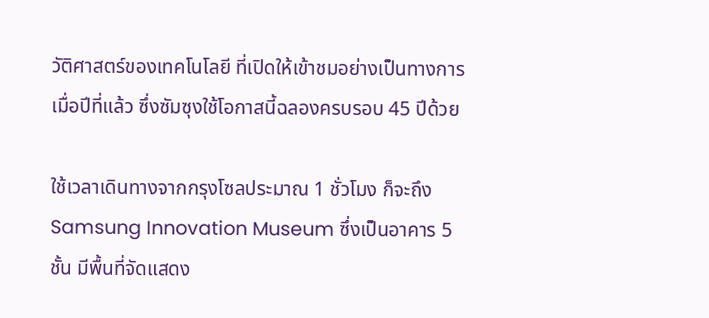วัติศาสตร์ของเทคโนโลยี ที่เปิดให้เข้าชมอย่างเป็นทางการเมื่อปีที่แล้ว ซึ่งซัมซุงใช้โอกาสนี้ฉลองครบรอบ 45 ปีด้วย

ใช้เวลาเดินทางจากกรุงโซลประมาณ 1 ชั่วโมง ก็จะถึง Samsung Innovation Museum ซึ่งเป็นอาคาร 5 ชั้น มีพื้นที่จัดแสดง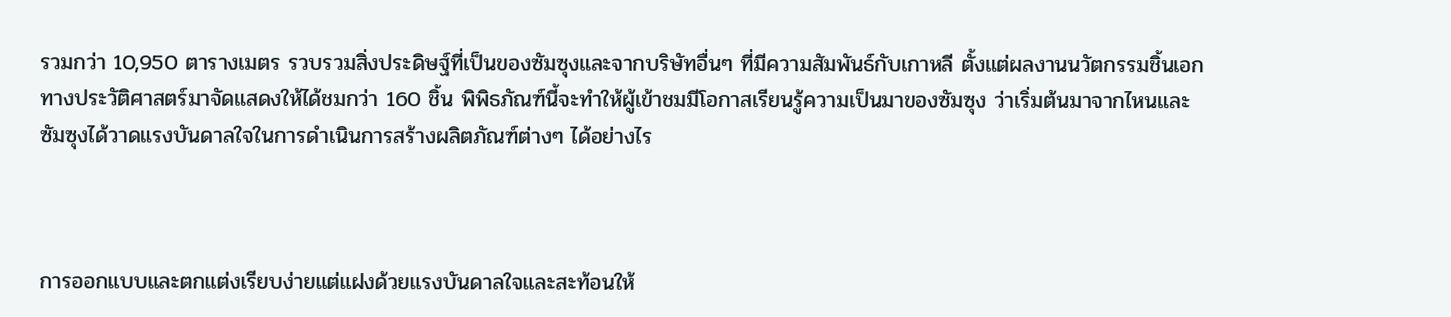รวมกว่า 10,950 ตารางเมตร รวบรวมสิ่งประดิษฐ์ที่เป็นของซัมซุงและจากบริษัทอื่นๆ ที่มีความสัมพันธ์กับเกาหลี ตั้งแต่ผลงานนวัตกรรมชิ้นเอกทางประวัติศาสตร์มาจัดแสดงให้ได้ชมกว่า 160 ชิ้น พิพิธภัณฑ์นี้จะทำให้ผู้เข้าชมมีโอกาสเรียนรู้ความเป็นมาของซัมซุง ว่าเริ่มต้นมาจากไหนและซัมซุงได้วาดแรงบันดาลใจในการดำเนินการสร้างผลิตภัณฑ์ต่างๆ ได้อย่างไร



การออกแบบและตกแต่งเรียบง่ายแต่แฝงด้วยแรงบันดาลใจและสะท้อนให้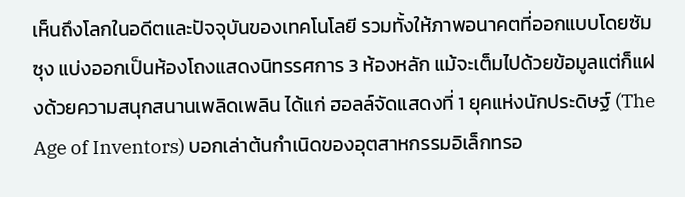เห็นถึงโลกในอดีตและปัจจุบันของเทคโนโลยี รวมทั้งให้ภาพอนาคตที่ออกแบบโดยซัมซุง แบ่งออกเป็นห้องโถงแสดงนิทรรศการ 3 ห้องหลัก แม้จะเต็มไปด้วยข้อมูลแต่ก็แฝงด้วยความสนุกสนานเพลิดเพลิน ได้แก่ ฮอลล์จัดแสดงที่ 1 ยุคแห่งนักประดิษฐ์ (The Age of Inventors) บอกเล่าต้นกำเนิดของอุตสาหกรรมอิเล็กทรอ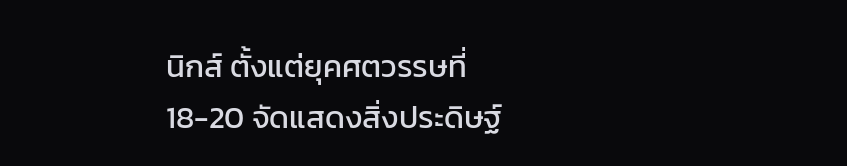นิกส์ ตั้งแต่ยุคศตวรรษที่ 18-20 จัดแสดงสิ่งประดิษฐ์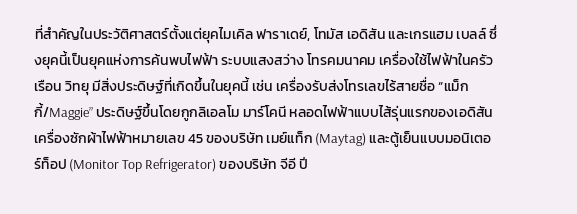ที่สำคัญในประวัติศาสตร์ตั้งแต่ยุคไมเคิล ฟาราเดย์, โทมัส เอดิสัน และเกรแฮม เบลล์ ซึ่งยุคนี้เป็นยุคแห่งการค้นพบไฟฟ้า ระบบแสงสว่าง โทรคมนาคม เครื่องใช้ไฟฟ้าในครัวเรือน วิทยุ มีสิ่งประดิษฐ์ที่เกิดขึ้นในยุคนี้ เช่น เครื่องรับส่งโทรเลขไร้สายชื่อ “แม็กกี้/Maggie” ประดิษฐ์ขึ้นโดยกูกลิเอลโม มาร์โคนี หลอดไฟฟ้าแบบไส้รุ่นแรกของเอดิสัน เครื่องซักผ้าไฟฟ้าหมายเลข 45 ของบริษัท เมย์แท็ก (Maytag) และตู้เย็นแบบมอนิเตอร์ท็อป (Monitor Top Refrigerator) ของบริษัท จีอี ปี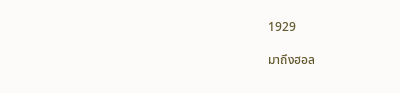1929

มาถึงฮอล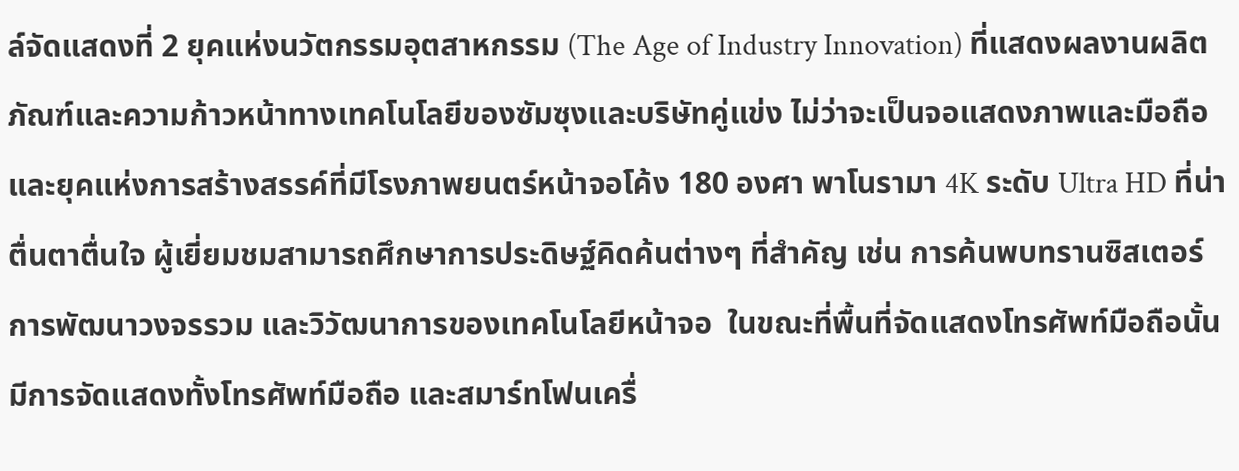ล์จัดแสดงที่ 2 ยุคแห่งนวัตกรรมอุตสาหกรรม (The Age of Industry Innovation) ที่แสดงผลงานผลิตภัณฑ์และความก้าวหน้าทางเทคโนโลยีของซัมซุงและบริษัทคู่แข่ง ไม่ว่าจะเป็นจอแสดงภาพและมือถือ และยุคแห่งการสร้างสรรค์ที่มีโรงภาพยนตร์หน้าจอโค้ง 180 องศา พาโนรามา 4K ระดับ Ultra HD ที่น่าตื่นตาตื่นใจ ผู้เยี่ยมชมสามารถศึกษาการประดิษฐ์คิดค้นต่างๆ ที่สำคัญ เช่น การค้นพบทรานซิสเตอร์ การพัฒนาวงจรรวม และวิวัฒนาการของเทคโนโลยีหน้าจอ  ในขณะที่พื้นที่จัดแสดงโทรศัพท์มือถือนั้น มีการจัดแสดงทั้งโทรศัพท์มือถือ และสมาร์ทโฟนเครื่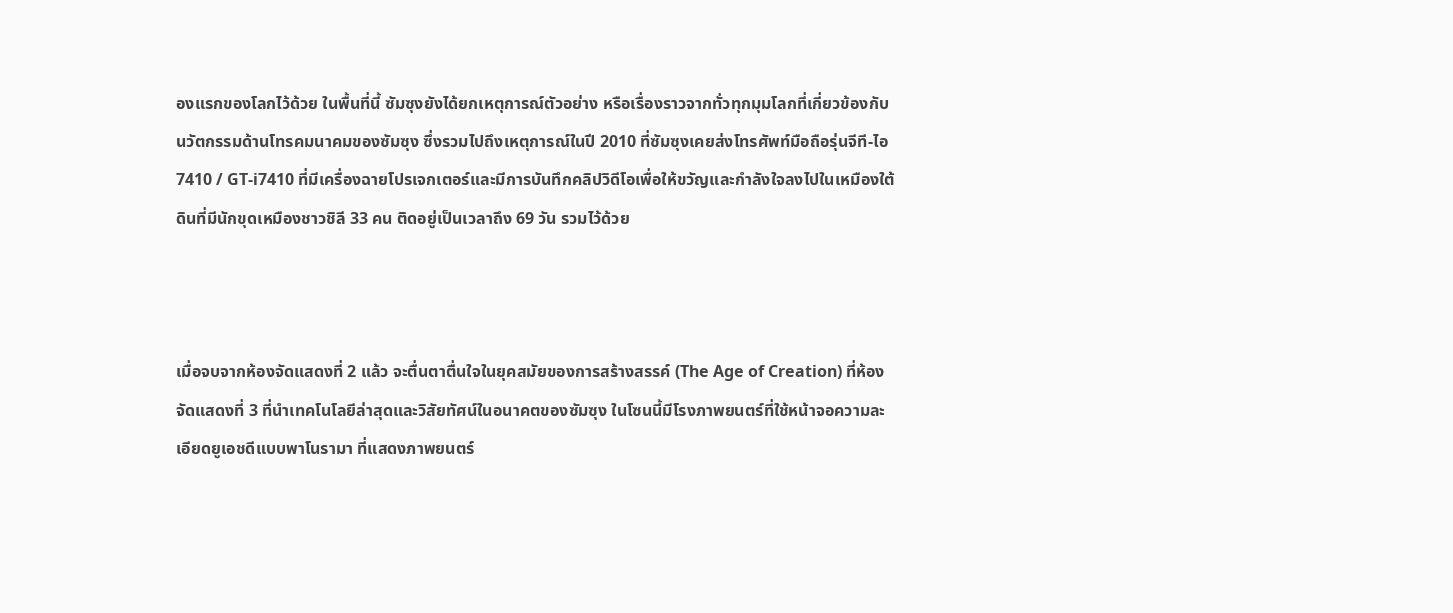องแรกของโลกไว้ด้วย ในพื้นที่นี้ ซัมซุงยังได้ยกเหตุการณ์ตัวอย่าง หรือเรื่องราวจากทั่วทุกมุมโลกที่เกี่ยวข้องกับนวัตกรรมด้านโทรคมนาคมของซัมซุง ซึ่งรวมไปถึงเหตุการณ์ในปี 2010 ที่ซัมซุงเคยส่งโทรศัพท์มือถือรุ่นจีที-ไอ 7410 / GT-i7410 ที่มีเครื่องฉายโปรเจกเตอร์และมีการบันทึกคลิปวิดีโอเพื่อให้ขวัญและกำลังใจลงไปในเหมืองใต้ดินที่มีนักขุดเหมืองชาวชิลี 33 คน ติดอยู่เป็นเวลาถึง 69 วัน รวมไว้ด้วย



เมื่อจบจากห้องจัดแสดงที่ 2 แล้ว จะตื่นตาตื่นใจในยุคสมัยของการสร้างสรรค์ (The Age of Creation) ที่ห้องจัดแสดงที่ 3 ที่นำเทคโนโลยีล่าสุดและวิสัยทัศน์ในอนาคตของซัมซุง ในโซนนี้มีโรงภาพยนตร์ที่ใช้หน้าจอความละเอียดยูเอชดีแบบพาโนรามา ที่แสดงภาพยนตร์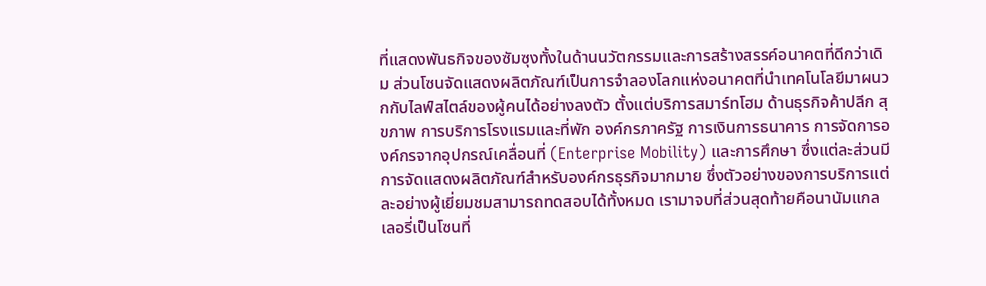ที่แสดงพันธกิจของซัมซุงทั้งในด้านนวัตกรรมและการสร้างสรรค์อนาคตที่ดีกว่าเดิม ส่วนโซนจัดแสดงผลิตภัณฑ์เป็นการจำลองโลกแห่งอนาคตที่นำเทคโนโลยีมาผนวกกับไลฟ์สไตล์ของผู้คนได้อย่างลงตัว ตั้งแต่บริการสมาร์ทโฮม ด้านธุรกิจค้าปลีก สุขภาพ การบริการโรงแรมและที่พัก องค์กรภาครัฐ การเงินการธนาคาร การจัดการองค์กรจากอุปกรณ์เคลื่อนที่ (Enterprise Mobility) และการศึกษา ซึ่งแต่ละส่วนมีการจัดแสดงผลิตภัณฑ์สำหรับองค์กรธุรกิจมากมาย ซึ่งตัวอย่างของการบริการแต่ละอย่างผู้เยี่ยมชมสามารถทดสอบได้ทั้งหมด เรามาจบที่ส่วนสุดท้ายคือนานัมแกลเลอรี่เป็นโซนที่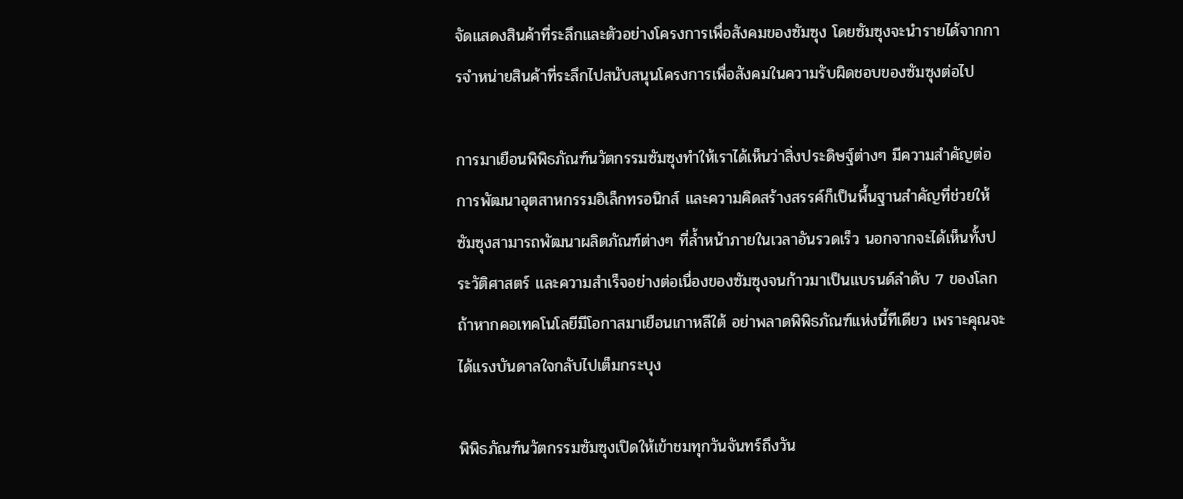จัดแสดงสินค้าที่ระลึกและตัวอย่างโครงการเพื่อสังคมของซัมซุง โดยซัมซุงจะนำรายได้จากการจำหน่ายสินค้าที่ระลึกไปสนับสนุนโครงการเพื่อสังคมในความรับผิดชอบของซัมซุงต่อไป

การมาเยือนพิพิธภัณฑ์นวัตกรรมซัมซุงทำให้เราได้เห็นว่าสิ่งประดิษฐ์ต่างๆ มีความสำคัญต่อการพัฒนาอุตสาหกรรมอิเล็กทรอนิกส์ และความคิดสร้างสรรค์ก็เป็นพื้นฐานสำคัญที่ช่วยให้ซัมซุงสามารถพัฒนาผลิตภัณฑ์ต่างๆ ที่ล้ำหน้าภายในเวลาอันรวดเร็ว นอกจากจะได้เห็นทั้งประวัติศาสตร์ และความสำเร็จอย่างต่อเนื่องของซัมซุงจนก้าวมาเป็นแบรนด์ลำดับ 7 ของโลก ถ้าหากคอเทคโนโลยีมีโอกาสมาเยือนเกาหลีใต้ อย่าพลาดพิพิธภัณฑ์แห่งนี้ทีเดียว เพราะคุณจะได้แรงบันดาลใจกลับไปเต็มกระบุง

พิพิธภัณฑ์นวัตกรรมซัมซุงเปิดให้เข้าชมทุกวันจันทร์ถึงวัน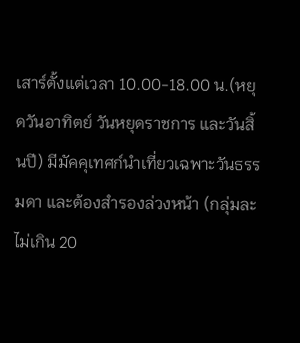เสาร์ตั้งแต่เวลา 10.00-18.00 น.(หยุดวันอาทิตย์ วันหยุดราชการ และวันสิ้นปี) มีมัคคุเทศก์นำเที่ยวเฉพาะวันธรรมดา และต้องสำรองล่วงหน้า (กลุ่มละไม่เกิน 20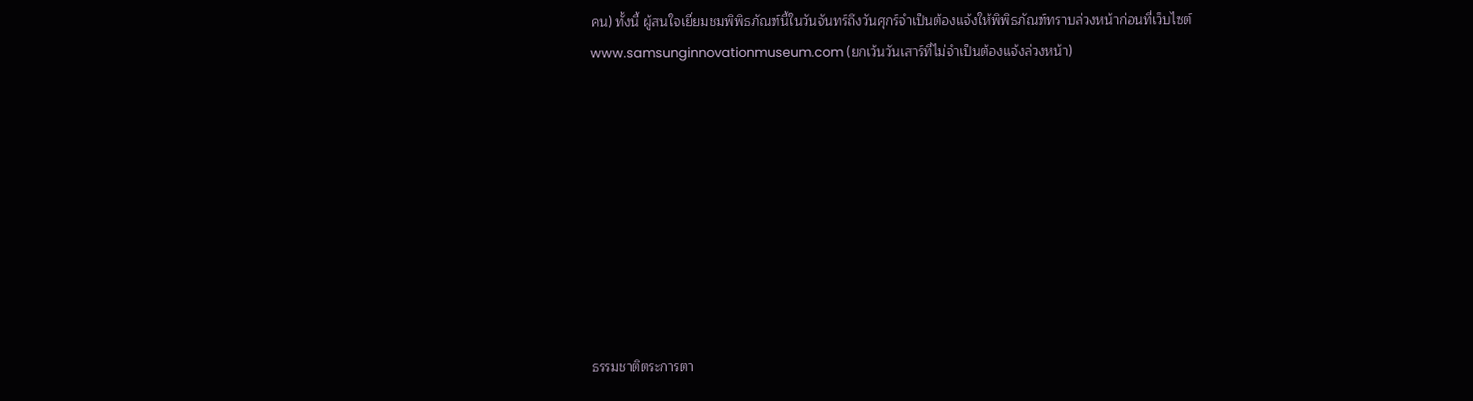คน) ทั้งนี้ ผู้สนใจเยี่ยมชมพิพิธภัณฑ์นี้ในวันจันทร์ถึงวันศุกร์จำเป็นต้องแจ้งให้พิพิธภัณฑ์ทราบล่วงหน้าก่อนที่เว็บไซต์ www.samsunginnovationmuseum.com (ยกเว้นวันเสาร์ที่ไม่จำเป็นต้องแจ้งล่วงหน้า)









ธรรมชาติตระการตา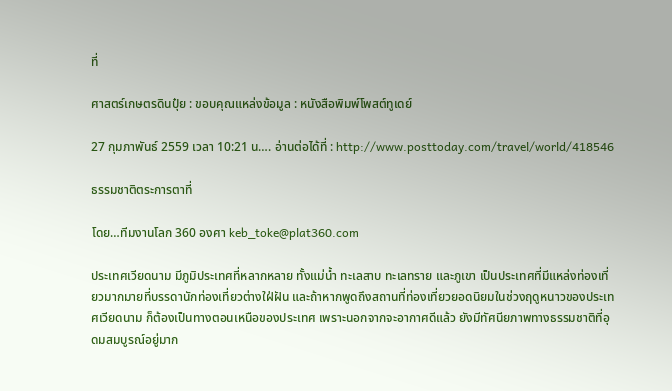ที่

ศาสตร์เกษตรดินปุ๋ย : ขอบคุณแหล่งข้อมูล : หนังสือพิมพ์โพสต์ทูเดย์

27 กุมภาพันธ์ 2559 เวลา 10:21 น…. อ่านต่อได้ที่ : http://www.posttoday.com/travel/world/418546

ธรรมชาติตระการตาที่

โดย…ทีมงานโลก 360 องศา keb_toke@plat360.com

ประเทศเวียดนาม มีภูมิประเทศที่หลากหลาย ทั้งแม่น้ำ ทะเลสาบ ทะเลทราย และภูเขา เป็นประเทศที่มีแหล่งท่องเที่ยวมากมายที่บรรดานักท่องเที่ยวต่างใฝ่ฝัน และถ้าหากพูดถึงสถานที่ท่องเที่ยวยอดนิยมในช่วงฤดูหนาวของประเทศเวียดนาม ก็ต้องเป็นทางตอนเหนือของประเทศ เพราะนอกจากจะอากาศดีแล้ว ยังมีทัศนียภาพทางธรรมชาติที่อุดมสมบูรณ์อยู่มาก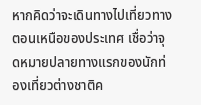หากคิดว่าจะเดินทางไปเที่ยวทางตอนเหนือของประเทศ เชื่อว่าจุดหมายปลายทางแรกของนักท่องเที่ยวต่างชาติค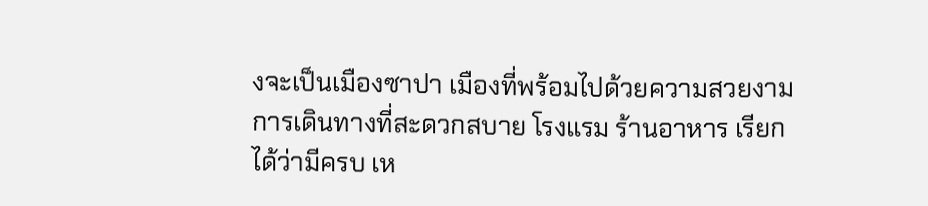งจะเป็นเมืองซาปา เมืองที่พร้อมไปด้วยความสวยงาม การเดินทางที่สะดวกสบาย โรงแรม ร้านอาหาร เรียกได้ว่ามีครบ เห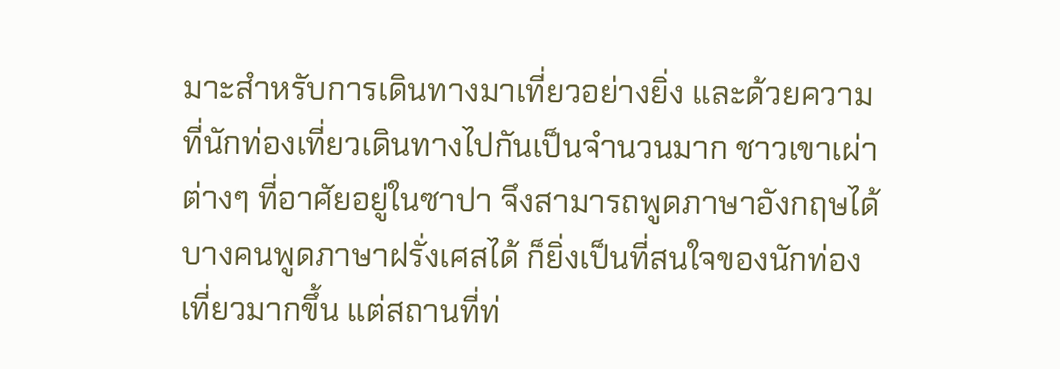มาะสำหรับการเดินทางมาเที่ยวอย่างยิ่ง และด้วยความที่นักท่องเที่ยวเดินทางไปกันเป็นจำนวนมาก ชาวเขาเผ่าต่างๆ ที่อาศัยอยู่ในซาปา จึงสามารถพูดภาษาอังกฤษได้ บางคนพูดภาษาฝรั่งเศสได้ ก็ยิ่งเป็นที่สนใจของนักท่องเที่ยวมากขึ้น แต่สถานที่ท่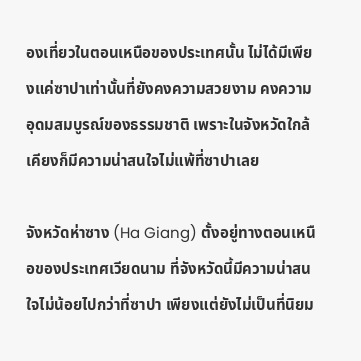องเที่ยวในตอนเหนือของประเทศนั้น ไม่ได้มีเพียงแค่ซาปาเท่านั้นที่ยังคงความสวยงาม คงความอุดมสมบูรณ์ของธรรมชาติ เพราะในจังหวัดใกล้เคียงก็มีความน่าสนใจไม่แพ้ที่ซาปาเลย

จังหวัดห่าซาง (Ha Giang) ตั้งอยู่ทางตอนเหนือของประเทศเวียดนาม ที่จังหวัดนี้มีความน่าสนใจไม่น้อยไปกว่าที่ซาปา เพียงแต่ยังไม่เป็นที่นิยม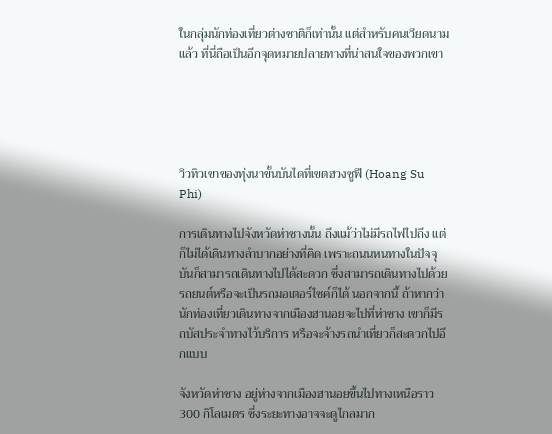ในกลุ่มนักท่องเที่ยวต่างชาติก็เท่านั้น แต่สำหรับคนเวียดนามแล้ว ที่นี่ถือเป็นอีกจุดหมายปลายทางที่น่าสนใจของพวกเขา





วิวทิวเขาของทุ่งนาขั้นบันไดที่เขตฮวงซูฟี (Hoang Su Phi)

การเดินทางไปจังหวัดห่าซางนั้น ถึงแม้ว่าไม่มีรถไฟไปถึง แต่ก็ไม่ได้เดินทางลำบากอย่างที่คิด เพราะถนนหนทางในปัจจุบันก็สามารถเดินทางไปได้สะดวก ซึ่งสามารถเดินทางไปด้วยรถยนต์หรือจะเป็นรถมอเตอร์ไซค์ก็ได้ นอกจากนี้ ถ้าหากว่านักท่องเที่ยวเดินทางจากเมืองฮานอยจะไปที่ห่าซาง เขาก็มีรถบัสประจำทางไว้บริการ หรือจะจ้างรถนำเที่ยวก็สะดวกไปอีกแบบ

จังหวัดห่าซาง อยู่ห่างจากเมืองฮานอยขึ้นไปทางเหนือราว 300 กิโลเมตร ซึ่งระยะทางอาจจะดูไกลมาก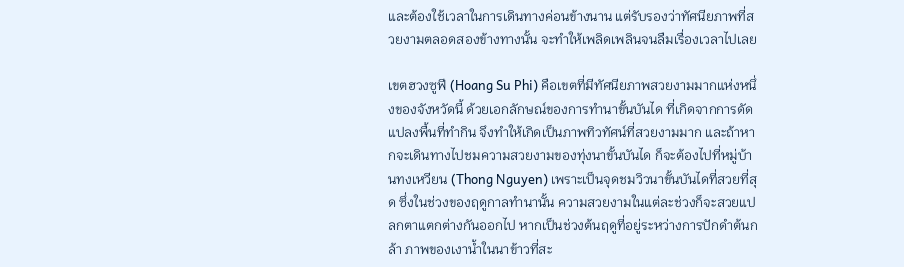และต้องใช้เวลาในการเดินทางค่อนข้างนาน แต่รับรองว่าทัศนียภาพที่สวยงามตลอดสองข้างทางนั้น จะทำให้เพลิดเพลินจนลืมเรื่องเวลาไปเลย

เขตฮวงซูฟี (Hoang Su Phi) คือเขตที่มีทัศนียภาพสวยงามมากแห่งหนึ่งของจังหวัดนี้ ด้วยเอกลักษณ์ของการทำนาขั้นบันได ที่เกิดจากการดัดแปลงพื้นที่ทำกิน จึงทำให้เกิดเป็นภาพทิวทัศน์ที่สวยงามมาก และถ้าหากจะเดินทางไปชมความสวยงามของทุ่งนาขั้นบันได ก็จะต้องไปที่หมู่บ้านทงเหวียน (Thong Nguyen) เพราะเป็นจุดชมวิวนาขั้นบันไดที่สวยที่สุด ซึ่งในช่วงของฤดูกาลทำนานั้น ความสวยงามในแต่ละช่วงก็จะสวยแปลกตาแตกต่างกันออกไป หากเป็นช่วงต้นฤดูที่อยู่ระหว่างการปักดำต้นกล้า ภาพของเงาน้ำในนาข้าวที่สะ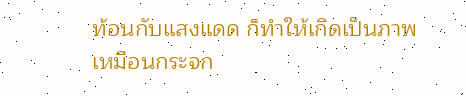ท้อนกับแสงแดด ก็ทำให้เกิดเป็นภาพเหมือนกระจก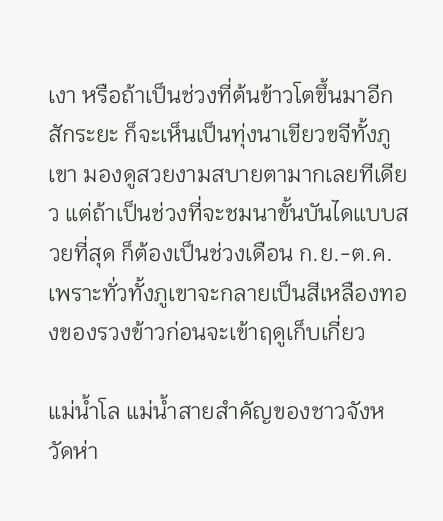เงา หรือถ้าเป็นช่วงที่ต้นข้าวโตขึ้นมาอีกสักระยะ ก็จะเห็นเป็นทุ่งนาเขียวขจีทั้งภูเขา มองดูสวยงามสบายตามากเลยทีเดียว แต่ถ้าเป็นช่วงที่จะชมนาขั้นบันไดแบบสวยที่สุด ก็ต้องเป็นช่วงเดือน ก.ย.-ต.ค. เพราะทั่วทั้งภูเขาจะกลายเป็นสีเหลืองทองของรวงข้าวก่อนจะเข้าฤดูเก็บเกี่ยว

แม่น้ำโล แม่น้ำสายสำคัญของชาวจังหวัดห่า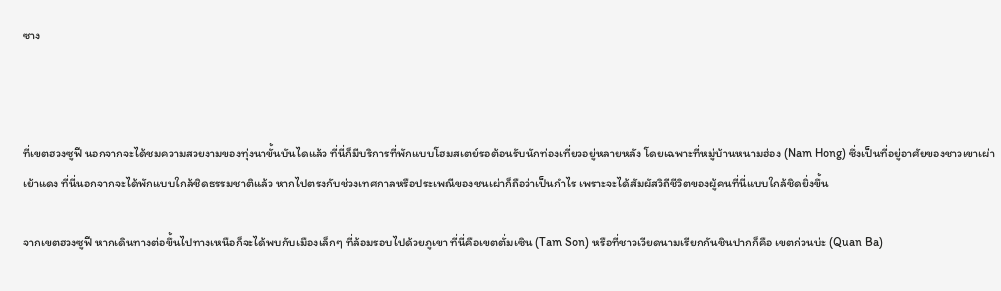ซาง



ที่เขตฮวงซูฟี นอกจากจะได้ชมความสวยงามของทุ่งนาขั้นบันไดแล้ว ที่นี่ก็มีบริการที่พักแบบโฮมสเตย์รอต้อนรับนักท่องเที่ยวอยู่หลายหลัง โดยเฉพาะที่หมู่บ้านหนามฮ่อง (Nam Hong) ซึ่งเป็นที่อยู่อาศัยของชาวเขาเผ่าเย้าแดง ที่นี่นอกจากจะได้พักแบบใกล้ชิดธรรมชาติแล้ว หากไปตรงกับช่วงเทศกาลหรือประเพณีของชนเผ่าก็ถือว่าเป็นกำไร เพราะจะได้สัมผัสวิถีชีวิตของผู้คนที่นี่แบบใกล้ชิดยิ่งขึ้น

จากเขตฮวงซูฟี หากเดินทางต่อขึ้นไปทางเหนือก็จะได้พบกับเมืองเล็กๆ ที่ล้อมรอบไปด้วยภูเขา ที่นี่คือเขตตั่มเซิน (Tam Son) หรือที่ชาวเวียดนามเรียกกันชินปากก็คือ เขตก่วนบ่ะ (Quan Ba)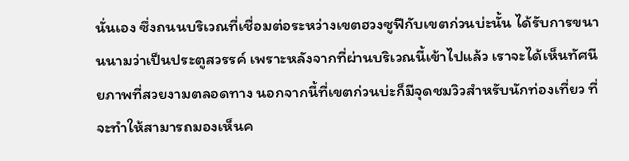นั่นเอง ซึ่งถนนบริเวณที่เชื่อมต่อระหว่างเขตฮวงซูฟีกับเขตก่วนบ่ะนั้น ได้รับการขนานนามว่าเป็นประตูสวรรค์ เพราะหลังจากที่ผ่านบริเวณนี้เข้าไปแล้ว เราจะได้เห็นทัศนียภาพที่สวยงามตลอดทาง นอกจากนี้ที่เขตก่วนบ่ะก็มีจุดชมวิวสำหรับนักท่องเที่ยว ที่จะทำให้สามารถมองเห็นค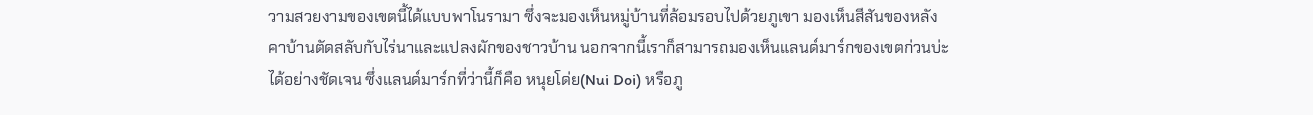วามสวยงามของเขตนี้ได้แบบพาโนรามา ซึ่งจะมองเห็นหมู่บ้านที่ล้อมรอบไปด้วยภูเขา มองเห็นสีสันของหลังคาบ้านตัดสลับกับไร่นาและแปลงผักของชาวบ้าน นอกจากนี้เราก็สามารถมองเห็นแลนด์มาร์กของเขตก่วนบ่ะได้อย่างชัดเจน ซึ่งแลนด์มาร์กที่ว่านี้ก็คือ หนุยโด่ย(Nui Doi) หรือภู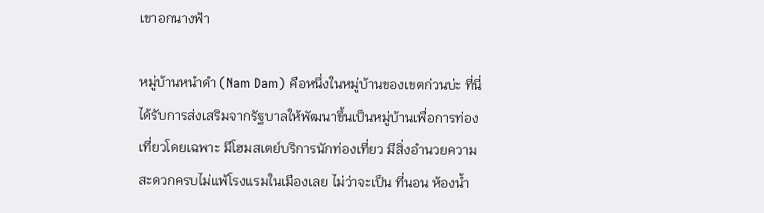เขาอกนางฟ้า

หมู่บ้านหนำดำ (Nam Dam) คือหนึ่งในหมู่บ้านของเขตก่วนบ่ะ ที่นี่ได้รับการส่งเสริมจากรัฐบาลให้พัฒนาขึ้นเป็นหมู่บ้านเพื่อการท่องเที่ยวโดยเฉพาะ มีโฮมสเตย์บริการนักท่องเที่ยว มีสิ่งอำนวยความสะดวกครบไม่แพ้โรงแรมในเมืองเลย ไม่ว่าจะเป็น ที่นอน ห้องน้ำ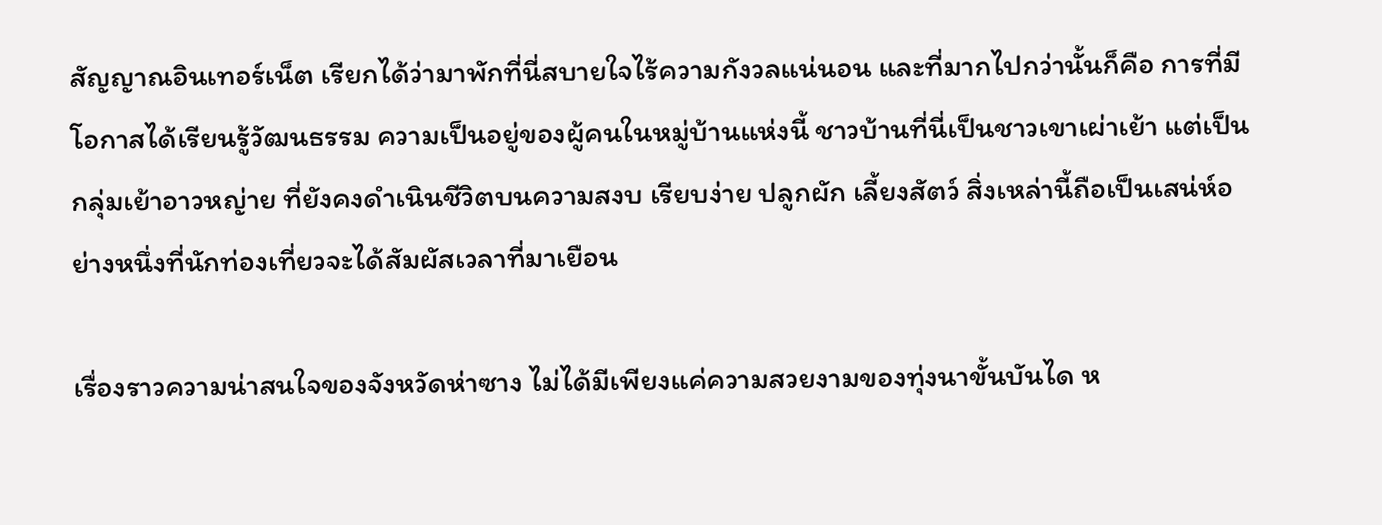สัญญาณอินเทอร์เน็ต เรียกได้ว่ามาพักที่นี่สบายใจไร้ความกังวลแน่นอน และที่มากไปกว่านั้นก็คือ การที่มีโอกาสได้เรียนรู้วัฒนธรรม ความเป็นอยู่ของผู้คนในหมู่บ้านแห่งนี้ ชาวบ้านที่นี่เป็นชาวเขาเผ่าเย้า แต่เป็นกลุ่มเย้าอาวหญ่าย ที่ยังคงดำเนินชีวิตบนความสงบ เรียบง่าย ปลูกผัก เลี้ยงสัตว์ สิ่งเหล่านี้ถือเป็นเสน่ห์อย่างหนึ่งที่นักท่องเที่ยวจะได้สัมผัสเวลาที่มาเยือน

เรื่องราวความน่าสนใจของจังหวัดห่าซาง ไม่ได้มีเพียงแค่ความสวยงามของทุ่งนาขั้นบันได ห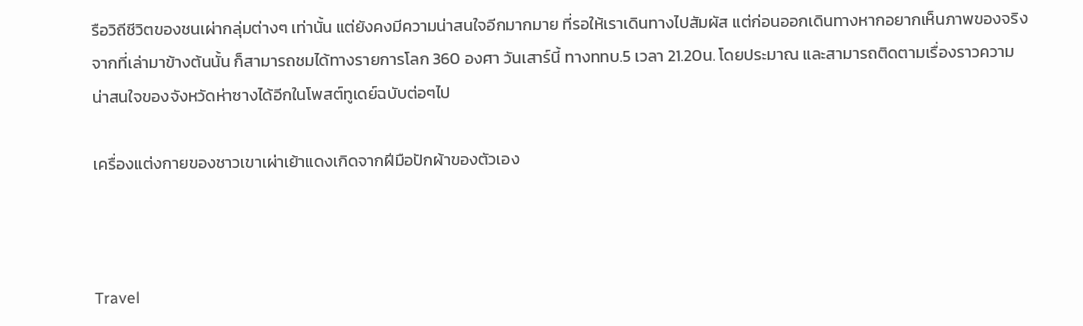รือวิถีชีวิตของชนเผ่ากลุ่มต่างๆ เท่านั้น แต่ยังคงมีความน่าสนใจอีกมากมาย ที่รอให้เราเดินทางไปสัมผัส แต่ก่อนออกเดินทางหากอยากเห็นภาพของจริงจากที่เล่ามาข้างต้นนั้น ก็สามารถชมได้ทางรายการโลก 360 องศา วันเสาร์นี้ ทางททบ.5 เวลา 21.20น. โดยประมาณ และสามารถติดตามเรื่องราวความน่าสนใจของจังหวัดห่าซางได้อีกในโพสต์ทูเดย์ฉบับต่อๆไป

เครื่องแต่งกายของชาวเขาเผ่าเย้าแดงเกิดจากฝีมือปักผ้าของตัวเอง



Travel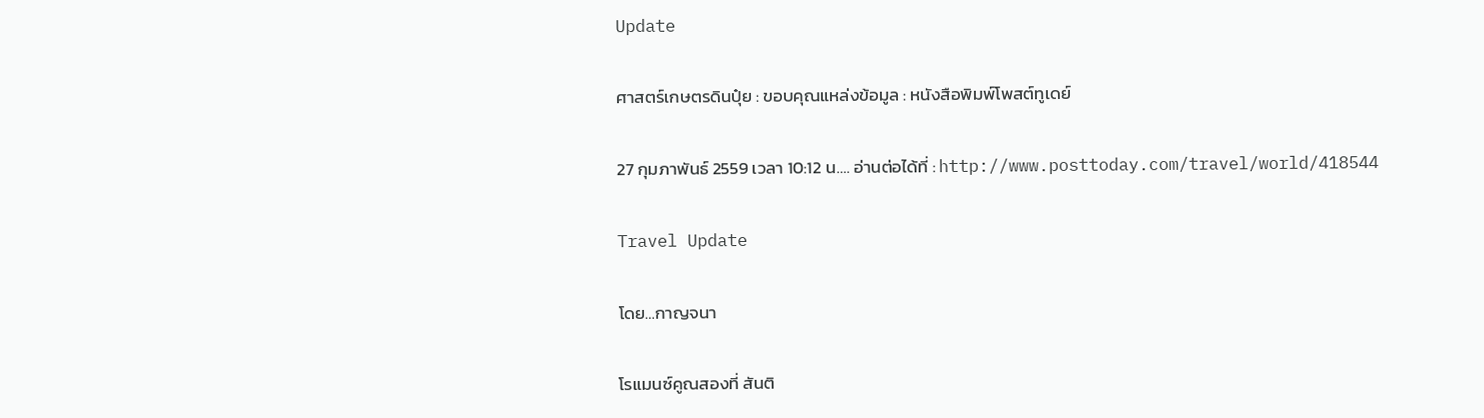Update

ศาสตร์เกษตรดินปุ๋ย : ขอบคุณแหล่งข้อมูล : หนังสือพิมพ์โพสต์ทูเดย์

27 กุมภาพันธ์ 2559 เวลา 10:12 น…. อ่านต่อได้ที่ : http://www.posttoday.com/travel/world/418544

Travel Update

โดย…กาญจนา

โรแมนซ์คูณสองที่ สันติ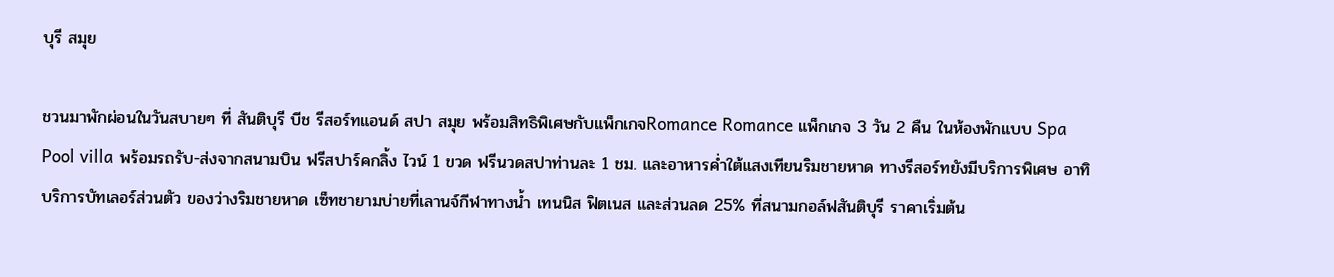บุรี สมุย

ชวนมาพักผ่อนในวันสบายๆ ที่ สันติบุรี บีช รีสอร์ทแอนด์ สปา สมุย พร้อมสิทธิพิเศษกับแพ็กเกจRomance Romance แพ็กเกจ 3 วัน 2 คืน ในห้องพักแบบ Spa Pool villa พร้อมรถรับ-ส่งจากสนามบิน ฟรีสปาร์คกลิ้ง ไวน์ 1 ขวด ฟรีนวดสปาท่านละ 1 ชม. และอาหารค่ำใต้แสงเทียนริมชายหาด ทางรีสอร์ทยังมีบริการพิเศษ อาทิ บริการบัทเลอร์ส่วนตัว ของว่างริมชายหาด เซ็ทชายามบ่ายที่เลานจ์กีฬาทางน้ำ เทนนิส ฟิตเนส และส่วนลด 25% ที่สนามกอล์ฟสันติบุรี ราคาเริ่มต้น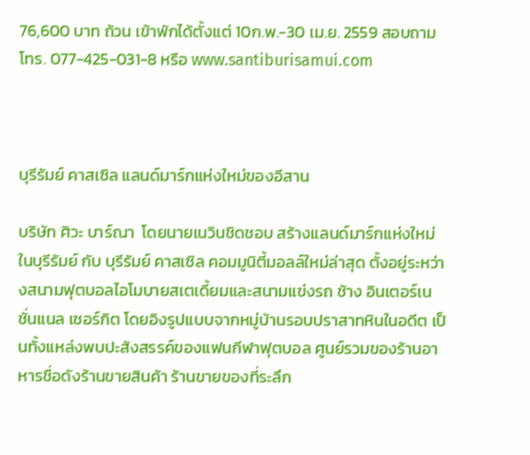76,600 บาท ถ้วน เข้าพักได้ตั้งแต่ 10ก.พ.-30 เม.ย. 2559 สอบถามโทร. 077-425-031-8 หรือ www.santiburisamui.com



บุรีรัมย์ คาสเซิล แลนด์มาร์กแห่งใหม่ของอีสาน

บริษัท ศิวะ บาร์ณา  โดยนายเนวินชิดชอบ สร้างแลนด์มาร์กแห่งใหม่ในบุรีรัมย์ กับ บุรีรัมย์ คาสเซิล คอมมูนิตี้มอลล์ใหม่ล่าสุด ตั้งอยู่ระหว่างสนามฟุตบอลไอโมบายสเตเดี้ยมและสนามแข่งรถ ช้าง อินเตอร์เนชั่นแนล เซอร์กิต โดยอิงรูปแบบจากหมู่บ้านรอบปราสาทหินในอดีต เป็นทั้งแหล่งพบปะสังสรรค์ของแฟนกีฬาฟุตบอล ศูนย์รวมของร้านอาหารชื่อดังร้านขายสินค้า ร้านขายของที่ระลึก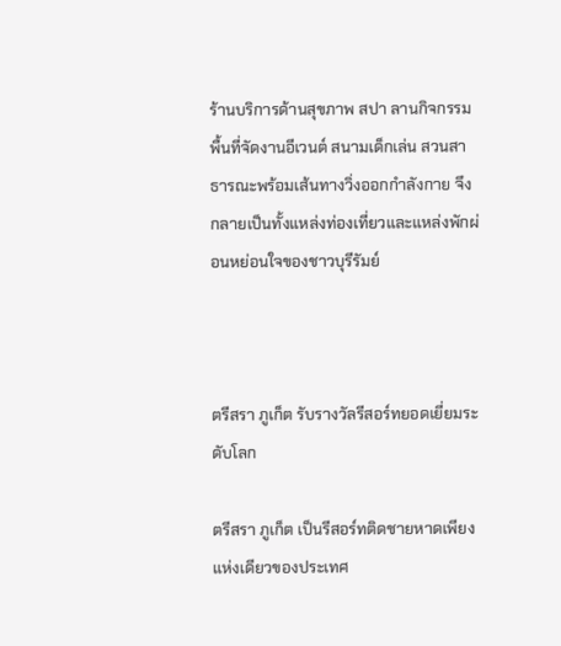ร้านบริการด้านสุขภาพ สปา ลานกิจกรรม พื้นที่จัดงานอีเวนต์ สนามเด็กเล่น สวนสาธารณะพร้อมเส้นทางวิ่งออกกำลังกาย จึงกลายเป็นทั้งแหล่งท่องเที่ยวและแหล่งพักผ่อนหย่อนใจของชาวบุรีรัมย์



ตรีสรา ภูเก็ต รับรางวัลรีสอร์ทยอดเยี่ยมระดับโลก

ตรีสรา ภูเก็ต เป็นรีสอร์ทติดชายหาดเพียงแห่งเดียวของประเทศ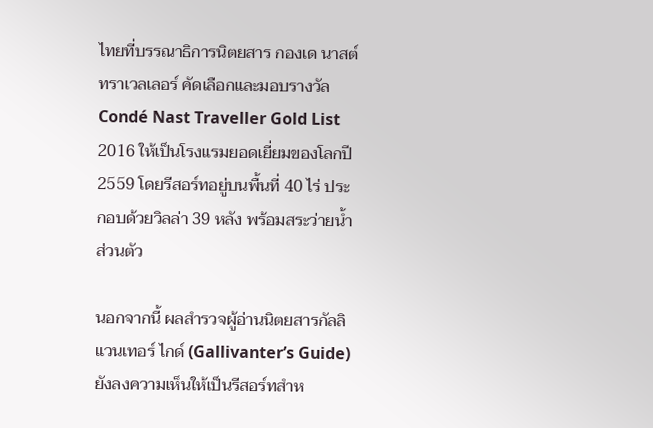ไทยที่บรรณาธิการนิตยสาร กองเด นาสต์ ทราเวลเลอร์ คัดเลือกและมอบรางวัล Condé Nast Traveller Gold List 2016 ให้เป็นโรงแรมยอดเยี่ยมของโลกปี 2559 โดยรีสอร์ทอยู่บนพื้นที่ 40 ไร่ ประกอบด้วยวิลล่า 39 หลัง พร้อมสระว่ายน้ำส่วนตัว

นอกจากนี้ ผลสำรวจผู้อ่านนิตยสารกัลลิแวนเทอร์ ไกด์ (Gallivanter’s Guide) ยังลงความเห็นให้เป็นรีสอร์ทสำห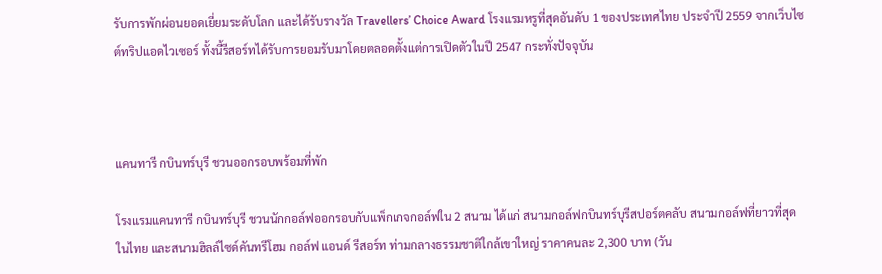รับการพักผ่อนยอดเยี่ยมระดับโลก และได้รับรางวัล Travellers’ Choice Award โรงแรมหรูที่สุดอันดับ 1 ของประเทศไทย ประจำปี 2559 จากเว็บไซต์ทริปแอดไวเซอร์ ทั้งนี้รีสอร์ทได้รับการยอมรับมาโดยตลอดตั้งแต่การเปิดตัวในปี 2547 กระทั่งปัจจุบัน



แคนทารี กบินทร์บุรี ชวนออกรอบพร้อมที่พัก

โรงแรมแคนทารี กบินทร์บุรี ชวนนักกอล์ฟออกรอบกับแพ็กเกจกอล์ฟใน 2 สนาม ได้แก่ สนามกอล์ฟกบินทร์บุรีสปอร์ตคลับ สนามกอล์ฟที่ยาวที่สุดในไทย และสนามฮิลล์ไซด์คันทรีโฮม กอล์ฟ แอนด์ รีสอร์ท ท่ามกลางธรรมชาติใกล้เขาใหญ่ ราคาคนละ 2,300 บาท (วัน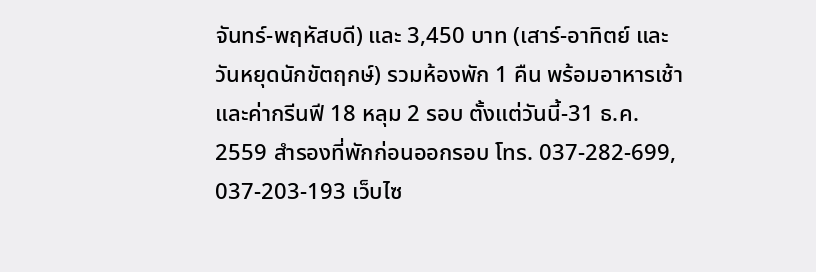จันทร์-พฤหัสบดี) และ 3,450 บาท (เสาร์-อาทิตย์ และวันหยุดนักขัตฤกษ์) รวมห้องพัก 1 คืน พร้อมอาหารเช้าและค่ากรีนฟี 18 หลุม 2 รอบ ตั้งแต่วันนี้-31 ธ.ค. 2559 สำรองที่พักก่อนออกรอบ โทร. 037-282-699, 037-203-193 เว็บไซ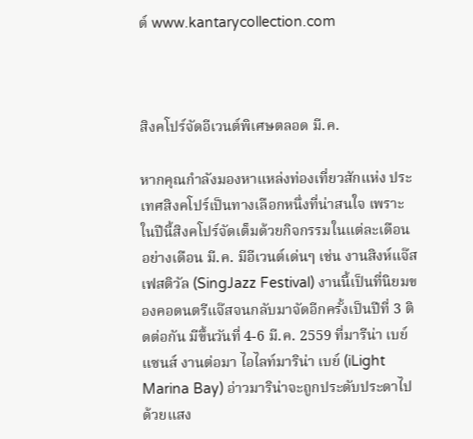ต์ www.kantarycollection.com



สิงคโปร์จัดอีเวนต์พิเศษตลอด มี.ค.

หากคุณกำลังมองหาแหล่งท่องเที่ยวสักแห่ง ประเทศสิงคโปร์เป็นทางเลือกหนึ่งที่น่าสนใจ เพราะในปีนี้สิงคโปร์จัดเต็มด้วยกิจกรรมในแต่ละเดือน อย่างเดือน มี.ค. มีอีเวนต์เด่นๆ เช่น งานสิงห์แจ๊ส เฟสติวัล (SingJazz Festival) งานนี้เป็นที่นิยมของคอดนตรีแจ๊สจนกลับมาจัดอีกครั้งเป็นปีที่ 3 ติดต่อกัน มีขึ้นวันที่ 4-6 มี.ค. 2559 ที่มารีน่า เบย์ แซนส์ งานต่อมา ไอไลท์มาริน่า เบย์ (iLight Marina Bay) อ่าวมาริน่าจะถูกประดับประดาไปด้วยแสง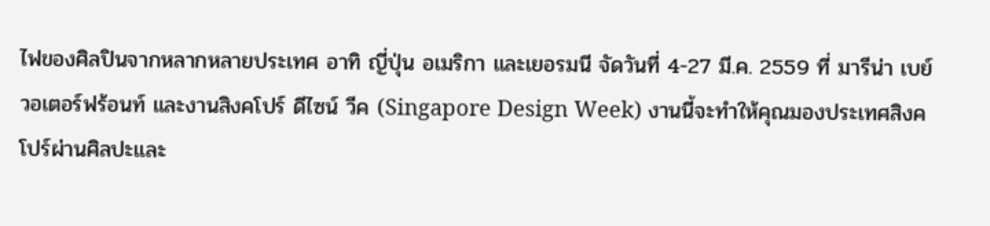ไฟของศิลปินจากหลากหลายประเทศ อาทิ ญี่ปุ่น อเมริกา และเยอรมนี จัดวันที่ 4-27 มี.ค. 2559 ที่ มารีน่า เบย์ วอเตอร์ฟร้อนท์ และงานสิงคโปร์ ดีไซน์ วีค (Singapore Design Week) งานนี้จะทำให้คุณมองประเทศสิงคโปร์ผ่านศิลปะและ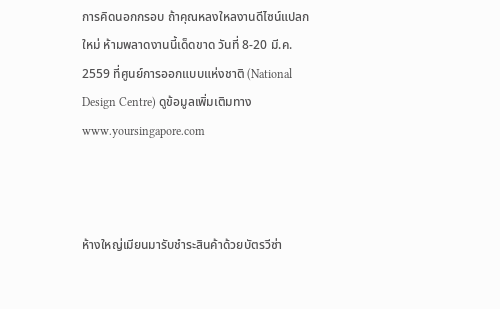การคิดนอกกรอบ ถ้าคุณหลงใหลงานดีไซน์แปลกใหม่ ห้ามพลาดงานนี้เด็ดขาด วันที่ 8-20 มี.ค. 2559 ที่ศูนย์การออกแบบแห่งชาติ (National Design Centre) ดูข้อมูลเพิ่มเติมทาง www.yoursingapore.com



ห้างใหญ่เมียนมารับชำระสินค้าด้วยบัตรวีซ่า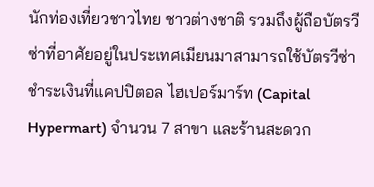นักท่องเที่ยวชาวไทย ชาวต่างชาติ รวมถึงผู้ถือบัตรวีซ่าที่อาศัยอยู่ในประเทศเมียนมาสามารถใช้บัตรวีซ่าชำระเงินที่แคปปิตอล ไฮเปอร์มาร์ท (Capital Hypermart) จำนวน 7 สาขา และร้านสะดวก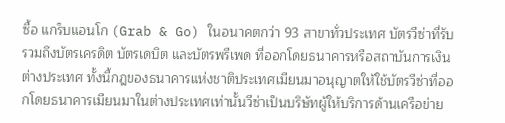ซื้อ แกร็บแอนโก (Grab & Go) ในอนาคตกว่า 93 สาขาทั่วประเทศ บัตรวีซ่าที่รับรวมถึงบัตรเครดิต บัตรเดบิต และบัตรพรีเพด ที่ออกโดยธนาคารหรือสถาบันการเงินต่างประเทศ ทั้งนี้กฎของธนาคารแห่งชาติประเทศเมียนมาอนุญาตให้ใช้บัตรวีซ่าที่ออกโดยธนาคารเมียนมาในต่างประเทศเท่านั้นวีซ่าเป็นบริษัทผู้ให้บริการด้านเครือข่าย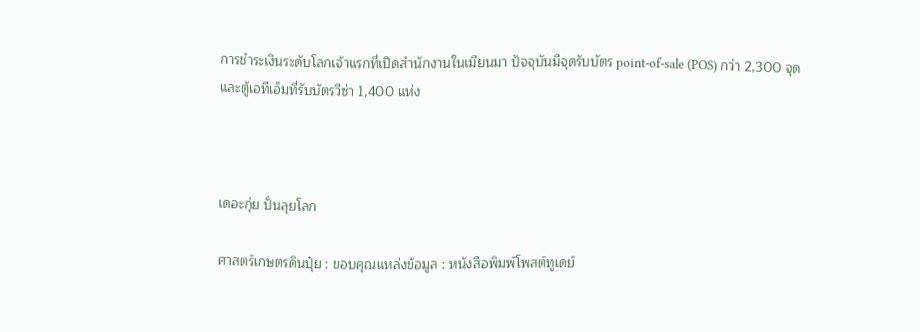การชำระเงินระดับโลกเจ้าแรกที่เปิดสำนักงานในเมียนมา ปัจจุบันมีจุดรับบัตร point-of-sale (POS) กว่า 2,300 จุด และตู้เอทีเอ็มที่รับบัตรวีซ่า 1,400 แห่ง



เดอะกุ่ย ปั่นลุยโลก

ศาสตร์เกษตรดินปุ๋ย : ขอบคุณแหล่งข้อมูล : หนังสือพิมพ์โพสต์ทูเดย์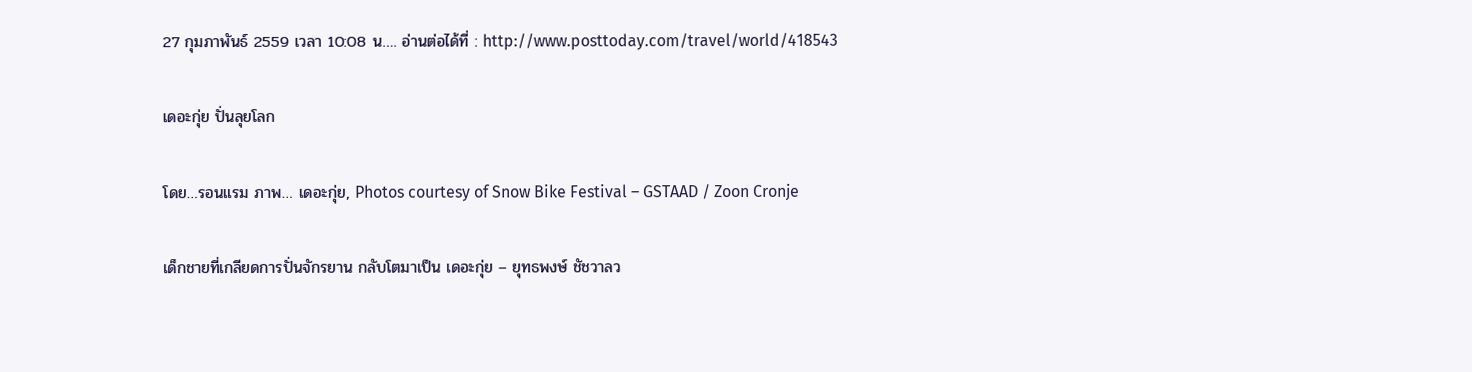27 กุมภาพันธ์ 2559 เวลา 10:08 น…. อ่านต่อได้ที่ : http://www.posttoday.com/travel/world/418543

เดอะกุ่ย ปั่นลุยโลก

โดย…รอนแรม ภาพ… เดอะกุ่ย, Photos courtesy of Snow Bike Festival – GSTAAD / Zoon Cronje

เด็กชายที่เกลียดการปั่นจักรยาน กลับโตมาเป็น เดอะกุ่ย – ยุทธพงษ์ ชัชวาลว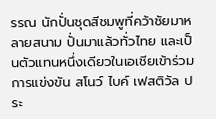รรณ นักปั่นชุดสีชมพูที่คว้าชัยมาหลายสนาม ปั่นมาแล้วทั่วไทย และเป็นตัวแทนหนึ่งเดียวในเอเชียเข้าร่วมการแข่งขัน สโนว์ ไบค์ เฟสติวัล ประ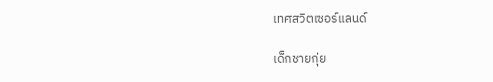เทศสวิตเซอร์แลนด์

เด็กชายกุ่ย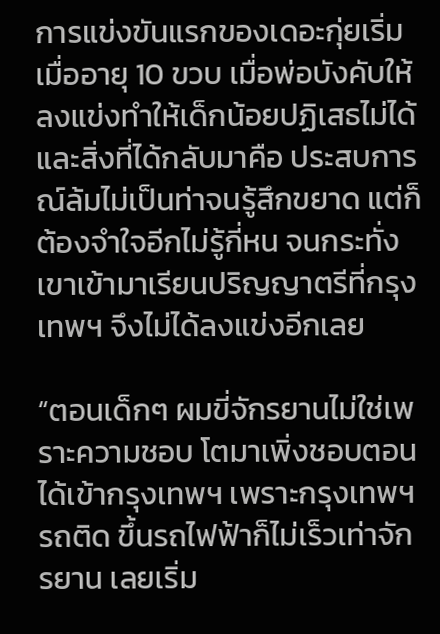การแข่งขันแรกของเดอะกุ่ยเริ่มเมื่ออายุ 10 ขวบ เมื่อพ่อบังคับให้ลงแข่งทำให้เด็กน้อยปฏิเสธไม่ได้ และสิ่งที่ได้กลับมาคือ ประสบการณ์ล้มไม่เป็นท่าจนรู้สึกขยาด แต่ก็ต้องจำใจอีกไม่รู้กี่หน จนกระทั่งเขาเข้ามาเรียนปริญญาตรีที่กรุงเทพฯ จึงไม่ได้ลงแข่งอีกเลย

“ตอนเด็กๆ ผมขี่จักรยานไม่ใช่เพราะความชอบ โตมาเพิ่งชอบตอนได้เข้ากรุงเทพฯ เพราะกรุงเทพฯ รถติด ขึ้นรถไฟฟ้าก็ไม่เร็วเท่าจักรยาน เลยเริ่ม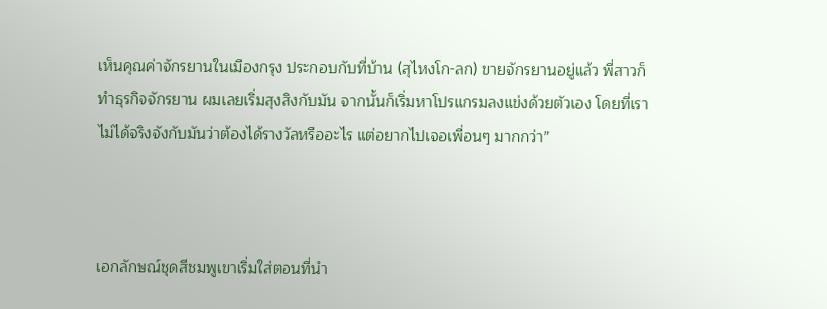เห็นคุณค่าจักรยานในเมืองกรุง ประกอบกับที่บ้าน (สุไหงโก-ลก) ขายจักรยานอยู่แล้ว พี่สาวก็ทำธุรกิจจักรยาน ผมเลยเริ่มสุงสิงกับมัน จากนั้นก็เริ่มหาโปรแกรมลงแข่งด้วยตัวเอง โดยที่เราไม่ได้จริงจังกับมันว่าต้องได้รางวัลหรืออะไร แต่อยากไปเจอเพื่อนๆ มากกว่า”



เอกลักษณ์ชุดสีชมพูเขาเริ่มใส่ตอนที่นำ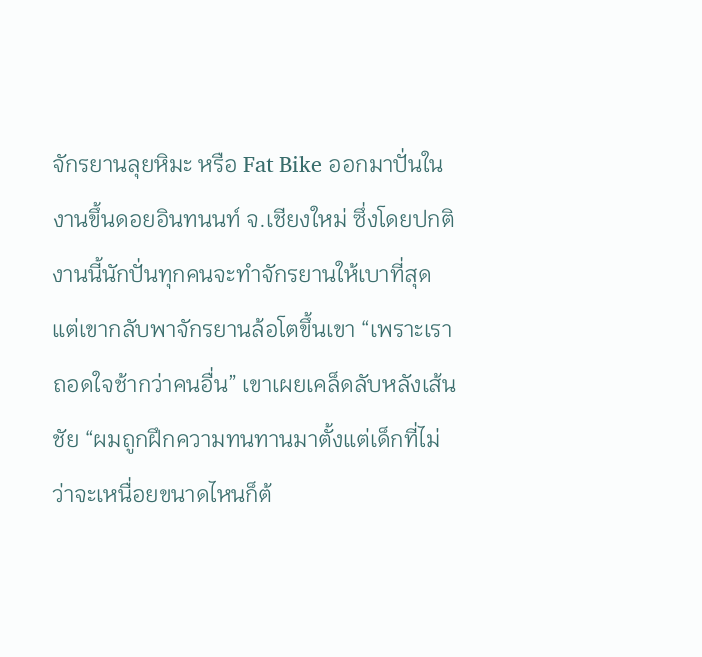จักรยานลุยหิมะ หรือ Fat Bike ออกมาปั่นในงานขึ้นดอยอินทนนท์ จ.เชียงใหม่ ซึ่งโดยปกติงานนี้นักปั่นทุกคนจะทำจักรยานให้เบาที่สุด แต่เขากลับพาจักรยานล้อโตขึ้นเขา “เพราะเราถอดใจช้ากว่าคนอื่น” เขาเผยเคล็ดลับหลังเส้นชัย “ผมถูกฝึกความทนทานมาตั้งแต่เด็กที่ไม่ว่าจะเหนื่อยขนาดไหนก็ต้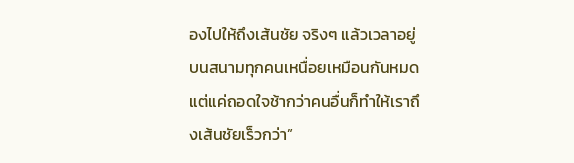องไปให้ถึงเส้นชัย จริงๆ แล้วเวลาอยู่บนสนามทุกคนเหนื่อยเหมือนกันหมด แต่แค่ถอดใจช้ากว่าคนอื่นก็ทำให้เราถึงเส้นชัยเร็วกว่า”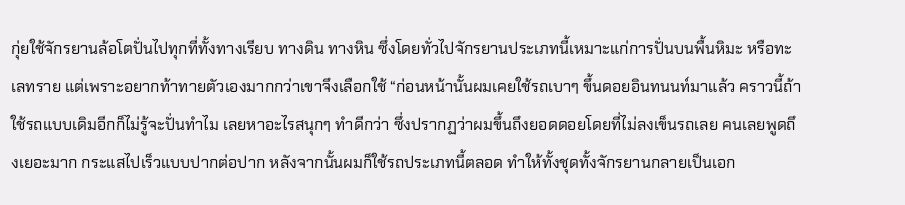กุ่ยใช้จักรยานล้อโตปั่นไปทุกที่ทั้งทางเรียบ ทางดิน ทางหิน ซึ่งโดยทั่วไปจักรยานประเภทนี้เหมาะแก่การปั่นบนพื้นหิมะ หรือทะเลทราย แต่เพราะอยากท้าทายตัวเองมากกว่าเขาจึงเลือกใช้ “ก่อนหน้านั้นผมเคยใช้รถเบาๆ ขึ้นดอยอินทนนท์มาแล้ว คราวนี้ถ้าใช้รถแบบเดิมอีกก็ไม่รู้จะปั่นทำไม เลยหาอะไรสนุกๆ ทำดีกว่า ซึ่งปรากฏว่าผมขึ้นถึงยอดดอยโดยที่ไม่ลงเข็นรถเลย คนเลยพูดถึงเยอะมาก กระแสไปเร็วแบบปากต่อปาก หลังจากนั้นผมก็ใช้รถประเภทนี้ตลอด ทำให้ทั้งชุดทั้งจักรยานกลายเป็นเอก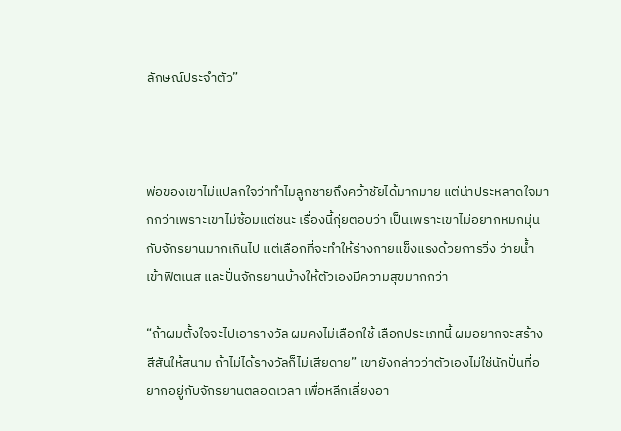ลักษณ์ประจำตัว”



พ่อของเขาไม่แปลกใจว่าทำไมลูกชายถึงคว้าชัยได้มากมาย แต่น่าประหลาดใจมากกว่าเพราะเขาไม่ซ้อมแต่ชนะ เรื่องนี้กุ่ยตอบว่า เป็นเพราะเขาไม่อยากหมกมุ่นกับจักรยานมากเกินไป แต่เลือกที่จะทำให้ร่างกายแข็งแรงด้วยการวิ่ง ว่ายน้ำ เข้าฟิตเนส และปั่นจักรยานบ้างให้ตัวเองมีความสุขมากกว่า

“ถ้าผมตั้งใจจะไปเอารางวัล ผมคงไม่เลือกใช้ เลือกประเภทนี้ ผมอยากจะสร้างสีสันให้สนาม ถ้าไม่ได้รางวัลก็ไม่เสียดาย” เขายังกล่าวว่าตัวเองไม่ใช่นักปั่นที่อยากอยู่กับจักรยานตลอดเวลา เพื่อหลีกเลี่ยงอา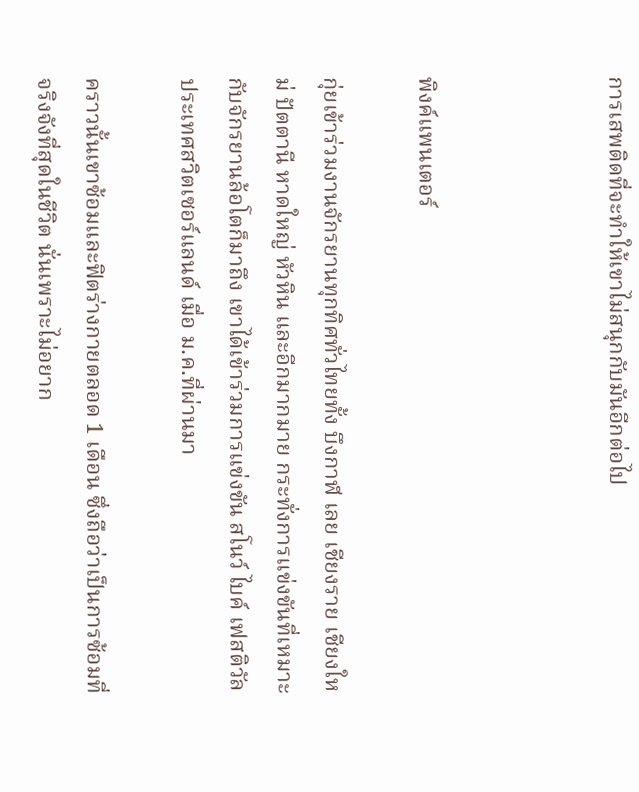การเสพติดที่จะทำให้เขาไม่สนุกกับมันอีกต่อไป



พิงค์แพนเตอร์

กุ่ยเข้าร่วมงานจักรยานทุกทิศทั่วไทยทั้ง บึงกาฬ เลย เชียงราย เชียงใหม่ ปัตตานี หาดใหญ่ หัวหิน และอีกมากมาย กระทั่งการแข่งขันที่เหมาะกับจักรยานล้อโตก็มาถึง เขาได้เข้าร่วมการแข่งขัน สโนว์ ไบค์ เฟสติวัล ประเทศสวิตเซอร์แลนด์ เมื่อ ม.ค.ที่ผ่านมา

คราวนั้นเขาซ้อมและฟิตร่างกายตลอด 1 เดือน ซึ่งถือว่าเป็นการซ้อมที่จริงจังที่สุดในชีวิต นั่นเพราะไม่อยาก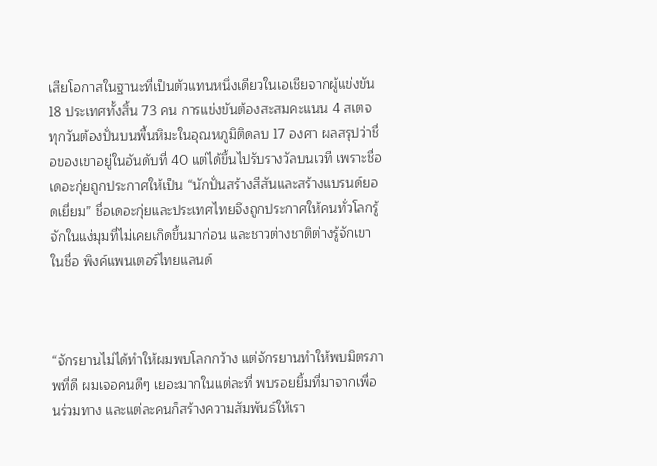เสียโอกาสในฐานะที่เป็นตัวแทนหนึ่งเดียวในเอเชียจากผู้แข่งขัน 18 ประเทศทั้งสิ้น 73 คน การแข่งขันต้องสะสมคะแนน 4 สเตจ ทุกวันต้องปั่นบนพื้นหิมะในอุณหภูมิติดลบ 17 องศา ผลสรุปว่าชื่อของเขาอยู่ในอันดับที่ 40 แต่ได้ขึ้นไปรับรางวัลบนเวที เพราะชื่อเดอะกุ่ยถูกประกาศให้เป็น “นักปั่นสร้างสีสันและสร้างแบรนด์ยอดเยี่ยม” ชื่อเดอะกุ่ยและประเทศไทยจึงถูกประกาศให้คนทั่วโลกรู้จักในแง่มุมที่ไม่เคยเกิดขึ้นมาก่อน และชาวต่างชาติต่างรู้จักเขาในชื่อ พิงค์แพนเตอร์ไทยแลนด์



“จักรยานไม่ได้ทำให้ผมพบโลกกว้าง แต่จักรยานทำให้พบมิตรภาพที่ดี ผมเจอคนดีๆ เยอะมากในแต่ละที่ พบรอยยิ้มที่มาจากเพื่อนร่วมทาง และแต่ละคนก็สร้างความสัมพันธ์ให้เรา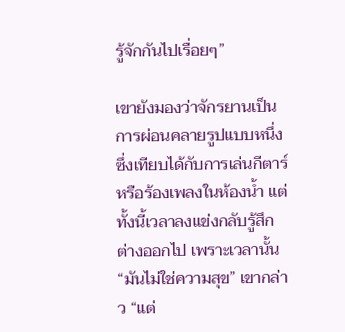รู้จักกันไปเรื่อยๆ”

เขายังมองว่าจักรยานเป็นการผ่อนคลายรูปแบบหนึ่ง ซึ่งเทียบได้กับการเล่นกีตาร์หรือร้องเพลงในห้องน้ำ แต่ทั้งนี้เวลาลงแข่งกลับรู้สึกต่างออกไป เพราะเวลานั้น “มันไม่ใช่ความสุข” เขากล่าว “แต่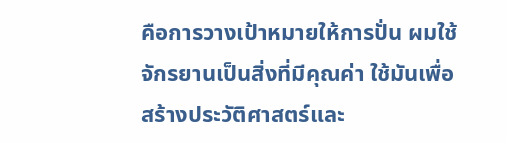คือการวางเป้าหมายให้การปั่น ผมใช้จักรยานเป็นสิ่งที่มีคุณค่า ใช้มันเพื่อสร้างประวัติศาสตร์และ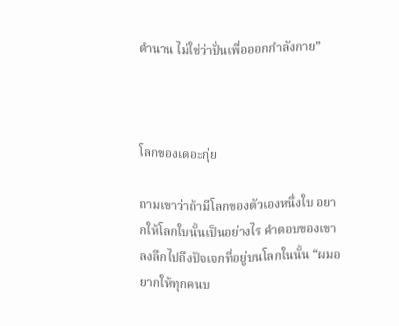ตำนาน ไม่ใช่ว่าปั่นเพื่อออกกำลังกาย”



โลกของเดอะกุ่ย

ถามเขาว่าถ้ามีโลกของตัวเองหนึ่งใบ อยากให้โลกใบนั้นเป็นอย่างไร คำตอบของเขาลงลึกไปถึงปัจเจกที่อยู่บนโลกในนั้น “ผมอยากให้ทุกคนบ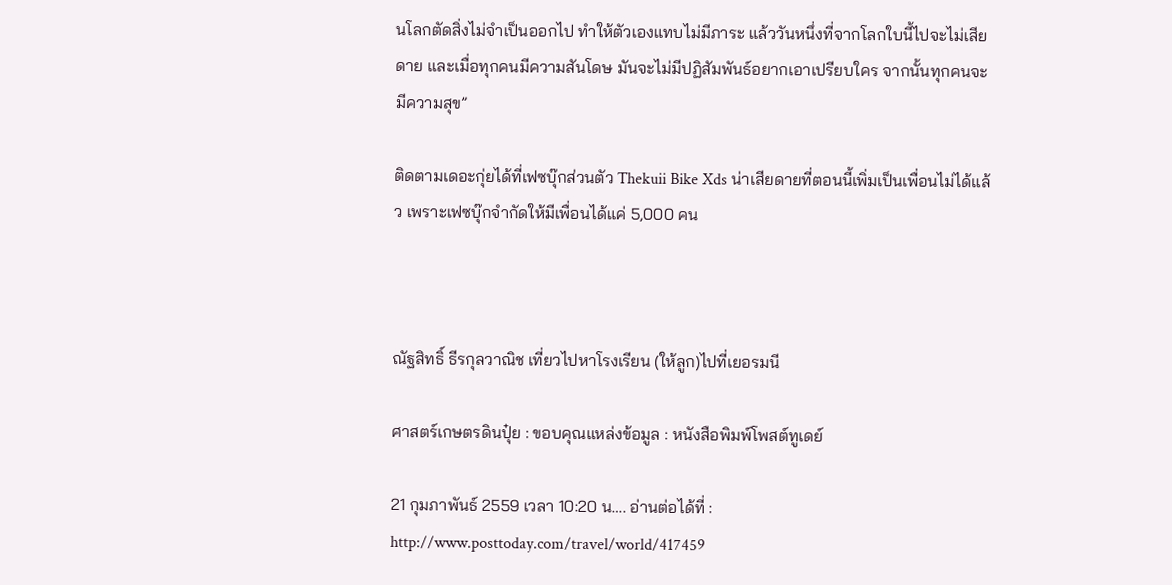นโลกตัดสิ่งไม่จำเป็นออกไป ทำให้ตัวเองแทบไม่มีภาระ แล้ววันหนึ่งที่จากโลกใบนี้ไปจะไม่เสียดาย และเมื่อทุกคนมีความสันโดษ มันจะไม่มีปฏิสัมพันธ์อยากเอาเปรียบใคร จากนั้นทุกคนจะมีความสุข”

ติดตามเดอะกุ่ยได้ที่เฟซบุ๊กส่วนตัว Thekuii Bike Xds น่าเสียดายที่ตอนนี้เพิ่มเป็นเพื่อนไม่ได้แล้ว เพราะเฟซบุ๊กจำกัดให้มีเพื่อนได้แค่ 5,000 คน



ณัฐสิทธิ์ ธีรกุลวาณิช เที่ยวไปหาโรงเรียน (ให้ลูก)ไปที่เยอรมนี

ศาสตร์เกษตรดินปุ๋ย : ขอบคุณแหล่งข้อมูล : หนังสือพิมพ์โพสต์ทูเดย์

21 กุมภาพันธ์ 2559 เวลา 10:20 น…. อ่านต่อได้ที่ : http://www.posttoday.com/travel/world/417459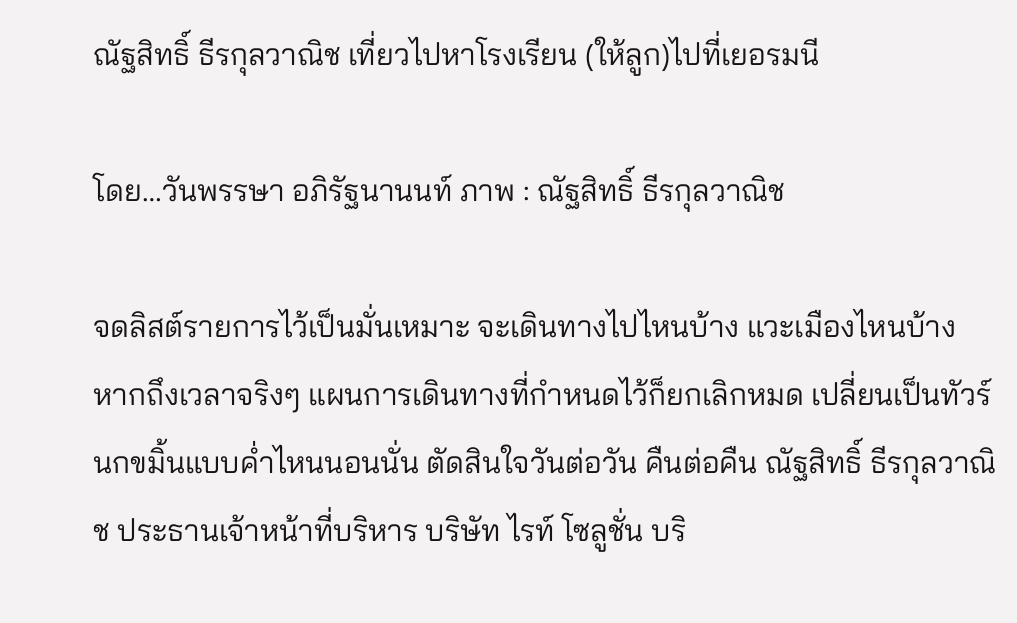ณัฐสิทธิ์ ธีรกุลวาณิช เที่ยวไปหาโรงเรียน (ให้ลูก)ไปที่เยอรมนี

โดย…วันพรรษา อภิรัฐนานนท์ ภาพ : ณัฐสิทธิ์ ธีรกุลวาณิช

จดลิสต์รายการไว้เป็นมั่นเหมาะ จะเดินทางไปไหนบ้าง แวะเมืองไหนบ้าง หากถึงเวลาจริงๆ แผนการเดินทางที่กำหนดไว้ก็ยกเลิกหมด เปลี่ยนเป็นทัวร์นกขมิ้นแบบค่ำไหนนอนนั่น ตัดสินใจวันต่อวัน คืนต่อคืน ณัฐสิทธิ์ ธีรกุลวาณิช ประธานเจ้าหน้าที่บริหาร บริษัท ไรท์ โซลูชั่น บริ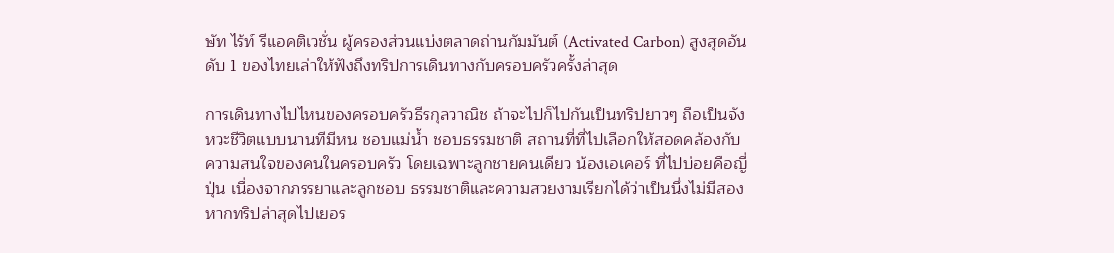ษัท ไร้ท์ รีแอคติเวชั่น ผู้ครองส่วนแบ่งตลาดถ่านกัมมันต์ (Activated Carbon) สูงสุดอันดับ 1 ของไทยเล่าให้ฟังถึงทริปการเดินทางกับครอบครัวครั้งล่าสุด

การเดินทางไปไหนของครอบครัวธีรกุลวาณิช ถ้าจะไปก็ไปกันเป็นทริปยาวๆ ถือเป็นจังหวะชีวิตแบบนานทีมีหน ชอบแม่น้ำ ชอบธรรมชาติ สถานที่ที่ไปเลือกให้สอดคล้องกับความสนใจของคนในครอบครัว โดยเฉพาะลูกชายคนเดียว น้องเอเคอร์ ที่ไปบ่อยคือญี่ปุ่น เนื่องจากภรรยาและลูกชอบ ธรรมชาติและความสวยงามเรียกได้ว่าเป็นนึ่งไม่มีสอง หากทริปล่าสุดไปเยอร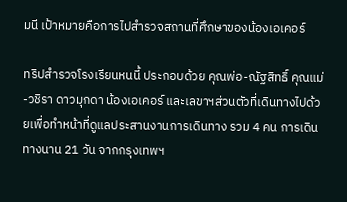มนี เป้าหมายคือการไปสำรวจสถานที่ศึกษาของน้องเอเคอร์

ทริปสำรวจโรงเรียนหนนี้ ประกอบด้วย คุณพ่อ-ณัฐสิทธิ์ คุณแม่-วชิรา ดาวมุกดา น้องเอเคอร์ และเลขาฯส่วนตัวที่เดินทางไปด้วยเพื่อทำหน้าที่ดูแลประสานงานการเดินทาง รวม 4 คน การเดินทางนาน 21 วัน จากกรุงเทพฯ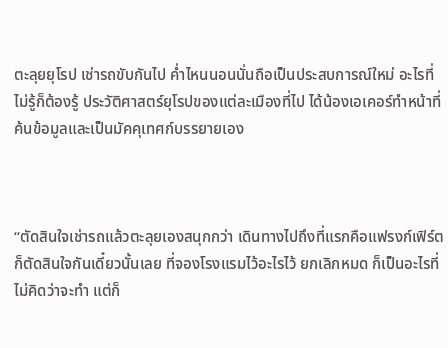ตะลุยยุโรป เช่ารถขับกันไป ค่ำไหนนอนนั่นถือเป็นประสบการณ์ใหม่ อะไรที่ไม่รู้ก็ต้องรู้ ประวัติศาสตร์ยุโรปของแต่ละเมืองที่ไป ได้น้องเอเคอร์ทำหน้าที่ค้นข้อมูลและเป็นมัคคุเทศก์บรรยายเอง



“ตัดสินใจเช่ารถแล้วตะลุยเองสนุกกว่า เดินทางไปถึงที่แรกคือแฟรงก์เฟิร์ต ก็ตัดสินใจกันเดี๋ยวนั้นเลย ที่จองโรงแรมไว้อะไรไว้ ยกเลิกหมด ก็เป็นอะไรที่ไม่คิดว่าจะทำ แต่ก็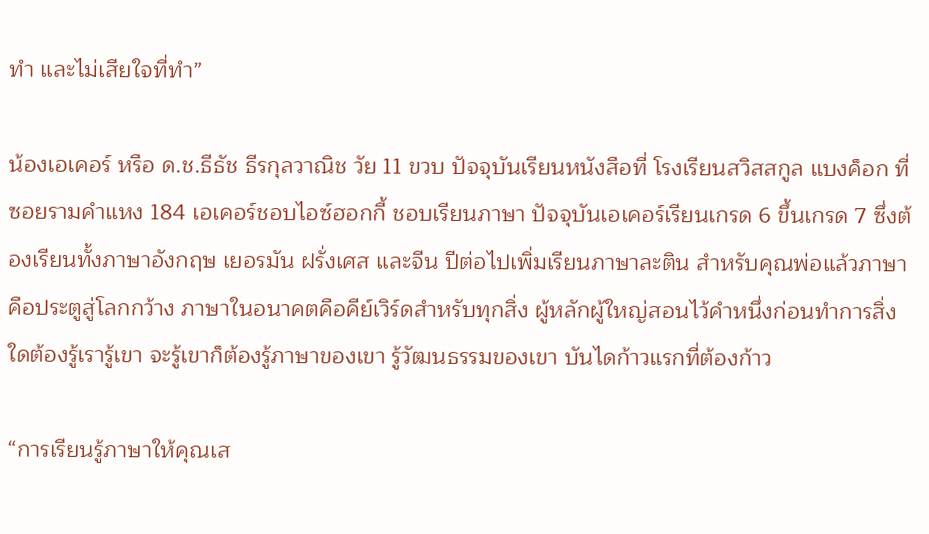ทำ และไม่เสียใจที่ทำ”

น้องเอเคอร์ หรือ ด.ช.ธีธัช ธีรกุลวาณิช วัย 11 ขวบ ปัจจุบันเรียนหนังสือที่ โรงเรียนสวิสสกูล แบงค็อก ที่ซอยรามคำแหง 184 เอเคอร์ชอบไอซ์ฮอกกี้ ชอบเรียนภาษา ปัจจุบันเอเคอร์เรียนเกรด 6 ขึ้นเกรด 7 ซึ่งต้องเรียนทั้งภาษาอังกฤษ เยอรมัน ฝรั่งเศส และจีน ปีต่อไปเพิ่มเรียนภาษาละติน สำหรับคุณพ่อแล้วภาษาคือประตูสู่โลกกว้าง ภาษาในอนาคตคือคีย์เวิร์ดสำหรับทุกสิ่ง ผู้หลักผู้ใหญ่สอนไว้คำหนึ่งก่อนทำการสิ่งใดต้องรู้เรารู้เขา จะรู้เขาก็ต้องรู้ภาษาของเขา รู้วัฒนธรรมของเขา บันไดก้าวแรกที่ต้องก้าว

“การเรียนรู้ภาษาให้คุณเส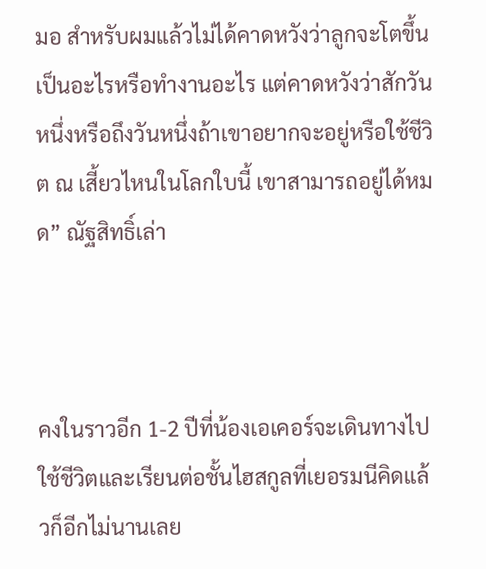มอ สำหรับผมแล้วไม่ได้คาดหวังว่าลูกจะโตขึ้นเป็นอะไรหรือทำงานอะไร แต่คาดหวังว่าสักวันหนึ่งหรือถึงวันหนึ่งถ้าเขาอยากจะอยู่หรือใช้ชีวิต ณ เสี้ยวไหนในโลกใบนี้ เขาสามารถอยู่ได้หมด” ณัฐสิทธิ์เล่า



คงในราวอีก 1-2 ปีที่น้องเอเคอร์จะเดินทางไปใช้ชีวิตและเรียนต่อชั้นไฮสกูลที่เยอรมนีคิดแล้วก็อีกไม่นานเลย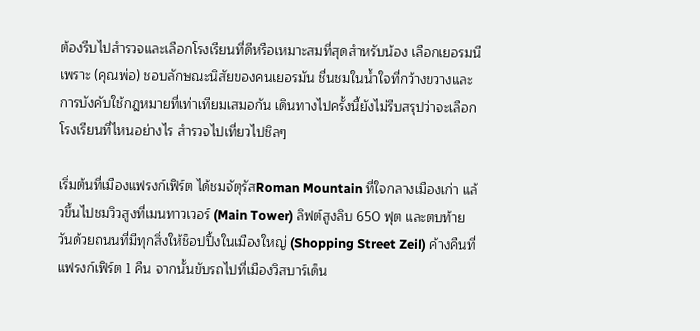ต้องรีบไปสำรวจและเลือกโรงเรียนที่ดีหรือเหมาะสมที่สุดสำหรับน้อง เลือกเยอรมนีเพราะ (คุณพ่อ) ชอบลักษณะนิสัยของคนเยอรมัน ชื่นชมในน้ำใจที่กว้างขวางและการบังคับใช้กฎหมายที่เท่าเทียมเสมอกัน เดินทางไปครั้งนี้ยังไม่รีบสรุปว่าจะเลือกโรงเรียนที่ไหนอย่างไร สำรวจไปเที่ยวไปชิลๆ

เริ่มต้นที่เมืองแฟรงก์เฟิร์ต ได้ชมจัตุรัสRoman Mountain ที่ใจกลางเมืองเก่า แล้วขึ้นไปชมวิวสูงที่เมนทาวเวอร์ (Main Tower) ลิฟต์สูงลิบ 650 ฟุต และตบท้ายวันด้วยถนนที่มีทุกสิ่งให้ช็อปปิ้งในเมืองใหญ่ (Shopping Street Zeil) ค้างคืนที่แฟรงก์เฟิร์ต 1 คืน จากนั้นขับรถไปที่เมืองวิสบาร์เด็น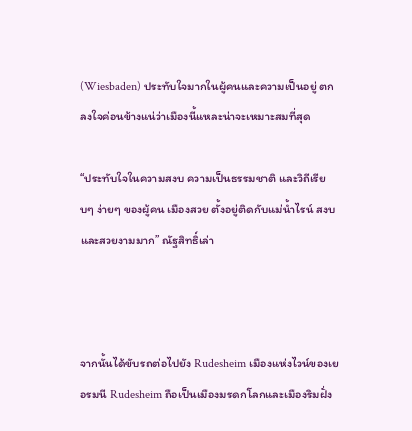(Wiesbaden) ประทับใจมากในผู้คนและความเป็นอยู่ ตกลงใจค่อนข้างแน่ว่าเมืองนี้แหละน่าจะเหมาะสมที่สุด

“ประทับใจในความสงบ ความเป็นธรรมชาติ และวิถีเรียบๆ ง่ายๆ ของผู้คน เมืองสวย ตั้งอยู่ติดกับแม่น้ำไรน์ สงบและสวยงามมาก” ณัฐสิทธิ์เล่า



จากนั้นได้ขับรถต่อไปยัง Rudesheim เมืองแห่งไวน์ของเยอรมนี Rudesheim ถือเป็นเมืองมรดกโลกและเมืองริมฝั่ง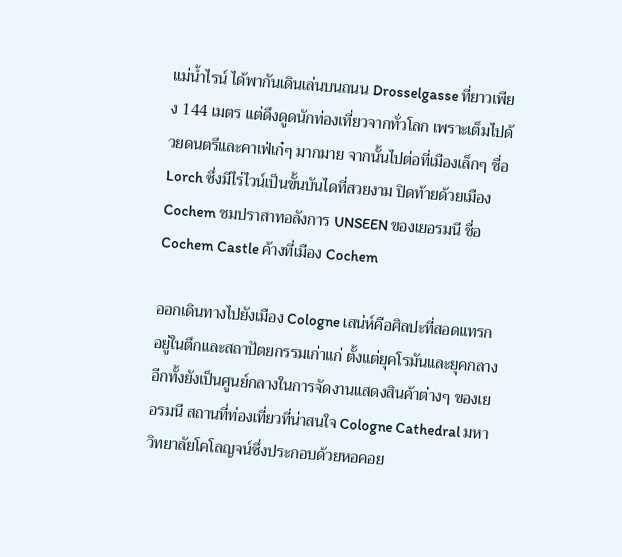แม่น้ำไรน์ ได้พากันเดินเล่นบนถนน Drosselgasse ที่ยาวเพียง 144 เมตร แต่ดึงดูดนักท่องเที่ยวจากทั่วโลก เพราะเต็มไปด้วยดนตรีและคาเฟ่เก๋ๆ มากมาย จากนั้นไปต่อที่เมืองเล็กๆ ชื่อ Lorch ซึ่งมีไร่ไวน์เป็นขั้นบันไดที่สวยงาม ปิดท้ายด้วยเมือง Cochem ชมปราสาทอลังการ UNSEEN ของเยอรมนี ชื่อ Cochem Castle ค้างที่เมือง Cochem

ออกเดินทางไปยังเมือง Cologne เสน่ห์คือศิลปะที่สอดแทรกอยู่ในตึกและสถาปัตยกรรมเก่าแก่ ตั้งแต่ยุคโรมันและยุคกลาง อีกทั้งยังเป็นศูนย์กลางในการจัดงานแสดงสินค้าต่างๆ ของเยอรมนี สถานที่ท่องเที่ยวที่น่าสนใจ Cologne Cathedral มหาวิทยาลัยโคโลญจน์ซึ่งประกอบด้วยหอคอย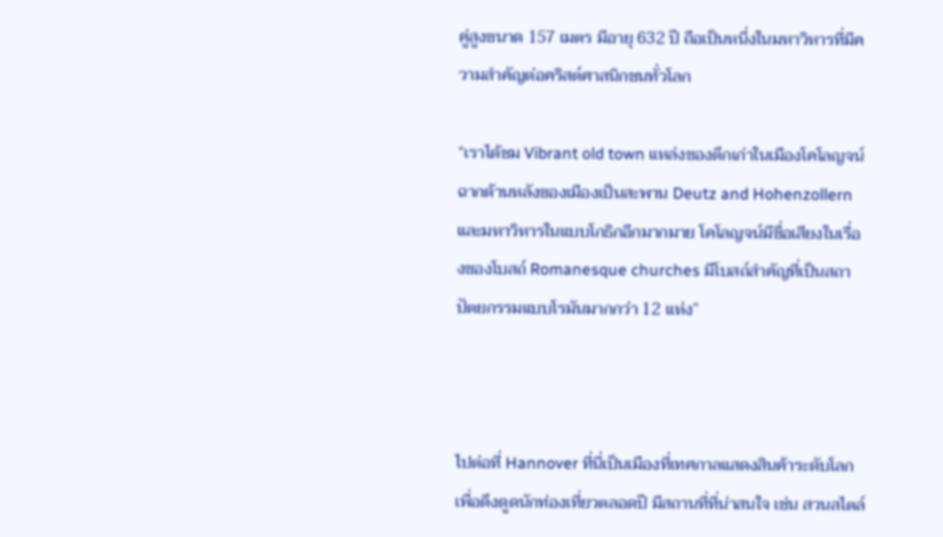คู่สูงขนาด 157 เมตร มีอายุ 632 ปี ถือเป็นหนึ่งในมหาวิหารที่มีความสำคัญต่อคริสต์ศาสนิกชนทั่วโลก

“เราได้ชม Vibrant old town แหล่งของตึกเก่าในเมืองโคโลญจน์ ฉากด้านหลังของเมืองเป็นสะพาน Deutz and Hohenzollern และมหาวิหารในแบบโกธิกอีกมากมาย โคโลญจน์มีชื่อเสียงในเรื่องของโบสถ์ Romanesque churches มีโบสถ์สำคัญที่เป็นสถาปัตยกรรมแบบโรมันมากกว่า 12 แห่ง”



ไปต่อที่ Hannover ที่นี่เป็นเมืองที่เทศกาลแสดงสินค้าระดับโลกเพื่อดึงดูดนักท่องเที่ยวตลอดปี มีสถานที่ที่น่าสนใจ เช่น สวนสไตล์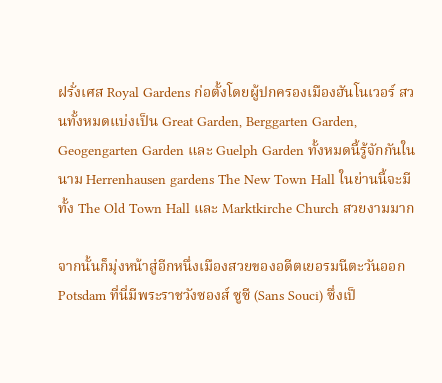ฝรั่งเศส Royal Gardens ก่อตั้งโดยผู้ปกครองเมืองฮันโนเวอร์ สวนทั้งหมดแบ่งเป็น Great Garden, Berggarten Garden, Geogengarten Garden และ Guelph Garden ทั้งหมดนี้รู้จักกันในนาม Herrenhausen gardens The New Town Hall ในย่านนี้จะมีทั้ง The Old Town Hall และ Marktkirche Church สวยงามมาก

จากนั้นก็มุ่งหน้าสู่อีกหนึ่งเมืองสวยของอดีตเยอรมนีตะวันออก Potsdam ที่นี่มีพระราชวังซองส์ ซูซี (Sans Souci) ซึ่งเป็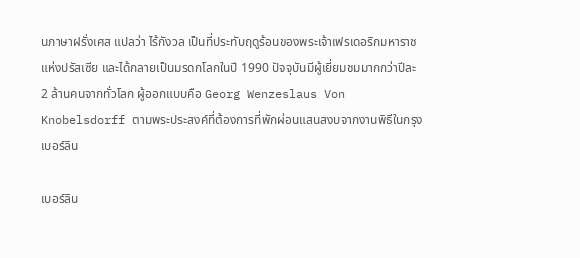นภาษาฝรั่งเศส แปลว่า ไร้กังวล เป็นที่ประทับฤดูร้อนของพระเจ้าเฟรเดอริกมหาราชแห่งปรัสเซีย และได้กลายเป็นมรดกโลกในปี 1990 ปัจจุบันมีผู้เยี่ยมชมมากกว่าปีละ 2 ล้านคนจากทั่วโลก ผู้ออกแบบคือ Georg Wenzeslaus Von Knobelsdorff ตามพระประสงค์ที่ต้องการที่พักผ่อนแสนสงบจากงานพิธีในกรุงเบอร์ลิน

เบอร์ลิน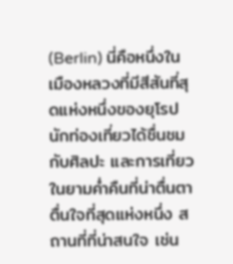(Berlin) นี่คือหนึ่งในเมืองหลวงที่มีสีสันที่สุดแห่งหนึ่งของยุโรป นักท่องเที่ยวได้ชื่นชมกับศิลปะ และการเที่ยวในยามค่ำคืนที่น่าตื่นตาตื่นใจที่สุดแห่งหนึ่ง สถานที่ที่น่าสนใจ เช่น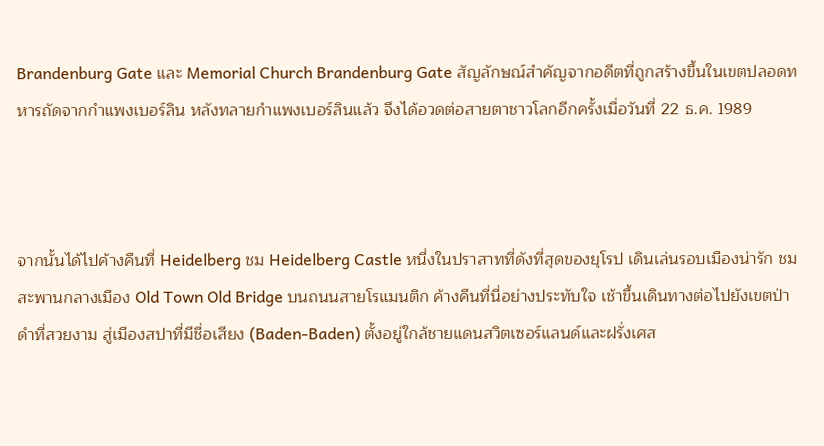Brandenburg Gate และ Memorial Church Brandenburg Gate สัญลักษณ์สำคัญจากอดีตที่ถูกสร้างขึ้นในเขตปลอดทหารถัดจากกำแพงเบอร์ลิน หลังทลายกำแพงเบอร์ลินแล้ว จึงได้อวดต่อสายตาชาวโลกอีกครั้งเมื่อวันที่ 22 ธ.ค. 1989



จากนั้นได้ไปค้างคืนที่ Heidelberg ชม Heidelberg Castle หนึ่งในปราสาทที่ดังที่สุดของยุโรป เดินเล่นรอบเมืองน่ารัก ชมสะพานกลางเมือง Old Town Old Bridge บนถนนสายโรแมนติก ค้างคืนที่นี่อย่างประทับใจ เช้าขึ้นเดินทางต่อไปยังเขตป่าดำที่สวยงาม สู่เมืองสปาที่มีชื่อเสียง (Baden-Baden) ตั้งอยู่ใกล้ชายแดนสวิตเซอร์แลนด์และฝรั่งเศส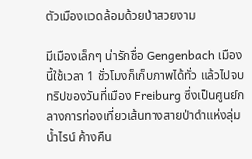ตัวเมืองแวดล้อมด้วยป่าสวยงาม

มีเมืองเล็กๆ น่ารักชื่อ Gengenbach เมืองนี้ใช้เวลา 1 ชั่วโมงก็เก็บภาพได้ทั่ว แล้วไปจบทริปของวันที่เมือง Freiburg ซึ่งเป็นศูนย์กลางการท่องเที่ยวเส้นทางสายป่าดำแห่งลุ่มน้ำไรน์ ค้างคืน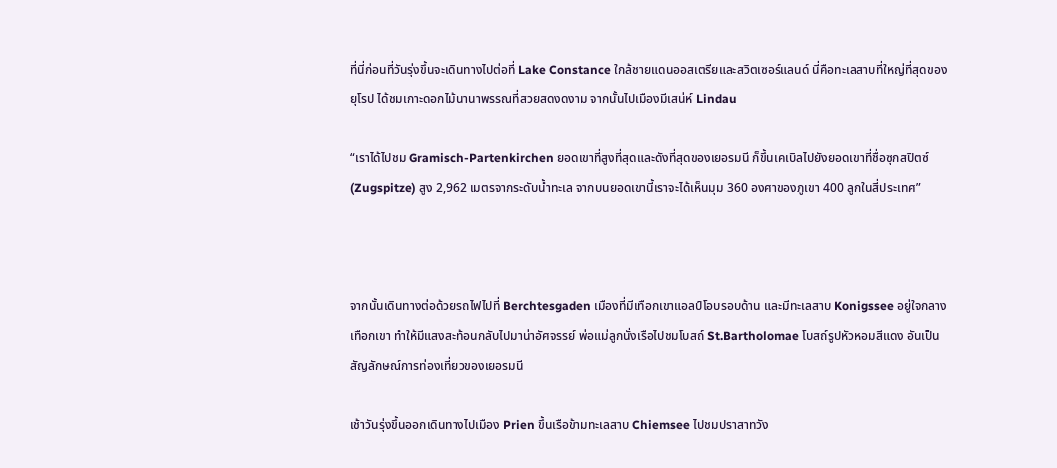ที่นี่ก่อนที่วันรุ่งขึ้นจะเดินทางไปต่อที่ Lake Constance ใกล้ชายแดนออสเตรียและสวิตเซอร์แลนด์ นี่คือทะเลสาบที่ใหญ่ที่สุดของยุโรป ได้ชมเกาะดอกไม้นานาพรรณที่สวยสดงดงาม จากนั้นไปเมืองมีเสน่ห์ Lindau

“เราได้ไปชม Gramisch-Partenkirchen ยอดเขาที่สูงที่สุดและดังที่สุดของเยอรมนี ก็ขึ้นเคเบิลไปยังยอดเขาที่ชื่อซุกสปิตซ์ (Zugspitze) สูง 2,962 เมตรจากระดับน้ำทะเล จากบนยอดเขานี้เราจะได้เห็นมุม 360 องศาของภูเขา 400 ลูกในสี่ประเทศ”



จากนั้นเดินทางต่อด้วยรถไฟไปที่ Berchtesgaden เมืองที่มีเทือกเขาแอลป์โอบรอบด้าน และมีทะเลสาบ Konigssee อยู่ใจกลางเทือกเขา ทำให้มีแสงสะท้อนกลับไปมาน่าอัศจรรย์ พ่อแม่ลูกนั่งเรือไปชมโบสถ์ St.Bartholomae โบสถ์รูปหัวหอมสีแดง อันเป็นสัญลักษณ์การท่องเที่ยวของเยอรมนี

เช้าวันรุ่งขึ้นออกเดินทางไปเมือง Prien ขึ้นเรือข้ามทะเลสาบ Chiemsee ไปชมปราสาทวัง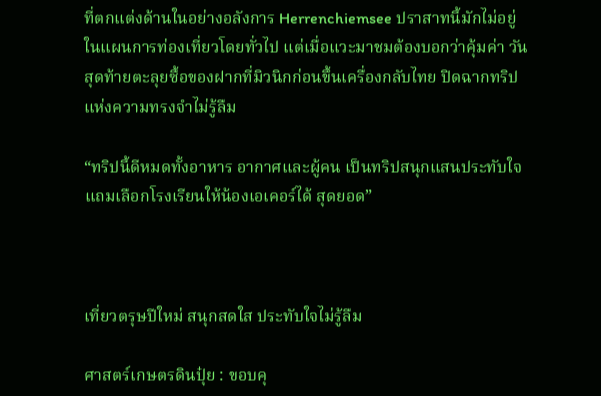ที่ตกแต่งด้านในอย่างอลังการ Herrenchiemsee ปราสาทนี้มักไม่อยู่ในแผนการท่องเที่ยวโดยทั่วไป แต่เมื่อแวะมาชมต้องบอกว่าคุ้มค่า วันสุดท้ายตะลุยซื้อของฝากที่มิวนิกก่อนขึ้นเครื่องกลับไทย ปิดฉากทริปแห่งความทรงจำไม่รู้ลืม

“ทริปนี้ดีหมดทั้งอาหาร อากาศและผู้คน เป็นทริปสนุกแสนประทับใจ แถมเลือกโรงเรียนให้น้องเอเคอร์ได้ สุดยอด”



เที่ยวตรุษปีใหม่ สนุกสดใส ประทับใจไม่รู้ลืม

ศาสตร์เกษตรดินปุ๋ย : ขอบคุ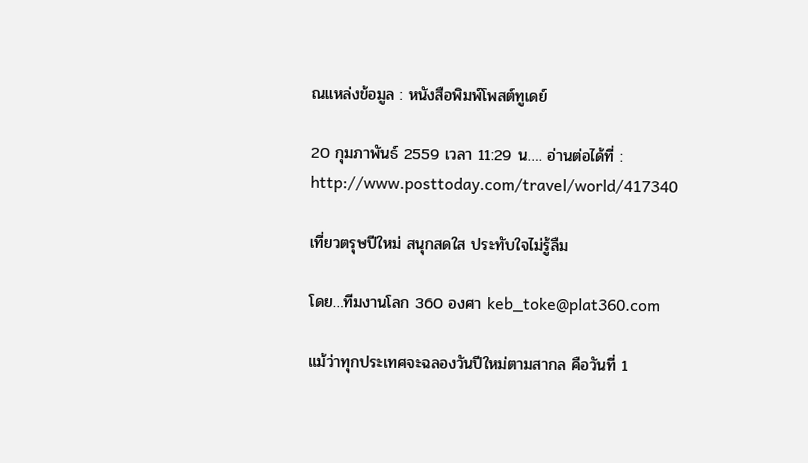ณแหล่งข้อมูล : หนังสือพิมพ์โพสต์ทูเดย์

20 กุมภาพันธ์ 2559 เวลา 11:29 น…. อ่านต่อได้ที่ : http://www.posttoday.com/travel/world/417340

เที่ยวตรุษปีใหม่ สนุกสดใส ประทับใจไม่รู้ลืม

โดย…ทีมงานโลก 360 องศา keb_toke@plat360.com

แม้ว่าทุกประเทศจะฉลองวันปีใหม่ตามสากล คือวันที่ 1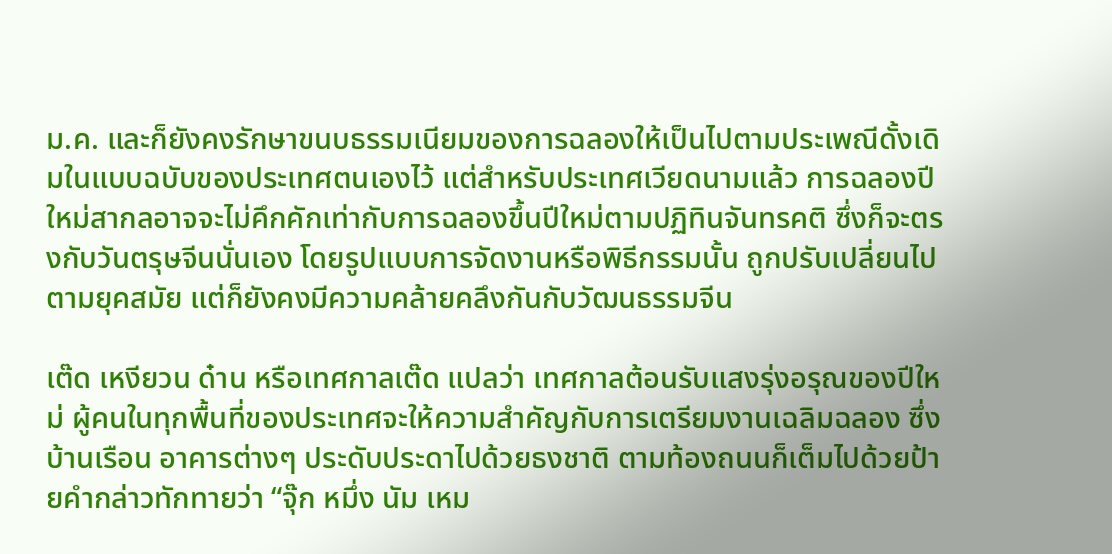ม.ค. และก็ยังคงรักษาขนบธรรมเนียมของการฉลองให้เป็นไปตามประเพณีดั้งเดิมในแบบฉบับของประเทศตนเองไว้ แต่สำหรับประเทศเวียดนามแล้ว การฉลองปีใหม่สากลอาจจะไม่คึกคักเท่ากับการฉลองขึ้นปีใหม่ตามปฏิทินจันทรคติ ซึ่งก็จะตรงกับวันตรุษจีนนั่นเอง โดยรูปแบบการจัดงานหรือพิธีกรรมนั้น ถูกปรับเปลี่ยนไปตามยุคสมัย แต่ก็ยังคงมีความคล้ายคลึงกันกับวัฒนธรรมจีน

เต๊ด เหงียวน ด๋าน หรือเทศกาลเต๊ด แปลว่า เทศกาลต้อนรับแสงรุ่งอรุณของปีใหม่ ผู้คนในทุกพื้นที่ของประเทศจะให้ความสำคัญกับการเตรียมงานเฉลิมฉลอง ซึ่งบ้านเรือน อาคารต่างๆ ประดับประดาไปด้วยธงชาติ ตามท้องถนนก็เต็มไปด้วยป้ายคำกล่าวทักทายว่า “จุ๊ก หมึ่ง นัม เหม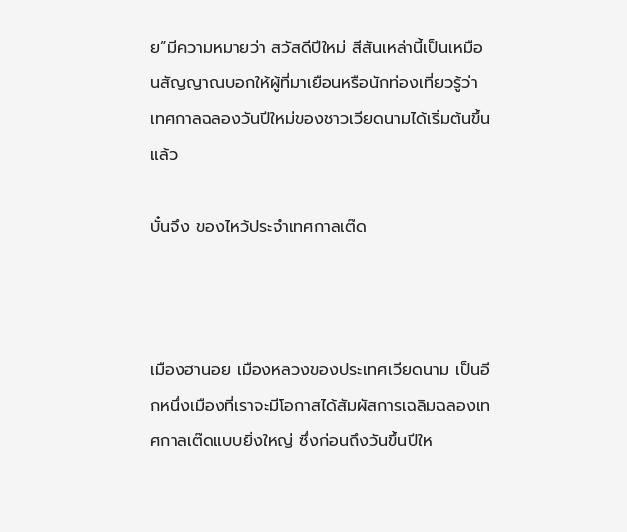ย”มีความหมายว่า สวัสดีปีใหม่ สีสันเหล่านี้เป็นเหมือนสัญญาณบอกให้ผู้ที่มาเยือนหรือนักท่องเที่ยวรู้ว่า เทศกาลฉลองวันปีใหม่ของชาวเวียดนามได้เริ่มต้นขึ้นแล้ว

บั๋นจึง ของไหว้ประจำเทศกาลเต๊ด



เมืองฮานอย เมืองหลวงของประเทศเวียดนาม เป็นอีกหนึ่งเมืองที่เราจะมีโอกาสได้สัมผัสการเฉลิมฉลองเทศกาลเต๊ดแบบยิ่งใหญ่ ซึ่งก่อนถึงวันขึ้นปีให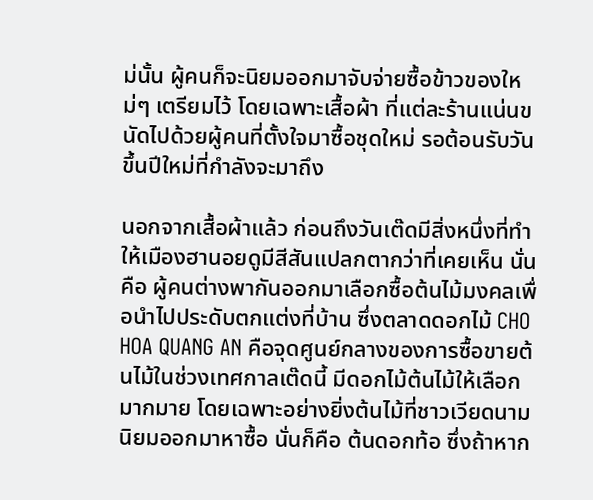ม่นั้น ผู้คนก็จะนิยมออกมาจับจ่ายซื้อข้าวของใหม่ๆ เตรียมไว้ โดยเฉพาะเสื้อผ้า ที่แต่ละร้านแน่นขนัดไปด้วยผู้คนที่ตั้งใจมาซื้อชุดใหม่ รอต้อนรับวันขึ้นปีใหม่ที่กำลังจะมาถึง

นอกจากเสื้อผ้าแล้ว ก่อนถึงวันเต๊ดมีสิ่งหนึ่งที่ทำให้เมืองฮานอยดูมีสีสันแปลกตากว่าที่เคยเห็น นั่นคือ ผู้คนต่างพากันออกมาเลือกซื้อต้นไม้มงคลเพื่อนำไปประดับตกแต่งที่บ้าน ซึ่งตลาดดอกไม้ CHO HOA QUANG AN คือจุดศูนย์กลางของการซื้อขายต้นไม้ในช่วงเทศกาลเต๊ดนี้ มีดอกไม้ต้นไม้ให้เลือกมากมาย โดยเฉพาะอย่างยิ่งต้นไม้ที่ชาวเวียดนามนิยมออกมาหาซื้อ นั่นก็คือ ต้นดอกท้อ ซึ่งถ้าหาก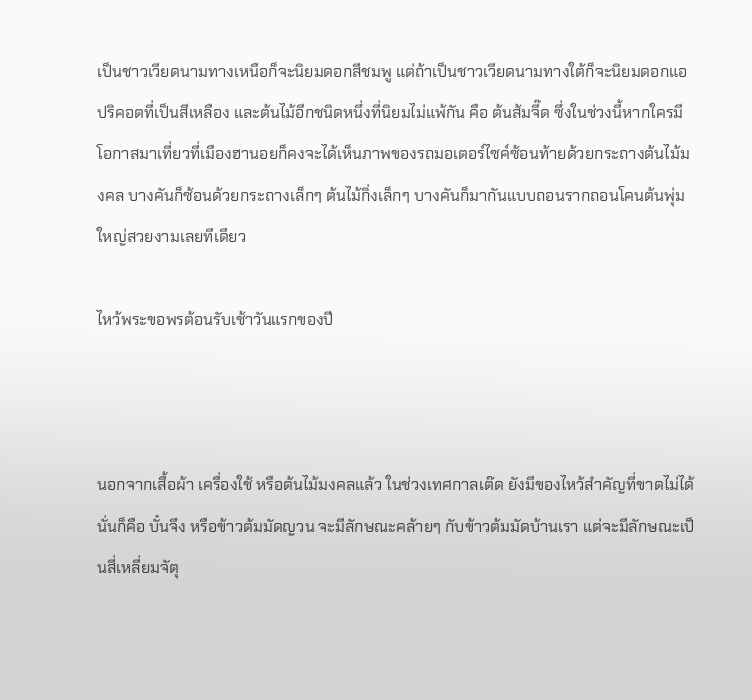เป็นชาวเวียดนามทางเหนือก็จะนิยมดอกสีชมพู แต่ถ้าเป็นชาวเวียดนามทางใต้ก็จะนิยมดอกแอปริคอตที่เป็นสีเหลือง และต้นไม้อีกชนิดหนึ่งที่นิยมไม่แพ้กัน คือ ต้นส้มจี๊ด ซึ่งในช่วงนี้หากใครมีโอกาสมาเที่ยวที่เมืองฮานอยก็คงจะได้เห็นภาพของรถมอเตอร์ไซค์ซ้อนท้ายด้วยกระถางต้นไม้มงคล บางคันก็ซ้อนด้วยกระถางเล็กๆ ต้นไม้กิ่งเล็กๆ บางคันก็มากันแบบถอนรากถอนโคนต้นพุ่มใหญ่สวยงามเลยทีเดียว

ไหว้พระขอพรต้อนรับเช้าวันแรกของปี



นอกจากเสื้อผ้า เครื่องใช้ หรือต้นไม้มงคลแล้ว ในช่วงเทศกาลเต๊ด ยังมีของไหว้สำคัญที่ขาดไม่ได้นั่นก็คือ บั๋นจึง หรือข้าวต้มมัดญวน จะมีลักษณะคล้ายๆ กับข้าวต้มมัดบ้านเรา แต่จะมีลักษณะเป็นสี่เหลี่ยมจัตุ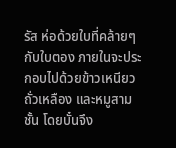รัส ห่อด้วยใบที่คล้ายๆ กับใบตอง ภายในจะประกอบไปด้วยข้าวเหนียว ถั่วเหลือง และหมูสามชั้น โดยบั๋นจึง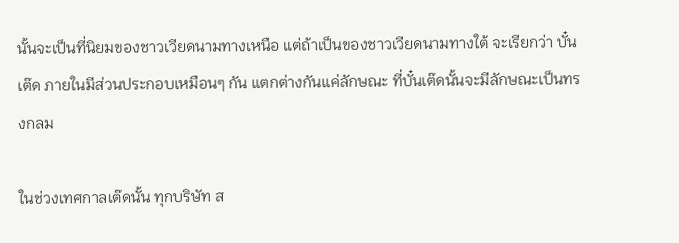นั้นจะเป็นที่นิยมของชาวเวียดนามทางเหนือ แต่ถ้าเป็นของชาวเวียดนามทางใต้ จะเรียกว่า บั๋นเต๊ด ภายในมีส่วนประกอบเหมือนๆ กัน แตกต่างกันแค่ลักษณะ ที่บั๋นเต๊ดนั้นจะมีลักษณะเป็นทรงกลม

ในช่วงเทศกาลเต๊ดนั้น ทุกบริษัท ส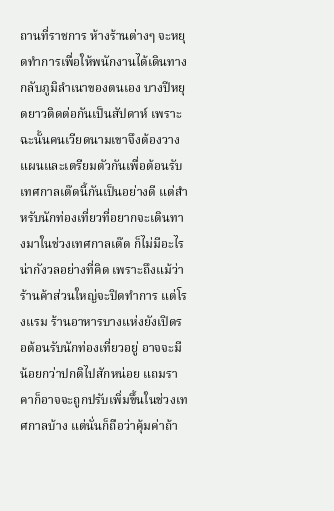ถานที่ราชการ ห้างร้านต่างๆ จะหยุดทำการเพื่อให้พนักงานได้เดินทางกลับภูมิลำเนาของตนเอง บางปีหยุดยาวติดต่อกันเป็นสัปดาห์ เพราะฉะนั้นคนเวียดนามเขาจึงต้องวางแผนและเตรียมตัวกันเพื่อต้อนรับเทศกาลเต๊ดนี้กันเป็นอย่างดี แต่สำหรับนักท่องเที่ยวที่อยากจะเดินทางมาในช่วงเทศกาลเต๊ด ก็ไม่มีอะไรน่ากังวลอย่างที่คิด เพราะถึงแม้ว่าร้านค้าส่วนใหญ่จะปิดทำการ แต่โรงแรม ร้านอาหารบางแห่งยังเปิดรอต้อนรับนักท่องเที่ยวอยู่ อาจจะมีน้อยกว่าปกติไปสักหน่อย แถมราคาก็อาจจะถูกปรับเพิ่มขึ้นในช่วงเทศกาลบ้าง แต่นั่นก็ถือว่าคุ้มค่าถ้า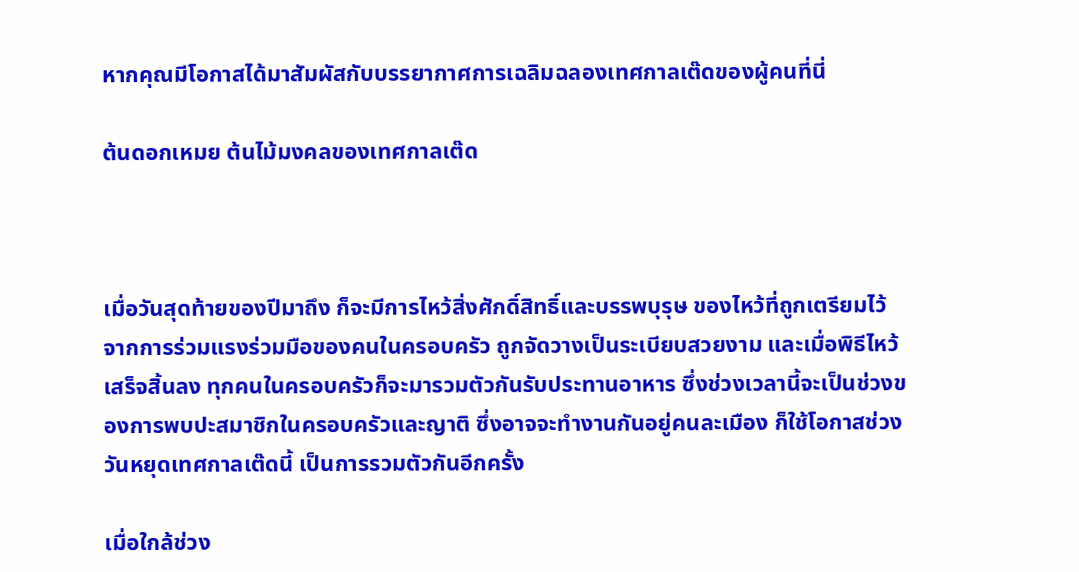หากคุณมีโอกาสได้มาสัมผัสกับบรรยากาศการเฉลิมฉลองเทศกาลเต๊ดของผู้คนที่นี่

ต้นดอกเหมย ต้นไม้มงคลของเทศกาลเต๊ด



เมื่อวันสุดท้ายของปีมาถึง ก็จะมีการไหว้สิ่งศักดิ์สิทธิ์และบรรพบุรุษ ของไหว้ที่ถูกเตรียมไว้จากการร่วมแรงร่วมมือของคนในครอบครัว ถูกจัดวางเป็นระเบียบสวยงาม และเมื่อพิธีไหว้เสร็จสิ้นลง ทุกคนในครอบครัวก็จะมารวมตัวกันรับประทานอาหาร ซึ่งช่วงเวลานี้จะเป็นช่วงของการพบปะสมาชิกในครอบครัวและญาติ ซึ่งอาจจะทำงานกันอยู่คนละเมือง ก็ใช้โอกาสช่วงวันหยุดเทศกาลเต๊ดนี้ เป็นการรวมตัวกันอีกครั้ง

เมื่อใกล้ช่วง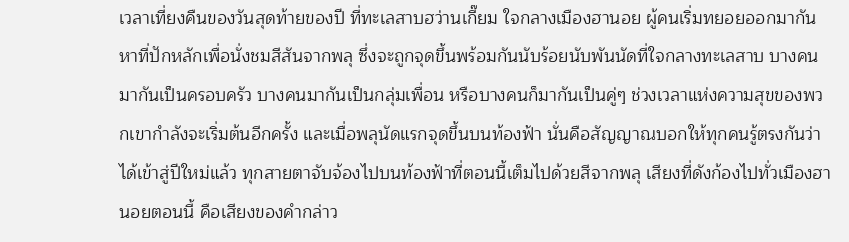เวลาเที่ยงคืนของวันสุดท้ายของปี ที่ทะเลสาบฮว่านเกี๊ยม ใจกลางเมืองฮานอย ผู้คนเริ่มทยอยออกมากันหาที่ปักหลักเพื่อนั่งชมสีสันจากพลุ ซึ่งจะถูกจุดขึ้นพร้อมกันนับร้อยนับพันนัดที่ใจกลางทะเลสาบ บางคนมากันเป็นครอบครัว บางคนมากันเป็นกลุ่มเพื่อน หรือบางคนก็มากันเป็นคู่ๆ ช่วงเวลาแห่งความสุขของพวกเขากำลังจะเริ่มต้นอีกครั้ง และเมื่อพลุนัดแรกจุดขึ้นบนท้องฟ้า นั่นคือสัญญาณบอกให้ทุกคนรู้ตรงกันว่า ได้เข้าสู่ปีใหม่แล้ว ทุกสายตาจับจ้องไปบนท้องฟ้าที่ตอนนี้เต็มไปด้วยสีจากพลุ เสียงที่ดังก้องไปทั่วเมืองฮานอยตอนนี้ คือเสียงของคำกล่าว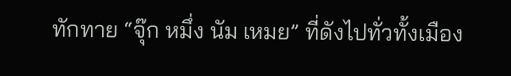ทักทาย “จุ๊ก หมึ่ง นัม เหมย” ที่ดังไปทั่วทั้งเมือง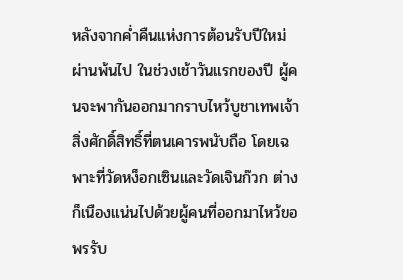หลังจากค่ำคืนแห่งการต้อนรับปีใหม่ผ่านพ้นไป ในช่วงเช้าวันแรกของปี ผู้คนจะพากันออกมากราบไหว้บูชาเทพเจ้าสิ่งศักดิ์สิทธิ์ที่ตนเคารพนับถือ โดยเฉพาะที่วัดหง็อกเซินและวัดเจินก๊วก ต่างก็เนืองแน่นไปด้วยผู้คนที่ออกมาไหว้ขอพรรับ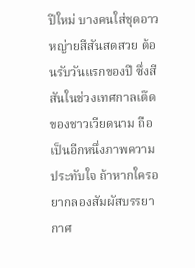ปีใหม่ บางคนใส่ชุดอาวหญ่ายสีสันสดสวย ต้อนรับวันแรกของปี ซึ่งสีสันในช่วงเทศกาลเต๊ดของชาวเวียดนาม ถือเป็นอีกหนึ่งภาพความประทับใจ ถ้าหากใครอยากลองสัมผัสบรรยากาศ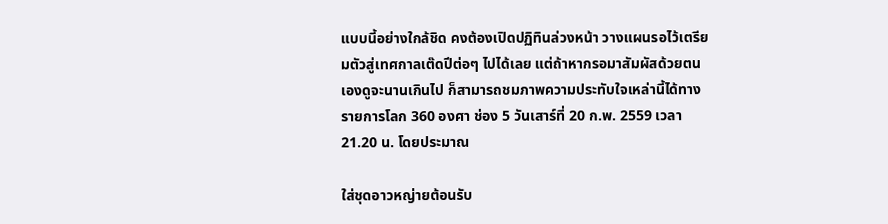แบบนี้อย่างใกล้ชิด คงต้องเปิดปฏิทินล่วงหน้า วางแผนรอไว้เตรียมตัวสู่เทศกาลเต๊ดปีต่อๆ ไปได้เลย แต่ถ้าหากรอมาสัมผัสด้วยตนเองดูจะนานเกินไป ก็สามารถชมภาพความประทับใจเหล่านี้ได้ทางรายการโลก 360 องศา ช่อง 5 วันเสาร์ที่ 20 ก.พ. 2559 เวลา 21.20 น. โดยประมาณ

ใส่ชุดอาวหญ่ายต้อนรับ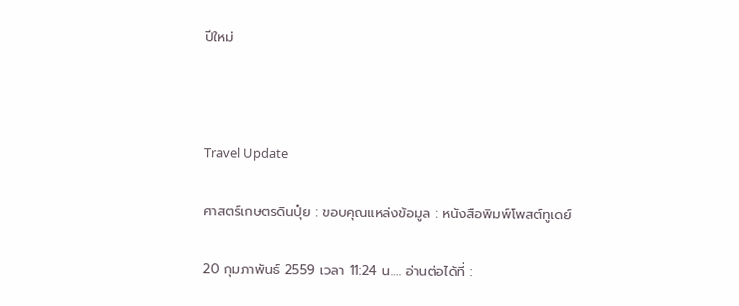ปีใหม่



Travel Update

ศาสตร์เกษตรดินปุ๋ย : ขอบคุณแหล่งข้อมูล : หนังสือพิมพ์โพสต์ทูเดย์

20 กุมภาพันธ์ 2559 เวลา 11:24 น…. อ่านต่อได้ที่ :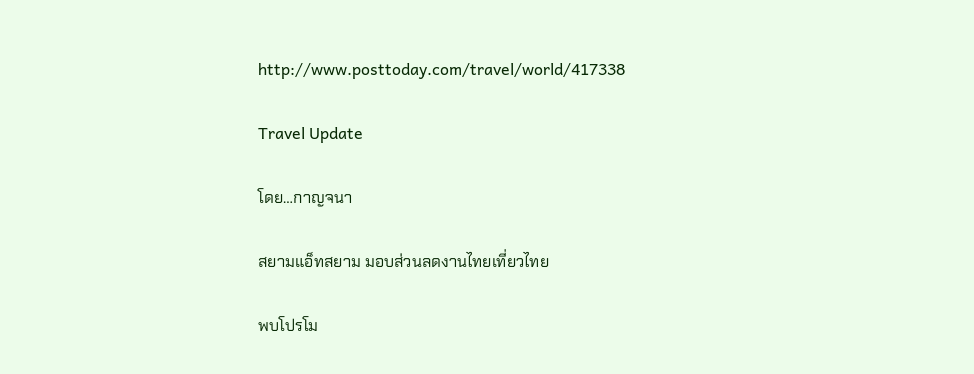http://www.posttoday.com/travel/world/417338

Travel Update

โดย…กาญจนา

สยามแอ็ทสยาม มอบส่วนลดงานไทยเที่ยวไทย

พบโปรโม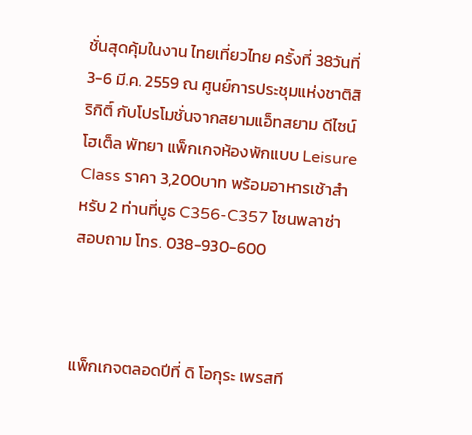ชั่นสุดคุ้มในงาน ไทยเที่ยวไทย ครั้งที่ 38วันที่ 3-6 มี.ค. 2559 ณ ศูนย์การประชุมแห่งชาติสิริกิติ์ กับโปรโมชั่นจากสยามแอ็ทสยาม ดีไซน์โฮเต็ล พัทยา แพ็กเกจห้องพักแบบ Leisure Class ราคา 3,200บาท พร้อมอาหารเช้าสำหรับ 2 ท่านที่บูธ C356-C357 โซนพลาซ่า สอบถาม โทร. 038-930-600



แพ็กเกจตลอดปีที่ ดิ โอกุระ เพรสที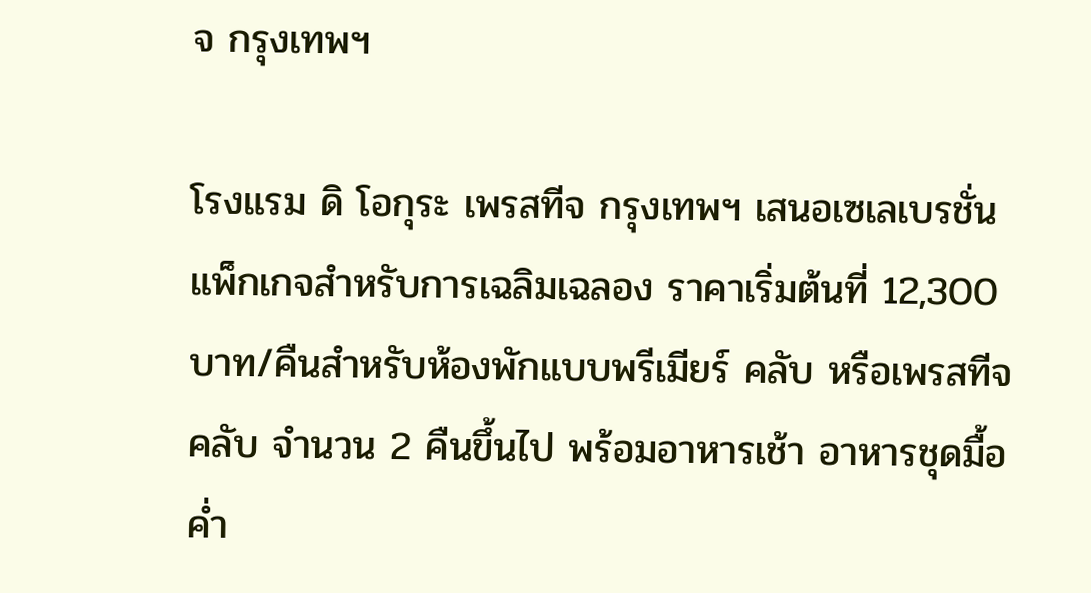จ กรุงเทพฯ

โรงแรม ดิ โอกุระ เพรสทีจ กรุงเทพฯ เสนอเซเลเบรชั่นแพ็กเกจสำหรับการเฉลิมเฉลอง ราคาเริ่มต้นที่ 12,300 บาท/คืนสำหรับห้องพักแบบพรีเมียร์ คลับ หรือเพรสทีจ คลับ จำนวน 2 คืนขึ้นไป พร้อมอาหารเช้า อาหารชุดมื้อค่ำ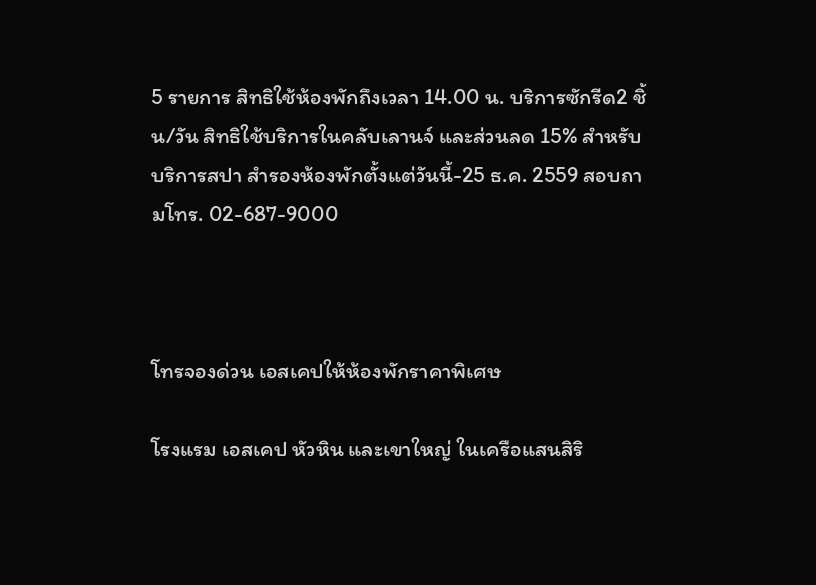5 รายการ สิทธิใช้ห้องพักถึงเวลา 14.00 น. บริการซักรีด2 ชิ้น/วัน สิทธิใช้บริการในคลับเลานจ์ และส่วนลด 15% สำหรับบริการสปา สำรองห้องพักตั้งแต่วันนี้-25 ธ.ค. 2559 สอบถามโทร. 02-687-9000



โทรจองด่วน เอสเคปให้ห้องพักราคาพิเศษ

โรงแรม เอสเคป หัวหิน และเขาใหญ่ ในเครือแสนสิริ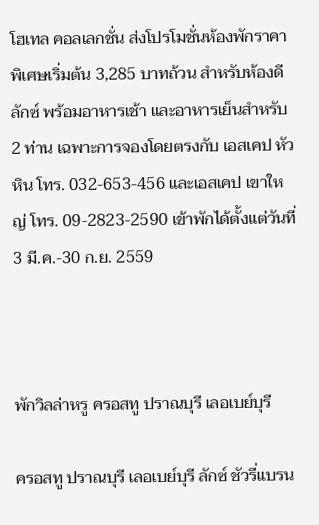โฮเทล คอลเลกชั่น ส่งโปรโมชั่นห้องพักราคาพิเศษเริ่มต้น 3,285 บาทถ้วน สำหรับห้องดีลักซ์ พร้อมอาหารเช้า และอาหารเย็นสำหรับ 2 ท่าน เฉพาะการจองโดยตรงกับ เอสเคป หัวหิน โทร. 032-653-456 และเอสเคป เขาใหญ่ โทร. 09-2823-2590 เข้าพักได้ตั้งแต่วันที่ 3 มี.ค.-30 ก.ย. 2559



พักวิลล่าหรู ครอสทู ปราณบุรี เลอเบย์บุรี

ครอสทู ปราณบุรี เลอเบย์บุรี ลักซ์ ชัวรี่แบรน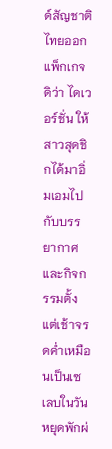ด์สัญชาติไทยออกแพ็กเกจ ดิว่า ไดเวอร์ชั่น ให้สาวสุดชิกได้มาอิ่มเอมไปกับบรรยากาศและกิจกรรมตั้งแต่เช้าจรดค่ำเหมือนเป็นเซเลบในวันหยุดพักผ่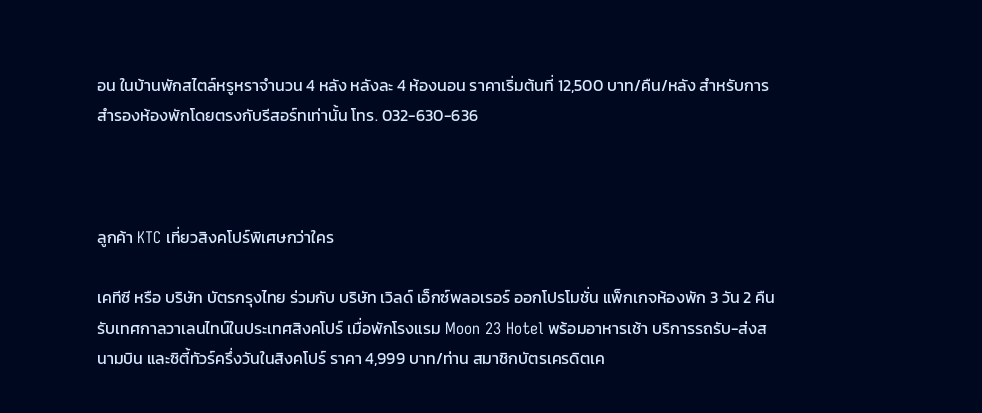อน ในบ้านพักสไตล์หรูหราจำนวน 4 หลัง หลังละ 4 ห้องนอน ราคาเริ่มต้นที่ 12,500 บาท/คืน/หลัง สำหรับการสำรองห้องพักโดยตรงกับรีสอร์ทเท่านั้น โทร. 032-630-636



ลูกค้า KTC เที่ยวสิงคโปร์พิเศษกว่าใคร

เคทีซี หรือ บริษัท บัตรกรุงไทย ร่วมกับ บริษัท เวิลด์ เอ็กซ์พลอเรอร์ ออกโปรโมชั่น แพ็กเกจห้องพัก 3 วัน 2 คืนรับเทศกาลวาเลนไทน์ในประเทศสิงคโปร์ เมื่อพักโรงแรม Moon 23 Hotel พร้อมอาหารเช้า บริการรถรับ-ส่งสนามบิน และซิตี้ทัวร์ครึ่งวันในสิงคโปร์ ราคา 4,999 บาท/ท่าน สมาชิกบัตรเครดิตเค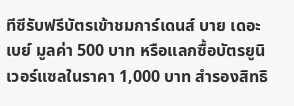ทีซีรับฟรีบัตรเข้าชมการ์เดนส์ บาย เดอะ เบย์ มูลค่า 500 บาท หรือแลกซื้อบัตรยูนิเวอร์แซลในราคา 1,000 บาท สำรองสิทธิ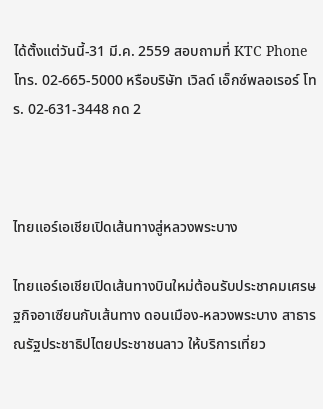ได้ตั้งแต่วันนี้-31 มี.ค. 2559 สอบถามที่ KTC Phone โทร. 02-665-5000 หรือบริษัท เวิลด์ เอ็กซ์พลอเรอร์ โทร. 02-631-3448 กด 2



ไทยแอร์เอเชียเปิดเส้นทางสู่หลวงพระบาง

ไทยแอร์เอเชียเปิดเส้นทางบินใหม่ต้อนรับประชาคมเศรษฐกิจอาเซียนกับเส้นทาง ดอนเมือง-หลวงพระบาง สาธารณรัฐประชาธิปไตยประชาชนลาว ให้บริการเที่ยว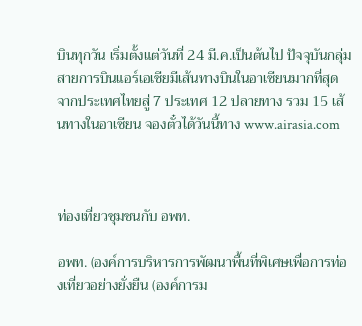บินทุกวัน เริ่มตั้งแต่วันที่ 24 มี.ค.เป็นต้นไป ปัจจุบันกลุ่มสายการบินแอร์เอเชียมีเส้นทางบินในอาเซียนมากที่สุด จากประเทศไทยสู่ 7 ประเทศ 12 ปลายทาง รวม 15 เส้นทางในอาเซียน จองตั๋วได้วันนี้ทาง www.airasia.com



ท่องเที่ยวชุมชนกับ อพท.

อพท. (องค์การบริหารการพัฒนาพื้นที่พิเศษเพื่อการท่องเที่ยวอย่างยั่งยืน (องค์การม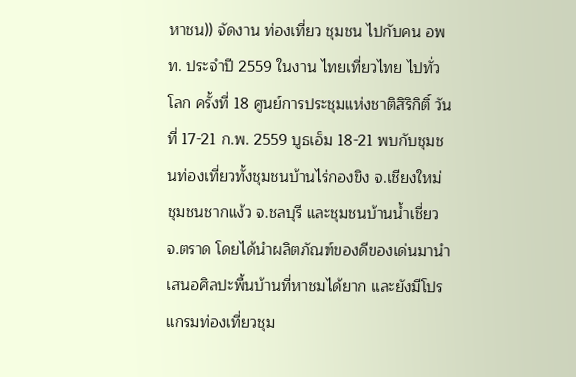หาชน)) จัดงาน ท่องเที่ยว ชุมชน ไปกับคน อพท. ประจำปี 2559 ในงาน ไทยเที่ยวไทย ไปทั่วโลก ครั้งที่ 18 ศูนย์การประชุมแห่งชาติสิริกิติ์ วันที่ 17-21 ก.พ. 2559 บูธเอ็ม 18-21 พบกับชุมชนท่องเที่ยวทั้งชุมชนบ้านไร่กองขิง จ.เชียงใหม่ ชุมชนชากแง้ว จ.ชลบุรี และชุมชนบ้านน้ำเชี่ยว จ.ตราด โดยได้นำผลิตภัณฑ์ของดีของเด่นมานำเสนอศิลปะพื้นบ้านที่หาชมได้ยาก และยังมีโปรแกรมท่องเที่ยวชุม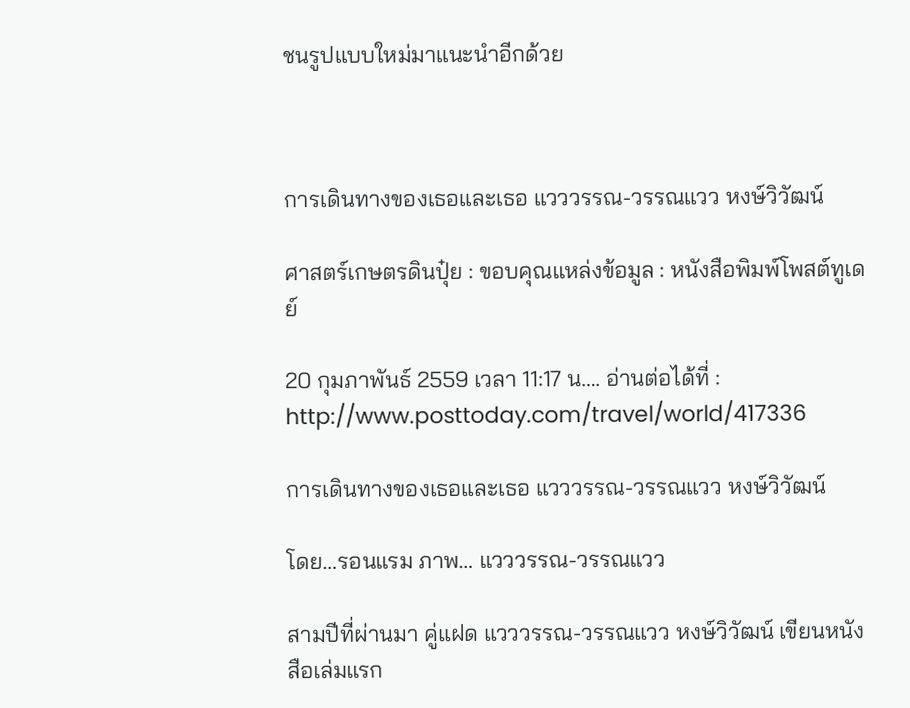ชนรูปแบบใหม่มาแนะนำอีกด้วย



การเดินทางของเธอและเธอ แวววรรณ-วรรณแวว หงษ์วิวัฒน์

ศาสตร์เกษตรดินปุ๋ย : ขอบคุณแหล่งข้อมูล : หนังสือพิมพ์โพสต์ทูเดย์

20 กุมภาพันธ์ 2559 เวลา 11:17 น…. อ่านต่อได้ที่ : http://www.posttoday.com/travel/world/417336

การเดินทางของเธอและเธอ แวววรรณ-วรรณแวว หงษ์วิวัฒน์

โดย…รอนแรม ภาพ… แวววรรณ-วรรณแวว

สามปีที่ผ่านมา คู่แฝด แวววรรณ-วรรณแวว หงษ์วิวัฒน์ เขียนหนังสือเล่มแรก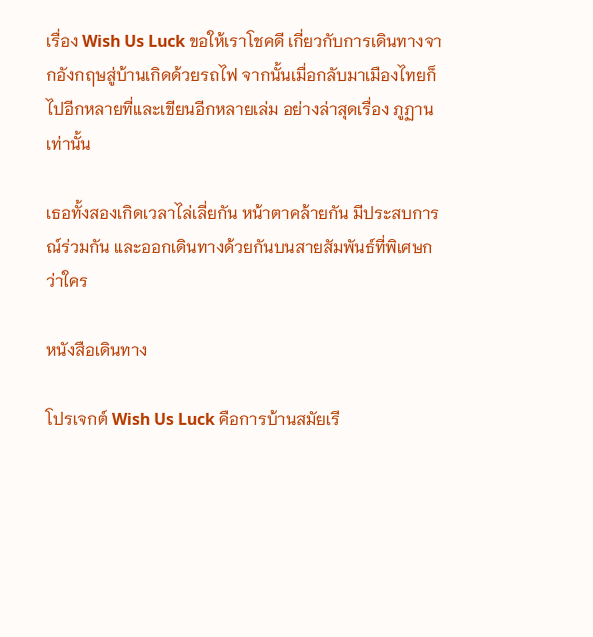เรื่อง Wish Us Luck ขอให้เราโชคดี เกี่ยวกับการเดินทางจากอังกฤษสู่บ้านเกิดด้วยรถไฟ จากนั้นเมื่อกลับมาเมืองไทยก็ไปอีกหลายที่และเขียนอีกหลายเล่ม อย่างล่าสุดเรื่อง ภูฏานเท่านั้น

เธอทั้งสองเกิดเวลาไล่เลี่ยกัน หน้าตาคล้ายกัน มีประสบการณ์ร่วมกัน และออกเดินทางด้วยกันบนสายสัมพันธ์ที่พิเศษกว่าใคร

หนังสือเดินทาง

โปรเจกต์ Wish Us Luck คือการบ้านสมัยเรี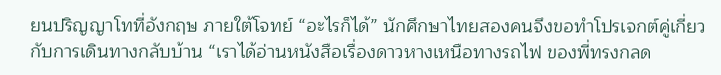ยนปริญญาโทที่อังกฤษ ภายใต้โจทย์ “อะไรก็ได้” นักศึกษาไทยสองคนจึงขอทำโปรเจกต์คู่เกี่ยวกับการเดินทางกลับบ้าน “เราได้อ่านหนังสือเรื่องดาวหางเหนือทางรถไฟ ของพี่ทรงกลด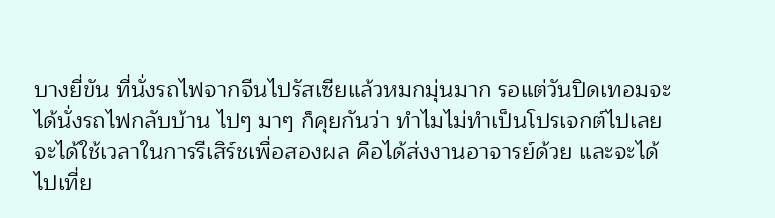บางยี่ขัน ที่นั่งรถไฟจากจีนไปรัสเซียแล้วหมกมุ่นมาก รอแต่วันปิดเทอมจะได้นั่งรถไฟกลับบ้าน ไปๆ มาๆ ก็คุยกันว่า ทำไมไม่ทำเป็นโปรเจกต์ไปเลยจะได้ใช้เวลาในการรีเสิร์ชเพื่อสองผล คือได้ส่งงานอาจารย์ด้วย และจะได้ไปเที่ย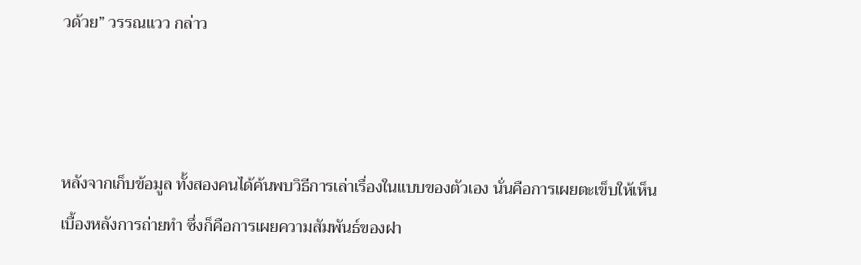วด้วย” วรรณแวว กล่าว



หลังจากเก็บข้อมูล ทั้งสองคนได้ค้นพบวิธีการเล่าเรื่องในแบบของตัวเอง นั่นคือการเผยตะเข็บให้เห็นเบื้องหลังการถ่ายทำ ซึ่งก็คือการเผยความสัมพันธ์ของฝา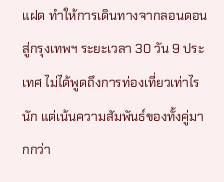แฝด ทำให้การเดินทางจากลอนดอนสู่กรุงเทพฯ ระยะเวลา 30 วัน 9 ประเทศ ไม่ได้พูดถึงการท่องเที่ยวเท่าไรนัก แต่เน้นความสัมพันธ์ของทั้งคู่มากกว่า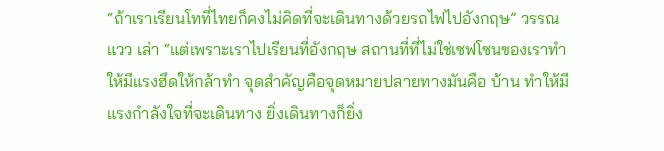“ถ้าเราเรียนโทที่ไทยก็คงไม่คิดที่จะเดินทางด้วยรถไฟไปอังกฤษ” วรรณแวว เล่า “แต่เพราะเราไปเรียนที่อังกฤษ สถานที่ที่ไม่ใช่เซฟโซนของเราทำให้มีแรงฮึดให้กล้าทำ จุดสำคัญคือจุดหมายปลายทางมันคือ บ้าน ทำให้มีแรงกำลังใจที่จะเดินทาง ยิ่งเดินทางก็ยิ่ง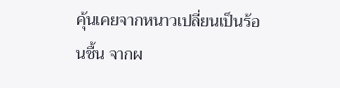คุ้นเคยจากหนาวเปลี่ยนเป็นร้อนชื้น จากผ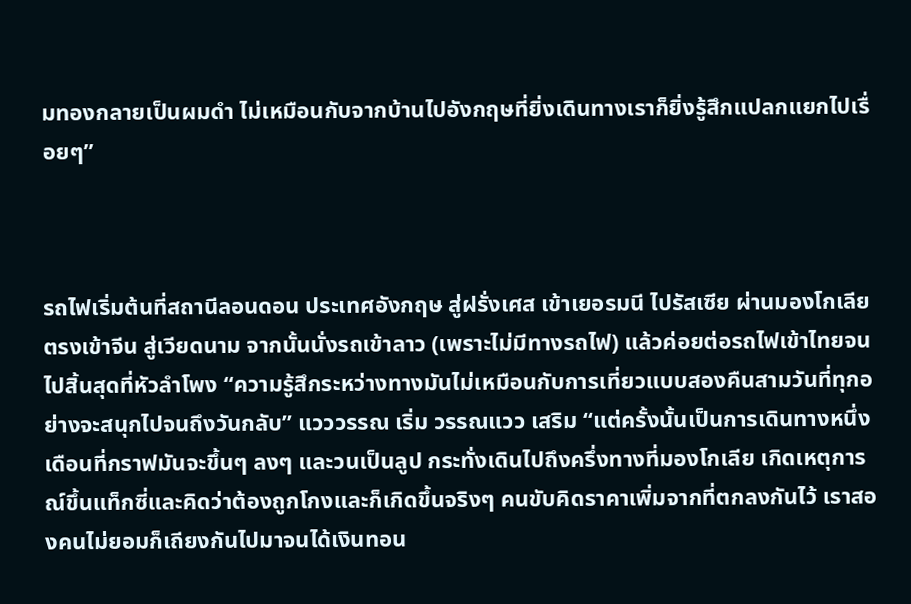มทองกลายเป็นผมดำ ไม่เหมือนกับจากบ้านไปอังกฤษที่ยิ่งเดินทางเราก็ยิ่งรู้สึกแปลกแยกไปเรื่อยๆ”



รถไฟเริ่มต้นที่สถานีลอนดอน ประเทศอังกฤษ สู่ฝรั่งเศส เข้าเยอรมนี ไปรัสเซีย ผ่านมองโกเลีย ตรงเข้าจีน สู่เวียดนาม จากนั้นนั่งรถเข้าลาว (เพราะไม่มีทางรถไฟ) แล้วค่อยต่อรถไฟเข้าไทยจนไปสิ้นสุดที่หัวลำโพง “ความรู้สึกระหว่างทางมันไม่เหมือนกับการเที่ยวแบบสองคืนสามวันที่ทุกอย่างจะสนุกไปจนถึงวันกลับ” แวววรรณ เริ่ม วรรณแวว เสริม “แต่ครั้งนั้นเป็นการเดินทางหนึ่งเดือนที่กราฟมันจะขึ้นๆ ลงๆ และวนเป็นลูป กระทั่งเดินไปถึงครึ่งทางที่มองโกเลีย เกิดเหตุการณ์ขึ้นแท็กซี่และคิดว่าต้องถูกโกงและก็เกิดขึ้นจริงๆ คนขับคิดราคาเพิ่มจากที่ตกลงกันไว้ เราสองคนไม่ยอมก็เถียงกันไปมาจนได้เงินทอน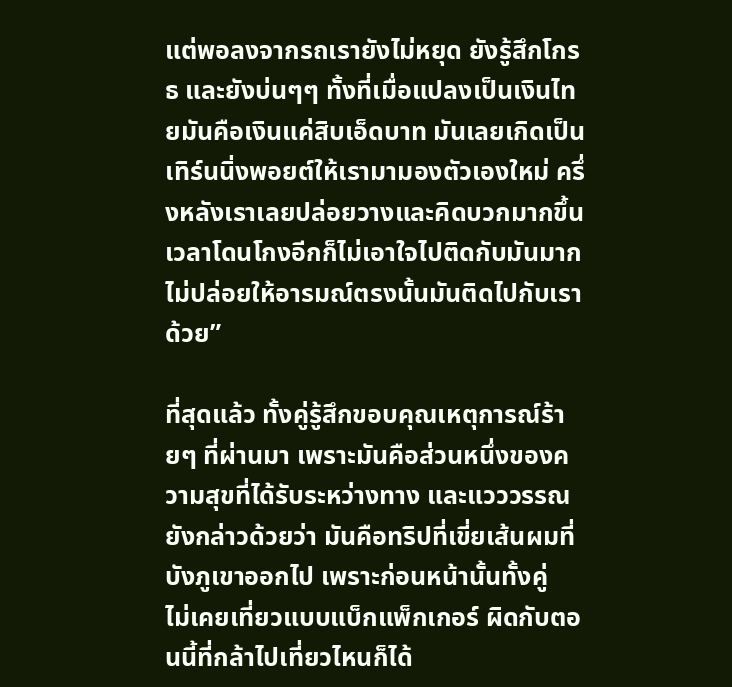แต่พอลงจากรถเรายังไม่หยุด ยังรู้สึกโกรธ และยังบ่นๆๆ ทั้งที่เมื่อแปลงเป็นเงินไทยมันคือเงินแค่สิบเอ็ดบาท มันเลยเกิดเป็นเทิร์นนิ่งพอยต์ให้เรามามองตัวเองใหม่ ครึ่งหลังเราเลยปล่อยวางและคิดบวกมากขึ้น เวลาโดนโกงอีกก็ไม่เอาใจไปติดกับมันมาก ไม่ปล่อยให้อารมณ์ตรงนั้นมันติดไปกับเราด้วย”

ที่สุดแล้ว ทั้งคู่รู้สึกขอบคุณเหตุการณ์ร้ายๆ ที่ผ่านมา เพราะมันคือส่วนหนึ่งของความสุขที่ได้รับระหว่างทาง และแวววรรณยังกล่าวด้วยว่า มันคือทริปที่เขี่ยเส้นผมที่บังภูเขาออกไป เพราะก่อนหน้านั้นทั้งคู่
ไม่เคยเที่ยวแบบแบ็กแพ็กเกอร์ ผิดกับตอนนี้ที่กล้าไปเที่ยวไหนก็ได้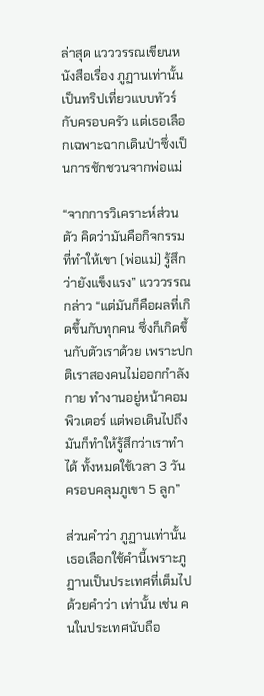ล่าสุด แวววรรณเขียนหนังสือเรื่อง ภูฏานเท่านั้น เป็นทริปเที่ยวแบบทัวร์กับครอบครัว แต่เธอเลือกเฉพาะฉากเดินป่าซึ่งเป็นการชักชวนจากพ่อแม่

“จากการวิเคราะห์ส่วนตัว คิดว่ามันคือกิจกรรมที่ทำให้เขา (พ่อแม่) รู้สึกว่ายังแข็งแรง” แวววรรณ กล่าว “แต่มันก็คือผลที่เกิดขึ้นกับทุกคน ซึ่งก็เกิดขึ้นกับตัวเราด้วย เพราะปกติเราสองคนไม่ออกกำลังกาย ทำงานอยู่หน้าคอมพิวเตอร์ แต่พอเดินไปถึงมันก็ทำให้รู้สึกว่าเราทำได้ ทั้งหมดใช้เวลา 3 วัน ครอบคลุมภูเขา 5 ลูก”

ส่วนคำว่า ภูฏานเท่านั้น เธอเลือกใช้คำนี้เพราะภูฏานเป็นประเทศที่เต็มไปด้วยคำว่า เท่านั้น เช่น คนในประเทศนับถือ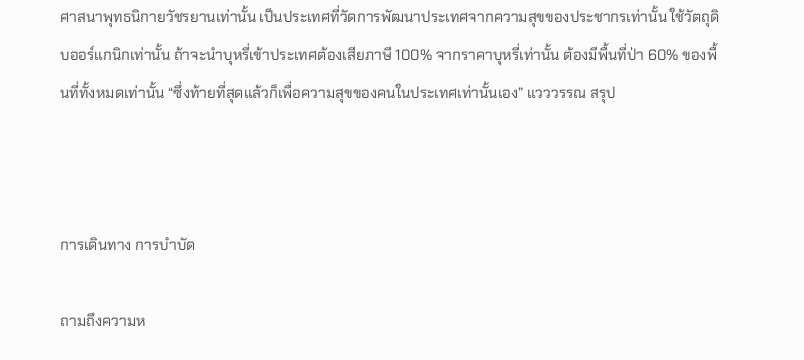ศาสนาพุทธนิกายวัชรยานเท่านั้น เป็นประเทศที่วัดการพัฒนาประเทศจากความสุขของประชากรเท่านั้น ใช้วัตถุดิบออร์แกนิกเท่านั้น ถ้าจะนำบุหรี่เข้าประเทศต้องเสียภาษี 100% จากราคาบุหรี่เท่านั้น ต้องมีพื้นที่ป่า 60% ของพื้นที่ทั้งหมดเท่านั้น “ซึ่งท้ายที่สุดแล้วก็เพื่อความสุขของคนในประเทศเท่านั้นเอง” แวววรรณ สรุป



การเดินทาง การบำบัด

ถามถึงความห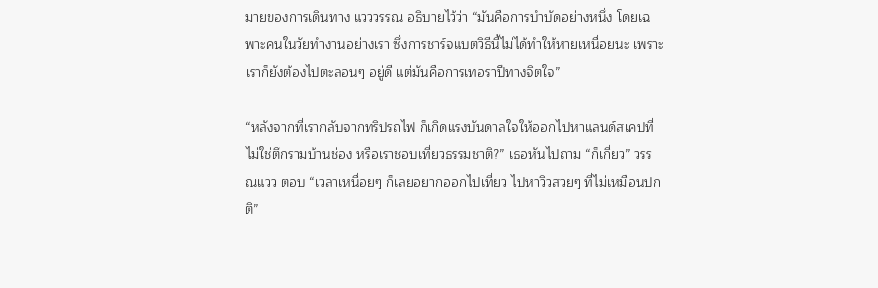มายของการเดินทาง แวววรรณ อธิบายไว้ว่า “มันคือการบำบัดอย่างหนึ่ง โดยเฉพาะคนในวัยทำงานอย่างเรา ซึ่งการชาร์จแบตวิธีนี้ไม่ได้ทำให้หายเหนื่อยนะ เพราะเราก็ยังต้องไปตะลอนๆ อยู่ดี แต่มันคือการเทอราปีทางจิตใจ”

“หลังจากที่เรากลับจากทริปรถไฟ ก็เกิดแรงบันดาลใจให้ออกไปหาแลนด์สเคปที่ไม่ใช่ตึกรามบ้านช่อง หรือเราชอบเที่ยวธรรมชาติ?” เธอหันไปถาม “ก็เกี่ยว” วรรณแวว ตอบ “เวลาเหนื่อยๆ ก็เลยอยากออกไปเที่ยว ไปหาวิวสวยๆ ที่ไม่เหมือนปกติ”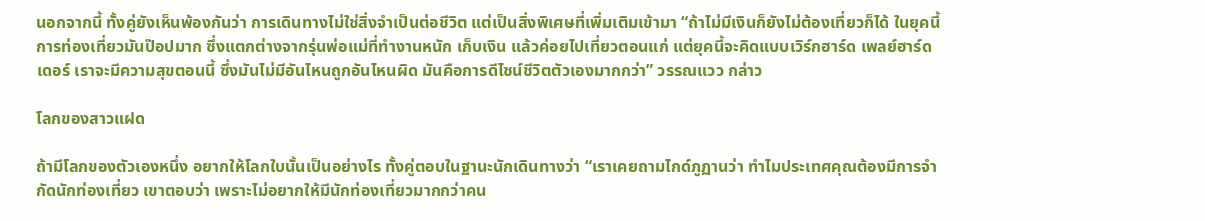นอกจากนี้ ทั้งคู่ยังเห็นพ้องกันว่า การเดินทางไม่ใช่สิ่งจำเป็นต่อชีวิต แต่เป็นสิ่งพิเศษที่เพิ่มเติมเข้ามา “ถ้าไม่มีเงินก็ยังไม่ต้องเที่ยวก็ได้ ในยุคนี้การท่องเที่ยวมันป๊อปมาก ซึ่งแตกต่างจากรุ่นพ่อแม่ที่ทำงานหนัก เก็บเงิน แล้วค่อยไปเที่ยวตอนแก่ แต่ยุคนี้จะคิดแบบเวิร์กฮาร์ด เพลย์ฮาร์ดเดอร์ เราจะมีความสุขตอนนี้ ซึ่งมันไม่มีอันไหนถูกอันไหนผิด มันคือการดีไซน์ชีวิตตัวเองมากกว่า” วรรณแวว กล่าว

โลกของสาวแฝด

ถ้ามีโลกของตัวเองหนึ่ง อยากให้โลกใบนั้นเป็นอย่างไร ทั้งคู่ตอบในฐานะนักเดินทางว่า “เราเคยถามไกด์ภูฏานว่า ทำไมประเทศคุณต้องมีการจำกัดนักท่องเที่ยว เขาตอบว่า เพราะไม่อยากให้มีนักท่องเที่ยวมากกว่าคน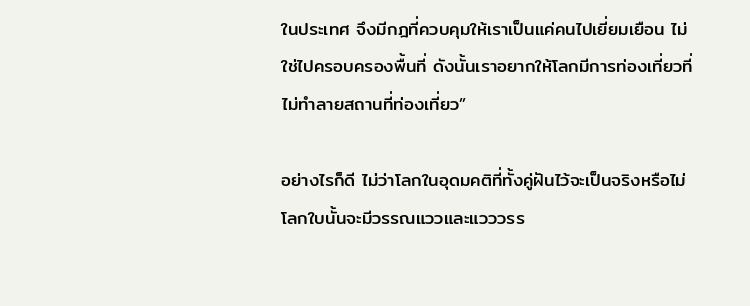ในประเทศ จึงมีกฎที่ควบคุมให้เราเป็นแค่คนไปเยี่ยมเยือน ไม่ใช่ไปครอบครองพื้นที่ ดังนั้นเราอยากให้โลกมีการท่องเที่ยวที่ไม่ทำลายสถานที่ท่องเที่ยว”

อย่างไรก็ดี ไม่ว่าโลกในอุดมคติที่ทั้งคู่ฝันไว้จะเป็นจริงหรือไม่ โลกใบนั้นจะมีวรรณแววและแวววรร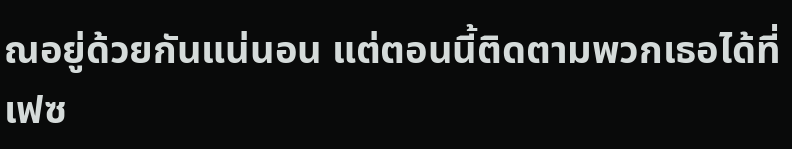ณอยู่ด้วยกันแน่นอน แต่ตอนนี้ติดตามพวกเธอได้ที่เฟซ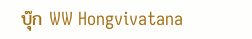บุ๊ก WW Hongvivatana